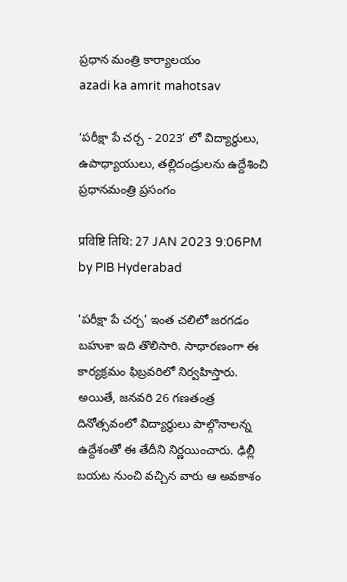ప్రధాన మంత్రి కార్యాలయం
azadi ka amrit mahotsav

‘పరీక్షా పే చర్చ - 2023’ లో విద్యార్థులు, ఉపాధ్యాయులు, తల్లిదండ్రులను ఉద్దేశించి ప్రధానమంత్రి ప్రసంగం

प्रविष्टि तिथि: 27 JAN 2023 9:06PM by PIB Hyderabad

'పరీక్షా పే చర్చ' ఇంత చలిలో జరగడం బహుశా ఇది తొలిసారి. సాధారణంగా ఈ కార్యక్రమం ఫిబ్రవరిలో నిర్వహిస్తారు. అయితే, జనవరి 26 గణతంత్ర దినోత్సవంలో విద్యార్థులు పాల్గొనాలన్న ఉద్దేశంతో ఈ తేదీని నిర్ణయించారు. ఢిల్లీ బయట నుంచి వచ్చిన వారు ఆ అవకాశం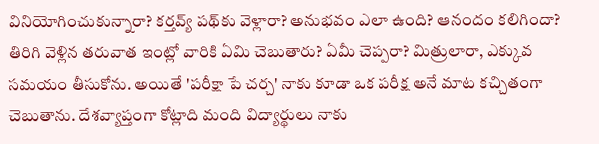వినియోగించుకున్నారా? కర్తవ్య్‌ పథ్‌కు వెళ్లారా? అనుభవం ఎలా ఉంది? ఆనందం కలిగిందా? తిరిగి వెళ్లిన తరువాత ఇంట్లో వారికి ఏమి చెబుతారు? ఏమీ చెప్పరా? మిత్రులారా, ఎక్కువ సమయం తీసుకోను. అయితే 'పరీక్షా పే చర్చ' నాకు కూడా ఒక పరీక్ష అనే మాట కచ్చితంగా చెబుతాను. దేశవ్యాప్తంగా కోట్లాది మంది విద్యార్థులు నాకు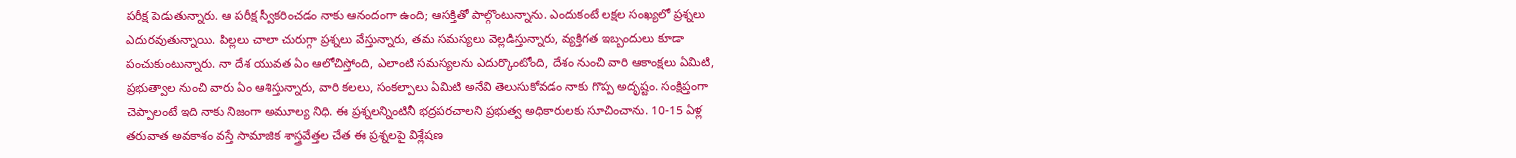పరీక్ష పెడుతున్నారు. ఆ పరీక్ష స్వీకరించడం నాకు ఆనందంగా ఉంది; ఆసక్తితో పాల్గొంటున్నాను. ఎందుకంటే లక్షల సంఖ్యలో ప్రశ్నలు ఎదురవుతున్నాయి. పిల్లలు చాలా చురుగ్గా ప్రశ్నలు వేస్తున్నారు, తమ సమస్యలు వెల్లడిస్తున్నారు, వ్యక్తిగత ఇబ్బందులు కూడా పంచుకుంటున్నారు. నా దేశ యువత ఏం ఆలోచిస్తోంది, ఎలాంటి సమస్యలను ఎదుర్కొంటోంది, దేశం నుంచి వారి ఆకాంక్షలు ఏమిటి, ప్రభుత్వాల నుంచి వారు ఏం ఆశిస్తున్నారు, వారి కలలు, సంకల్పాలు ఏమిటి అనేవి తెలుసుకోవడం నాకు గొప్ప అదృష్టం. సంక్షిప్తంగా చెప్పాలంటే ఇది నాకు నిజంగా అమూల్య నిధి. ఈ ప్రశ్నలన్నింటినీ భద్రపరచాలని ప్రభుత్వ అధికారులకు సూచించాను. 10-15 ఏళ్ల తరువాత అవకాశం వస్తే సామాజిక శాస్త్రవేత్తల చేత ఈ ప్రశ్నలపై విశ్లేషణ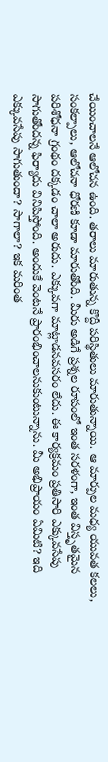చేయించాలనే ఆలోచన ఉంది. తరాలు మారుతున్న కొద్దీ పరిస్థితులు మారుతున్నాయి. ఆ మార్పుల మధ్య యువత కలలు, సంకల్పాలు, ఆలోచనా ధోరణి కూడా మారుతోంది. మీరు అడిగే ప్రశ్నల రూపంలో ఇంత సరళంగా, ఇంత విస్తృతమైన పరిశోధనా గ్రంథం దక్కడం చాలా అరుదు. ఎక్కువగా మాట్లాడనవసరం లేదు. ఈ కార్యక్రమం ప్రతిసారి ఎక్కువసేపు సాగుతోందన్న ఫిర్యాదు వినిపిస్తోంది. అందుకే వెంటనే ప్రారంభించాలనుకుంటున్నాను. మీ అభిప్రాయం ఏమిటి? ఇది ఎక్కువసేపు సాగుతుందా? సాగాలా? ఇక మరింత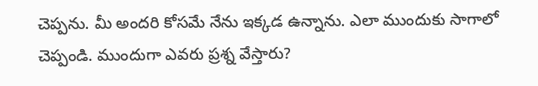చెప్పను. మీ అందరి కోసమే నేను ఇక్కడ ఉన్నాను. ఎలా ముందుకు సాగాలో చెప్పండి. ముందుగా ఎవరు ప్రశ్న వేస్తారు?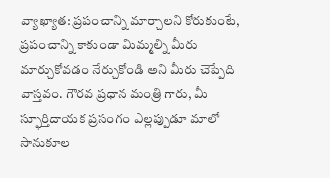వ్యాఖ్యాత: ప్రపంచాన్ని మార్చాలని కోరుకుంటే, ప్రపంచాన్ని కాకుండా మిమ్మల్ని మీరు మార్చుకోవడం నేర్చుకోండి అని మీరు చెప్పేది వాస్తవం. గౌరవ ప్రధాన మంత్రి గారు, మీ స్ఫూర్తిదాయక ప్రసంగం ఎల్లప్పుడూ మాలో సానుకూల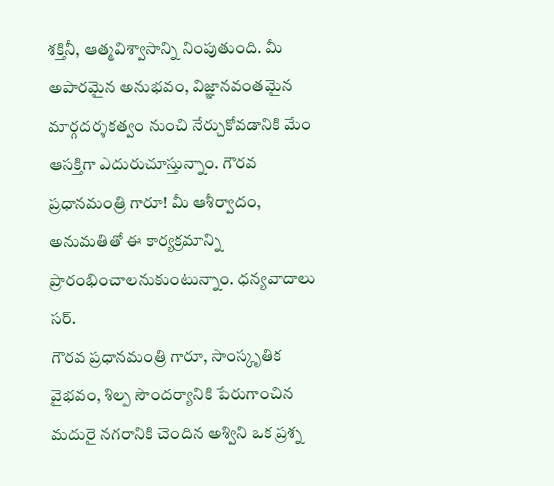శక్తినీ, ఆత్మవిశ్వాసాన్ని నింపుతుంది. మీ అపారమైన అనుభవం, విజ్ఞానవంతమైన మార్గదర్శకత్వం నుంచి నేర్చుకోవడానికి మేం ఆసక్తిగా ఎదురుచూస్తున్నాం. గౌరవ ప్రధానమంత్రి గారూ! మీ ఆశీర్వాదం, అనుమతితో ఈ కార్యక్రమాన్ని ప్రారంభించాలనుకుంటున్నాం. ధన్యవాదాలు సర్.
గౌరవ ప్రధానమంత్రి గారూ, సాంస్కృతిక వైభవం, శిల్ప సౌందర్యానికి పేరుగాంచిన మదురై నగరానికి చెందిన అశ్విని ఒక ప్రశ్న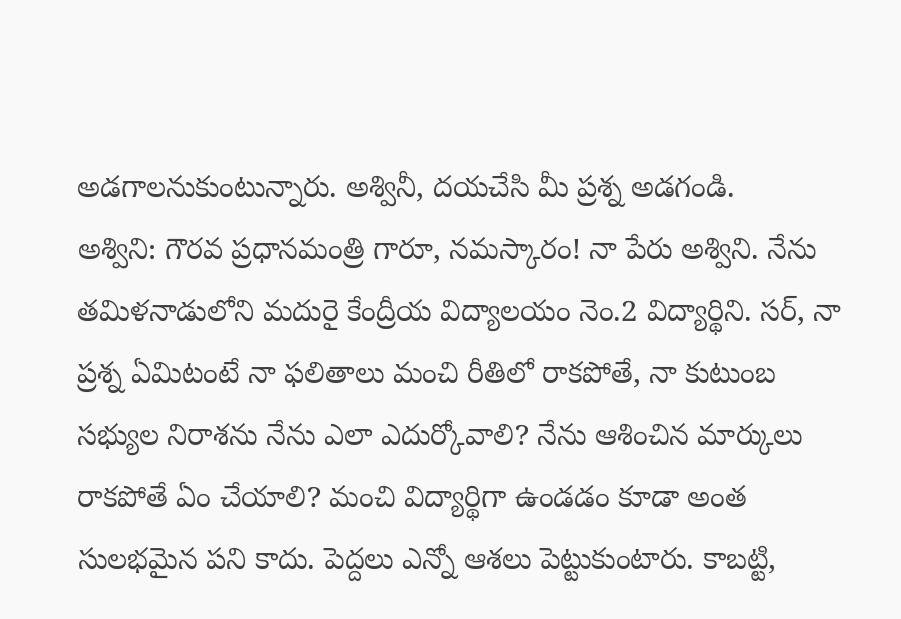అడగాలనుకుంటున్నారు. అశ్వినీ, దయచేసి మీ ప్రశ్న అడగండి.
అశ్విని: గౌరవ ప్రధానమంత్రి గారూ, నమస్కారం! నా పేరు అశ్విని. నేను తమిళనాడులోని మదురై కేంద్రీయ విద్యాలయం నెం.2 విద్యార్థిని. సర్, నా ప్రశ్న ఏమిటంటే నా ఫలితాలు మంచి రీతిలో రాకపోతే, నా కుటుంబ సభ్యుల నిరాశను నేను ఎలా ఎదుర్కోవాలి? నేను ఆశించిన మార్కులు రాకపోతే ఏం చేయాలి? మంచి విద్యార్థిగా ఉండడం కూడా అంత సులభమైన పని కాదు. పెద్దలు ఎన్నో ఆశలు పెట్టుకుంటారు. కాబట్టి,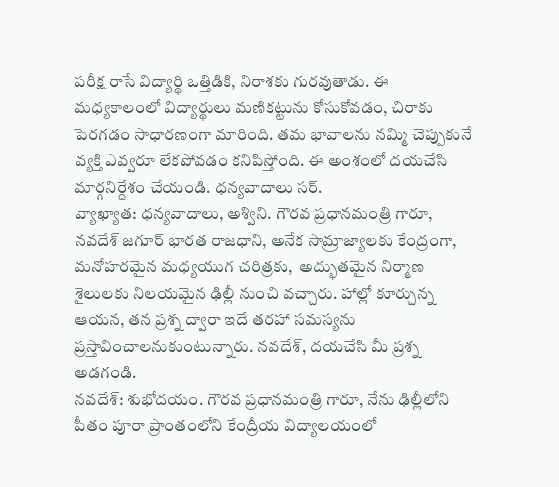పరీక్ష రాసే విద్యార్థి ఒత్తిడికి, నిరాశకు గురవుతాడు. ఈ మధ్యకాలంలో విద్యార్థులు మణికట్టును కోసుకోవడం, చిరాకు పెరగడం సాధారణంగా మారింది. తమ భావాలను నమ్మి చెప్పుకునే వ్యక్తి ఎవ్వరూ లేకపోవడం కనిపిస్తోంది. ఈ అంశంలో దయచేసి మార్గనిర్దేశం చేయండి. ధన్యవాదాలు సర్.
వ్యాఖ్యాత: ధన్యవాదాలు, అశ్విని. గౌరవ ప్రధానమంత్రి గారూ, నవదేశ్ జగూర్ భారత రాజధాని, అనేక సామ్రాజ్యాలకు కేంద్రంగా, మనోహరమైన మధ్యయుగ చరిత్రకు,  అద్భుతమైన నిర్మాణ శైలులకు నిలయమైన ఢిల్లీ నుంచి వచ్చారు. హాల్లో కూర్చున్న ఆయన, తన ప్రశ్న ద్వారా ఇదే తరహా సమస్యను ప్రస్తావించాలనుకుంటున్నారు. నవదేశ్, దయచేసి మీ ప్రశ్న అడగండి.
నవదేశ్: శుభోదయం. గౌరవ ప్రధానమంత్రి గారూ, నేను ఢిల్లీలోని పీతం పూరా ప్రాంతంలోని కేంద్రీయ విద్యాలయంలో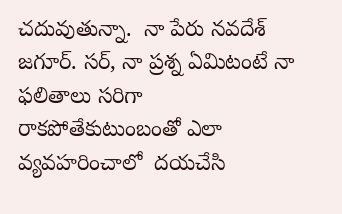చదువుతున్నా.  నా పేరు నవదేశ్ జగూర్. సర్, నా ప్రశ్న ఏమిటంటే నా ఫలితాలు సరిగా రాకపోతేకుటుంబంతో ఎలా వ్యవహరించాలో  దయచేసి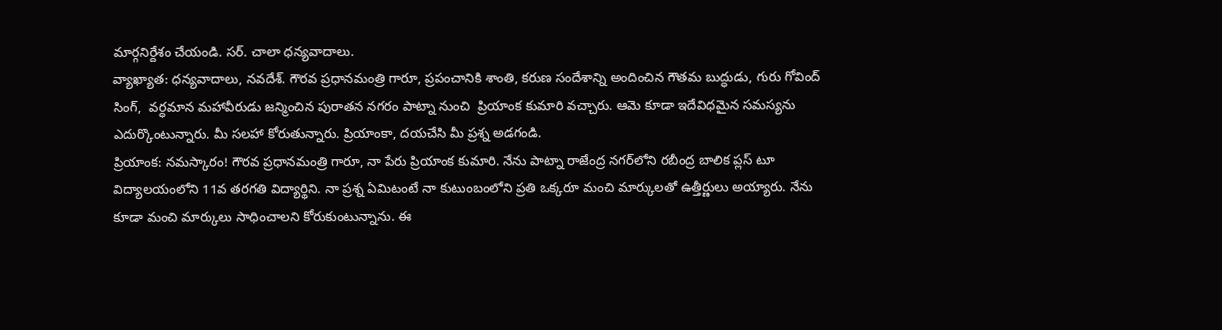మార్గనిర్దేశం చేయండి. సర్. చాలా ధన్యవాదాలు.
వ్యాఖ్యాత: ధన్యవాదాలు, నవదేశ్. గౌరవ ప్రధానమంత్రి గారూ, ప్రపంచానికి శాంతి, కరుణ సందేశాన్ని అందించిన గౌతమ బుద్ధుడు, గురు గోవింద్ సింగ్,  వర్ధమాన మహావీరుడు జన్మించిన పురాతన నగరం పాట్నా నుంచి  ప్రియాంక కుమారి వచ్చారు. ఆమె కూడా ఇదేవిధమైన సమస్యను ఎదుర్కొంటున్నారు. మీ సలహా కోరుతున్నారు. ప్రియాంకా, దయచేసి మీ ప్రశ్న అడగండి.
ప్రియాంక: నమస్కారం! గౌరవ ప్రధానమంత్రి గారూ, నా పేరు ప్రియాంక కుమారి. నేను పాట్నా రాజేంద్ర నగర్‌లోని రబీంద్ర బాలిక ప్లస్ టూ విద్యాలయంలోని 11వ తరగతి విద్యార్థిని. నా ప్రశ్న ఏమిటంటే నా కుటుంబంలోని ప్రతి ఒక్కరూ మంచి మార్కులతో ఉత్తీర్ణులు అయ్యారు. నేను కూడా మంచి మార్కులు సాధించాలని కోరుకుంటున్నాను. ఈ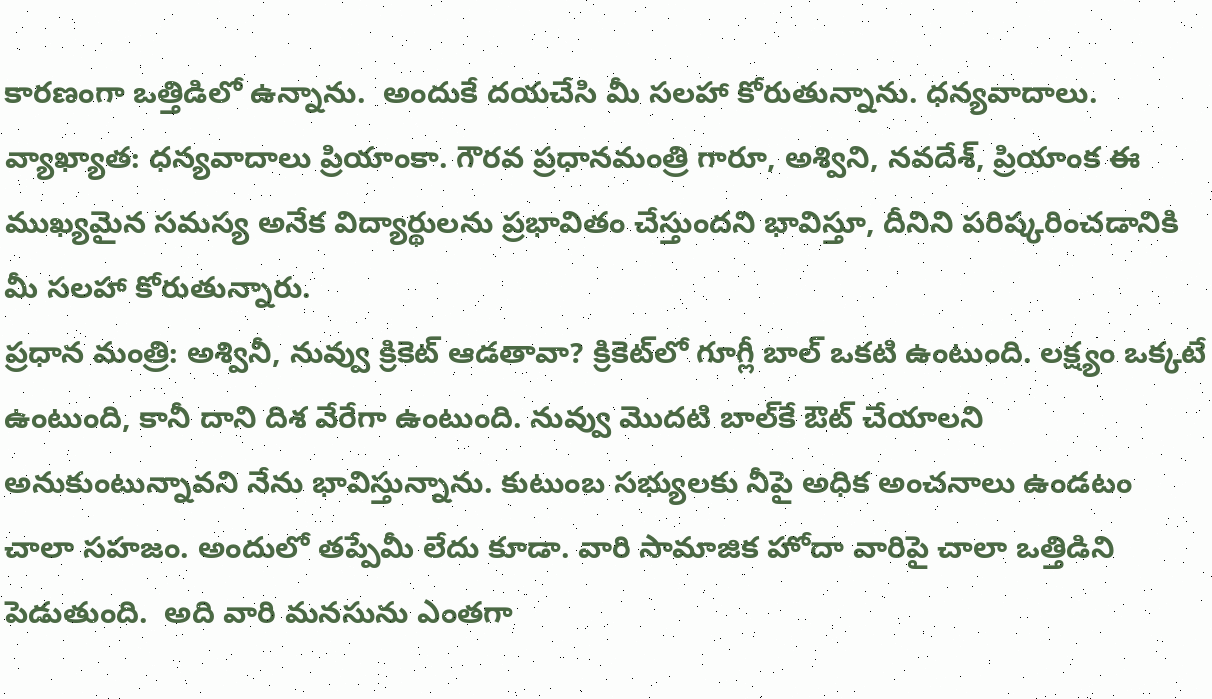కారణంగా ఒత్తిడిలో ఉన్నాను.  అందుకే దయచేసి మీ సలహా కోరుతున్నాను. ధన్యవాదాలు.
వ్యాఖ్యాత: ధన్యవాదాలు ప్రియాంకా. గౌరవ ప్రధానమంత్రి గారూ, అశ్విని, నవదేశ్, ప్రియాంక ఈ ముఖ్యమైన సమస్య అనేక విద్యార్థులను ప్రభావితం చేస్తుందని భావిస్తూ, దీనిని పరిష్కరించడానికి మీ సలహా కోరుతున్నారు.
ప్రధాన మంత్రి: అశ్వినీ, నువ్వు క్రికెట్ ఆడతావా? క్రికెట్‌లో గూగ్లీ బాల్ ఒకటి ఉంటుంది. లక్ష్యం ఒక్కటే ఉంటుంది, కానీ దాని దిశ వేరేగా ఉంటుంది. నువ్వు మొదటి బాల్‌కే ఔట్ చేయాలని అనుకుంటున్నావని నేను భావిస్తున్నాను. కుటుంబ సభ్యులకు నీపై అధిక అంచనాలు ఉండటం చాలా సహజం. అందులో తప్పేమీ లేదు కూడా. వారి సామాజిక హోదా వారిపై చాలా ఒత్తిడిని పెడుతుంది.  అది వారి మనసును ఎంతగా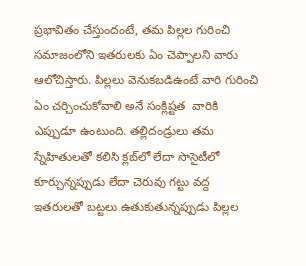ప్రభావితం చేస్తుందంటే, తమ పిల్లల గురించి సమాజంలోని ఇతరులకు ఏం చెప్పాలని వారు ఆలోచిస్తారు. పిల్లలు వెనుకబడిఉంటే వారి గురించి ఏం చర్చించుకోవాలి అనే సంక్లిష్టత  వారికి ఎప్పుడూ ఉంటుంది. తల్లిదండ్రులు తమ స్నేహితులతో కలిసి క్లబ్‌లో లేదా సొసైటీలో కూర్చున్నప్పుడు లేదా చెరువు గట్టు వద్ద ఇతరులతో బట్టలు ఉతుకుతున్నప్పుడు పిల్లల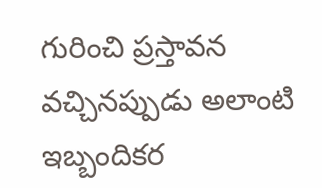గురించి ప్రస్తావన వచ్చినప్పుడు అలాంటి ఇబ్బందికర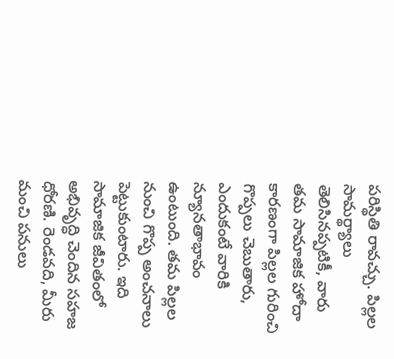పరిస్థితి రావచ్చు. పిల్లల సామర్థ్యాలు తెలిసినప్పటికీ, వారు తమ సామాజిక హోదా కారణంగా పిల్లల గురించి గొప్పలు చెబుతారు, ఎందుకంటే వారికి న్యూనతాభావం ఉంటుంది. తమ పిల్లల నుంచి గొప్ప అంచనాలు పెట్టుకుంటారు. ఇది సామాజిక జీవితంలో అభివృద్ధి చెందిన సహజ ధోరణి. రెండవది, మీరు మంచి పనులు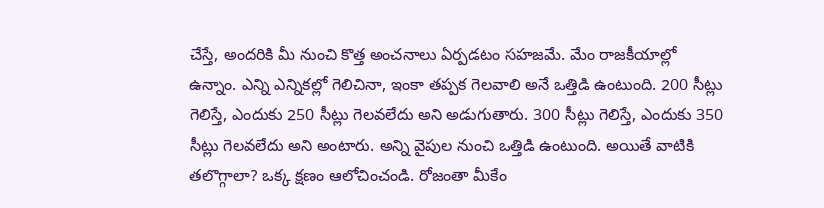చేస్తే, అందరికి మీ నుంచి కొత్త అంచనాలు ఏర్పడటం సహజమే. మేం రాజకీయాల్లో ఉన్నాం. ఎన్ని ఎన్నికల్లో గెలిచినా, ఇంకా తప్పక గెలవాలి అనే ఒత్తిడి ఉంటుంది. 200 సీట్లు గెలిస్తే, ఎందుకు 250 సీట్లు గెలవలేదు అని అడుగుతారు. 300 సీట్లు గెలిస్తే, ఎందుకు 350 సీట్లు గెలవలేదు అని అంటారు. అన్ని వైపుల నుంచి ఒత్తిడి ఉంటుంది. అయితే వాటికి తలొగ్గాలా? ఒక్క క్షణం ఆలోచించండి. రోజంతా మీకేం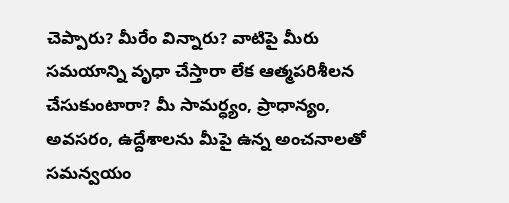చెప్పారు? మీరేం విన్నారు? వాటిపై మీరు సమయాన్ని వృధా చేస్తారా లేక ఆత్మపరిశీలన చేసుకుంటారా? మీ సామర్ధ్యం, ప్రాధాన్యం, అవసరం, ఉద్దేశాలను మీపై ఉన్న అంచనాలతో సమన్వయం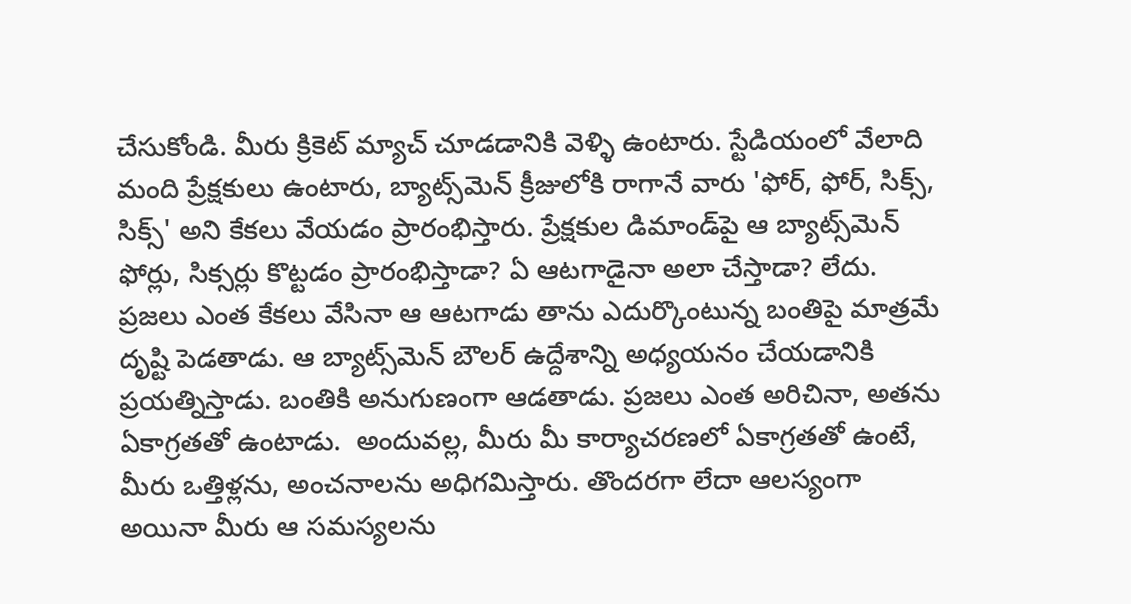చేసుకోండి. మీరు క్రికెట్ మ్యాచ్ చూడడానికి వెళ్ళి ఉంటారు. స్టేడియంలో వేలాది మంది ప్రేక్షకులు ఉంటారు, బ్యాట్స్‌మెన్ క్రీజులోకి రాగానే వారు 'ఫోర్, ఫోర్, సిక్స్, సిక్స్' అని కేకలు వేయడం ప్రారంభిస్తారు. ప్రేక్షకుల డిమాండ్‌పై ఆ బ్యాట్స్‌మెన్ ఫోర్లు, సిక్సర్లు కొట్టడం ప్రారంభిస్తాడా? ఏ ఆటగాడైనా అలా చేస్తాడా? లేదు. ప్రజలు ఎంత కేకలు వేసినా ఆ ఆటగాడు తాను ఎదుర్కొంటున్న బంతిపై మాత్రమే దృష్టి పెడతాడు. ఆ బ్యాట్స్‌మెన్ బౌలర్ ఉద్దేశాన్ని అధ్యయనం చేయడానికి ప్రయత్నిస్తాడు. బంతికి అనుగుణంగా ఆడతాడు. ప్రజలు ఎంత అరిచినా, అతను ఏకాగ్రతతో ఉంటాడు.  అందువల్ల, మీరు మీ కార్యాచరణలో ఏకాగ్రతతో ఉంటే, మీరు ఒత్తిళ్లను, అంచనాలను అధిగమిస్తారు. తొందరగా లేదా ఆలస్యంగా అయినా మీరు ఆ సమస్యలను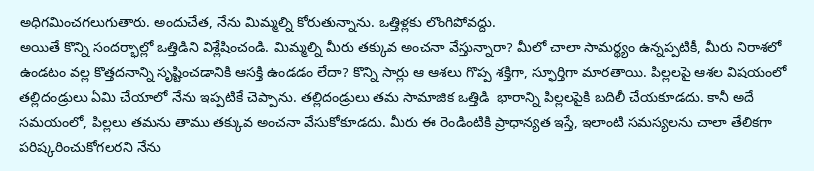అధిగమించగలుగుతారు. అందుచేత, నేను మిమ్మల్ని కోరుతున్నాను. ఒత్తిళ్లకు లొంగిపోవద్దు.
అయితే కొన్ని సందర్భాల్లో ఒత్తిడిని విశ్లేషించండి. మిమ్మల్ని మీరు తక్కువ అంచనా వేస్తున్నారా? మీలో చాలా సామర్థ్యం ఉన్నప్పటికీ, మీరు నిరాశలో ఉండటం వల్ల కొత్తదనాన్ని సృష్టించడానికి ఆసక్తి ఉండడం లేదా? కొన్ని సార్లు ఆ ఆశలు గొప్ప శక్తిగా, స్ఫూర్తిగా మారతాయి. పిల్లలపై ఆశల విషయంలో తల్లిదండ్రులు ఏమి చేయాలో నేను ఇప్పటికే చెప్పాను. తల్లిదండ్రులు తమ సామాజిక ఒత్తిడి  భారాన్ని పిల్లలపైకి బదిలీ చేయకూడదు. కానీ అదే సమయంలో, పిల్లలు తమను తాము తక్కువ అంచనా వేసుకోకూడదు. మీరు ఈ రెండింటికి ప్రాధాన్యత ఇస్తే, ఇలాంటి సమస్యలను చాలా తేలికగా పరిష్కరించుకోగలరని నేను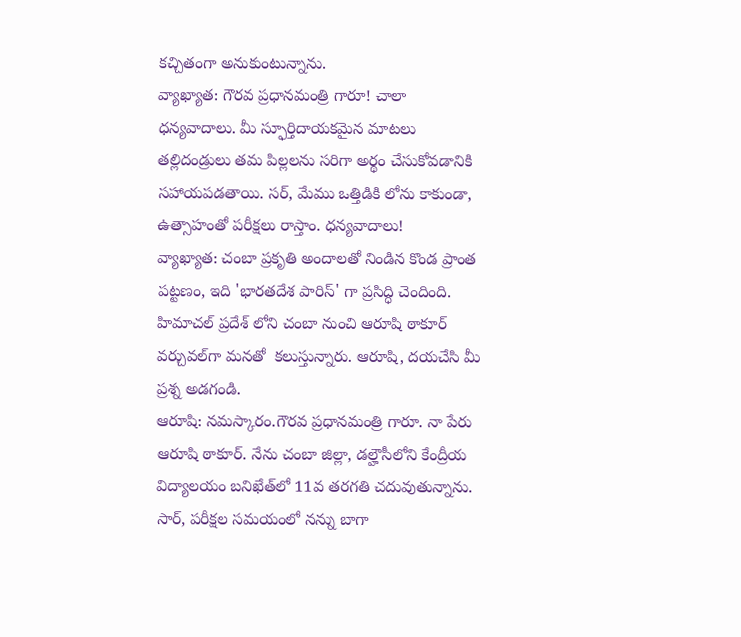కచ్చితంగా అనుకుంటున్నాను.
వ్యాఖ్యాత: గౌరవ ప్రధానమంత్రి గారూ! చాలా ధన్యవాదాలు. మీ స్ఫూర్తిదాయకమైన మాటలు తల్లిదండ్రులు తమ పిల్లలను సరిగా అర్థం చేసుకోవడానికి సహాయపడతాయి. సర్, మేము ఒత్తిడికి లోను కాకుండా, ఉత్సాహంతో పరీక్షలు రాస్తాం. ధన్యవాదాలు!
వ్యాఖ్యాత: చంబా ప్రకృతి అందాలతో నిండిన కొండ ప్రాంత పట్టణం, ఇది 'భారతదేశ పారిస్' గా ప్రసిద్ధి చెందింది. హిమాచల్ ప్రదేశ్ లోని చంబా నుంచి ఆరూషి ఠాకూర్ వర్చువల్‌గా మనతో  కలుస్తున్నారు. ఆరూషి, దయచేసి మీ ప్రశ్న అడగండి.
ఆరూషి: నమస్కారం.గౌరవ ప్రధానమంత్రి గారూ. నా పేరు ఆరూషి ఠాకూర్. నేను చంబా జిల్లా, డల్హౌసీలోని కేంద్రీయ విద్యాలయం బనిఖేత్‌లో 11వ తరగతి చదువుతున్నాను. సార్, పరీక్షల సమయంలో నన్ను బాగా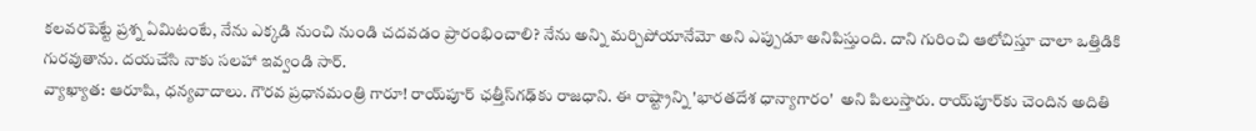కలవరపెట్టే ప్రశ్న ఏమిటంటే, నేను ఎక్కడి నుంచి నుండి చదవడం ప్రారంభించాలి? నేను అన్ని మర్చిపోయానేమో అని ఎప్పుడూ అనిపిస్తుంది. దాని గురించి ఆలోచిస్తూ చాలా ఒత్తిడికి గురవుతాను. దయచేసి నాకు సలహా ఇవ్వండి సార్.
వ్యాఖ్యాత: ఆరూషి, ధన్యవాదాలు. గౌరవ ప్రధానమంత్రి గారూ! రాయ్‌పూర్ ఛత్తీస్‌గఢ్‌కు రాజధాని. ఈ రాష్ట్రాన్ని 'భారతదేశ ధాన్యాగారం'  అని పిలుస్తారు. రాయ్‌పూర్‌కు చెందిన అదితి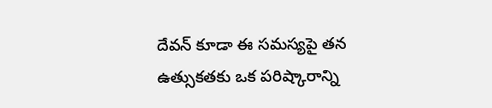దేవన్ కూడా ఈ సమస్యపై తన ఉత్సుకతకు ఒక పరిష్కారాన్ని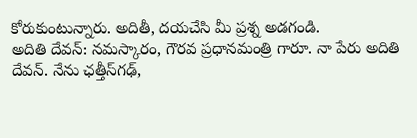కోరుకుంటున్నారు. అదితీ, దయచేసి మీ ప్రశ్న అడగండి.
అదితి దేవన్: నమస్కారం, గౌరవ ప్రధానమంత్రి గారూ. నా పేరు అదితి దేవన్. నేను ఛత్తీస్‌గఢ్,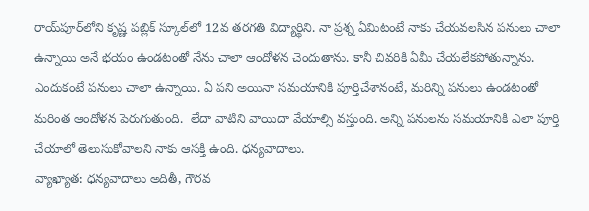రాయ్‌పూర్‌లోని కృష్ణ పబ్లిక్ స్కూల్‌లో 12వ తరగతి విద్యార్థిని. నా ప్రశ్న ఏమిటంటే నాకు చేయవలసిన పనులు చాలా ఉన్నాయి అనే భయం ఉండటంతో నేను చాలా ఆందోళన చెందుతాను. కానీ చివరికి ఏమీ చేయలేకపోతున్నాను.  ఎందుకంటే పనులు చాలా ఉన్నాయి. ఏ పని అయినా సమయానికి పూర్తిచేశానంటే, మరిన్ని పనులు ఉండటంతో మరింత ఆందోళన పెరుగుతుంది.  లేదా వాటిని వాయిదా వేయాల్సి వస్తుంది. అన్ని పనులను సమయానికి ఎలా పూర్తి చేయాలో తెలుసుకోవాలని నాకు ఆసక్తి ఉంది. ధన్యవాదాలు.
వ్యాఖ్యాత: ధన్యవాదాలు అదితీ, గౌరవ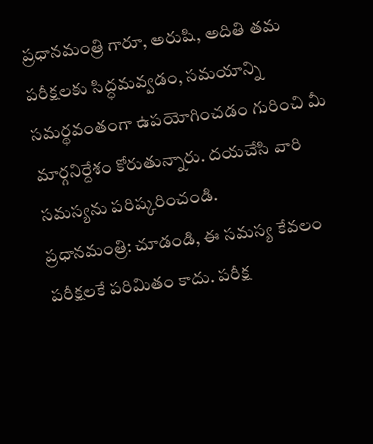ప్రధానమంత్రి గారూ, అరుషి, అదితి తమ పరీక్షలకు సిద్ధమవ్వడం, సమయాన్ని సమర్థవంతంగా ఉపయోగించడం గురించి మీ మార్గనిర్దేశం కోరుతున్నారు. దయచేసి వారి సమస్యను పరిష్కరించండి.
ప్రధానమంత్రి: చూడండి, ఈ సమస్య కేవలం పరీక్షలకే పరిమితం కాదు. పరీక్ష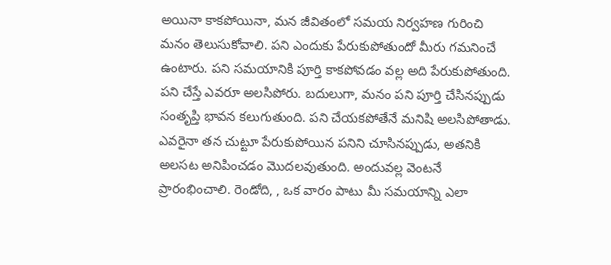అయినా కాకపోయినా, మన జీవితంలో సమయ నిర్వహణ గురించి మనం తెలుసుకోవాలి. పని ఎందుకు పేరుకుపోతుందో మీరు గమనించే ఉంటారు. పని సమయానికి పూర్తి కాకపోవడం వల్ల అది పేరుకుపోతుంది. పని చేస్తే ఎవరూ అలసిపోరు. బదులుగా, మనం పని పూర్తి చేసినప్పుడు సంతృప్తి భావన కలుగుతుంది. పని చేయకపోతేనే మనిషి అలసిపోతాడు. ఎవరైనా తన చుట్టూ పేరుకుపోయిన పనిని చూసినప్పుడు, అతనికి అలసట అనిపించడం మొదలవుతుంది. అందువల్ల వెంటనే ప్రారంభించాలి. రెండోది, , ఒక వారం పాటు మీ సమయాన్ని ఎలా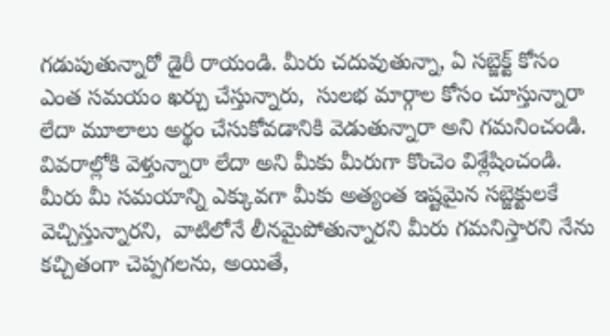గడుపుతున్నారో డైరీ రాయండి. మీరు చదువుతున్నా, ఏ సబ్జెక్ట్ కోసం ఎంత సమయం ఖర్చు చేస్తున్నారు,  సులభ మార్గాల కోసం చూస్తున్నారా లేదా మూలాలు అర్థం చేసుకోవడానికి వెడుతున్నారా అని గమనించండి. వివరాల్లోకి వెళ్తున్నారా లేదా అని మీకు మీరుగా కొంచెం విశ్లేషించండి.  మీరు మీ సమయాన్ని ఎక్కువగా మీకు అత్యంత ఇష్టమైన సబ్జెక్టులకే వెచ్చిస్తున్నారని,  వాటిలోనే లీనమైపోతున్నారని మీరు గమనిస్తారని నేను కచ్చితంగా చెప్పగలను, అయితే,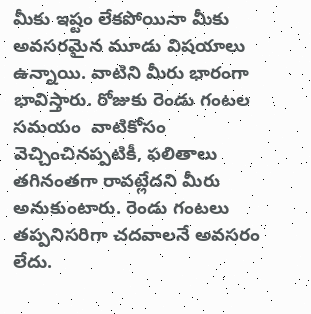మీకు ఇష్టం లేకపోయినా మీకు అవసరమైన మూడు విషయాలు ఉన్నాయి. వాటిని మీరు భారంగా భావిస్తారు. రోజుకు రెండు గంటల సమయం  వాటికోసం వెచ్చించినప్పటికీ, ఫలితాలు తగినంతగా రావట్లేదని మీరు అనుకుంటారు. రెండు గంటలు తప్పనిసరిగా చదవాలనే అవసరం లేదు.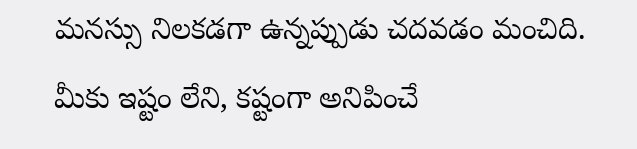మనస్సు నిలకడగా ఉన్నప్పుడు చదవడం మంచిది. మీకు ఇష్టం లేని, కష్టంగా అనిపించే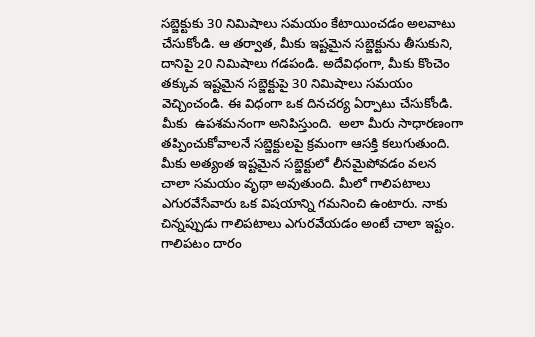సబ్జెక్టుకు 30 నిమిషాలు సమయం కేటాయించడం అలవాటు చేసుకోండి. ఆ తర్వాత, మీకు ఇష్టమైన సబ్జెక్టును తీసుకుని, దానిపై 20 నిమిషాలు గడపండి. అదేవిధంగా, మీకు కొంచెం తక్కువ ఇష్టమైన సబ్జెక్టుపై 30 నిమిషాలు సమయం వెచ్చించండి. ఈ విధంగా ఒక దినచర్య ఏర్పాటు చేసుకోండి. మీకు  ఉపశమనంగా అనిపిస్తుంది.  అలా మీరు సాధారణంగా తప్పించుకోవాలనే సబ్జెక్టులపై క్రమంగా ఆసక్తి కలుగుతుంది. మీకు అత్యంత ఇష్టమైన సబ్జెక్టులో లీనమైపోవడం వలన చాలా సమయం వృథా అవుతుంది. మీలో గాలిపటాలు ఎగురవేసేవారు ఒక విషయాన్ని గమనించి ఉంటారు. నాకు చిన్నప్పుడు గాలిపటాలు ఎగురవేయడం అంటే చాలా ఇష్టం. గాలిపటం దారం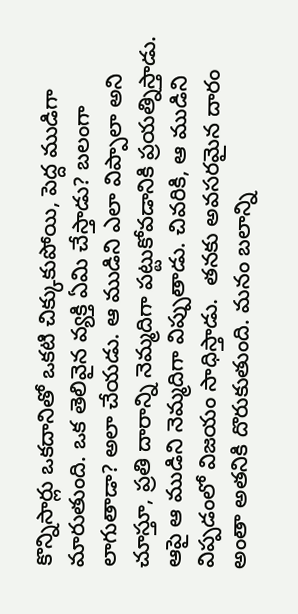కొన్నిసార్లు ఒకదానితో ఒకటి చిక్కుకుపోయి, పెద్ద ముడిగా మారుతుంది. ఒక తెలివైన వ్యక్తి ఏమి చేస్తాడు? బలంగా లాగుతాడా? అలా చేయడు. ఆ ముడిని ఎలా విప్పాలా అని చూస్తూ, ప్రతి దారాన్ని నెమ్మదిగా పట్టుకోవడానికి ప్రయత్నిస్తాడు.  ఆపై ఆ ముడిని నెమ్మదిగా విప్పుతాడు. చివరికి, ఆ ముడిని విప్పడంలో విజయం సాధిస్తాడు.  తనకు అవసరమైన దారం అంతా అతనికి దొరుకుతుంది. మనం బలాన్ని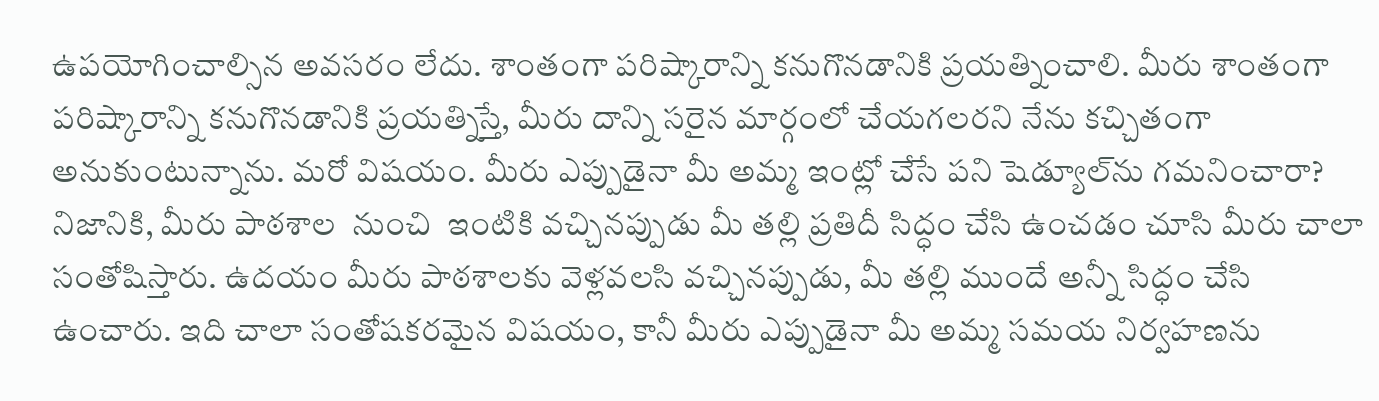ఉపయోగించాల్సిన అవసరం లేదు. శాంతంగా పరిష్కారాన్ని కనుగొనడానికి ప్రయత్నించాలి. మీరు శాంతంగా పరిష్కారాన్ని కనుగొనడానికి ప్రయత్నిస్తే, మీరు దాన్ని సరైన మార్గంలో చేయగలరని నేను కచ్చితంగా అనుకుంటున్నాను. మరో విషయం. మీరు ఎప్పుడైనా మీ అమ్మ ఇంట్లో చేసే పని షెడ్యూల్‌ను గమనించారా? నిజానికి, మీరు పాఠశాల  నుంచి  ఇంటికి వచ్చినప్పుడు మీ తల్లి ప్రతిదీ సిద్ధం చేసి ఉంచడం చూసి మీరు చాలా సంతోషిస్తారు. ఉదయం మీరు పాఠశాలకు వెళ్లవలసి వచ్చినప్పుడు, మీ తల్లి ముందే అన్నీ సిద్ధం చేసి ఉంచారు. ఇది చాలా సంతోషకరమైన విషయం, కానీ మీరు ఎప్పుడైనా మీ అమ్మ సమయ నిర్వహణను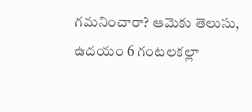గమనించారా? ఆమెకు తెలుసు, ఉదయం 6 గంటలకల్లా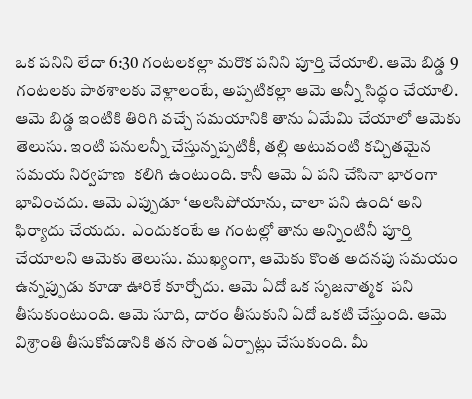ఒక పనిని లేదా 6:30 గంటలకల్లా మరొక పనిని పూర్తి చేయాలి. ఆమె బిడ్డ 9 గంటలకు పాఠశాలకు వెళ్లాలంటే, అప్పటికల్లా ఆమె అన్నీ సిద్ధం చేయాలి. ఆమె బిడ్డ ఇంటికి తిరిగి వచ్చే సమయానికి తాను ఏమేమి చేయాలో ఆమెకు తెలుసు. ఇంటి పనులన్నీ చేస్తున్నప్పటికీ, తల్లి అటువంటి కచ్చితమైన సమయ నిర్వహణ  కలిగి ఉంటుంది. కానీ ఆమె ఏ పని చేసినా భారంగా భావించదు. ఆమె ఎప్పుడూ ‘అలసిపోయాను, చాలా పని ఉంది‘ అని ఫిర్యాదు చేయదు.  ఎందుకంటే ఆ గంటల్లో తాను అన్నింటినీ పూర్తి చేయాలని ఆమెకు తెలుసు. ముఖ్యంగా, ఆమెకు కొంత అదనపు సమయం ఉన్నప్పుడు కూడా ఊరికే కూర్చోదు. ఆమె ఏదో ఒక సృజనాత్మక  పని తీసుకుంటుంది. ఆమె సూది, దారం తీసుకుని ఏదో ఒకటి చేస్తుంది. ఆమె విశ్రాంతి తీసుకోవడానికి తన సొంత ఏర్పాట్లు చేసుకుంది. మీ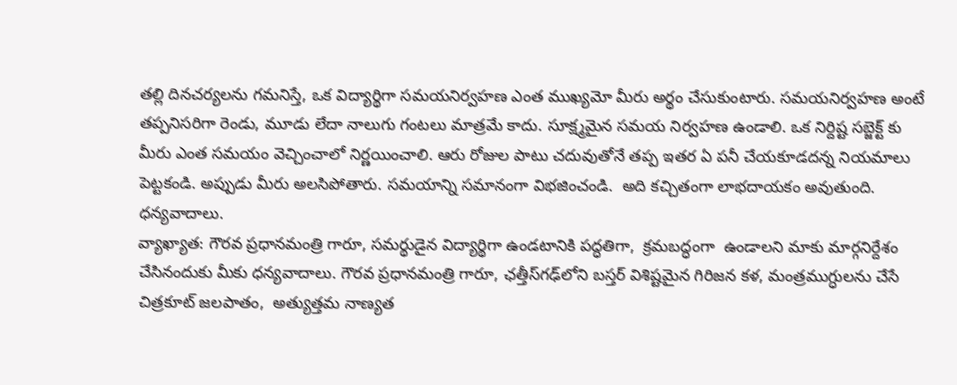తల్లి దినచర్యలను గమనిస్తే, ఒక విద్యార్థిగా సమయనిర్వహణ ఎంత ముఖ్యమో మీరు అర్థం చేసుకుంటారు. సమయనిర్వహణ అంటే తప్పనిసరిగా రెండు, మూడు లేదా నాలుగు గంటలు మాత్రమే కాదు. సూక్ష్మమైన సమయ నిర్వహణ ఉండాలి. ఒక నిర్దిష్ట సబ్జెక్ట్ కు మీరు ఎంత సమయం వెచ్చించాలో నిర్ణయించాలి. ఆరు రోజుల పాటు చదువుతోనే తప్ప ఇతర ఏ పనీ చేయకూడదన్న నియమాలు పెట్టకండి. అప్పుడు మీరు అలసిపోతారు. సమయాన్ని సమానంగా విభజించండి.  అది కచ్చితంగా లాభదాయకం అవుతుంది. ధన్యవాదాలు.
వ్యాఖ్యాత: గౌరవ ప్రధానమంత్రి గారూ, సమర్థుడైన విద్యార్థిగా ఉండటానికి పద్ధతిగా,  క్రమబద్ధంగా  ఉండాలని మాకు మార్గనిర్దేశం చేసినందుకు మీకు ధన్యవాదాలు. గౌరవ ప్రధానమంత్రి గారూ, ఛత్తీస్‌గఢ్‌లోని బస్తర్ విశిష్టమైన గిరిజన కళ, మంత్రముగ్ధులను చేసే చిత్రకూట్ జలపాతం,  అత్యుత్తమ నాణ్యత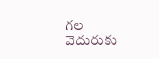గల వెదురుకు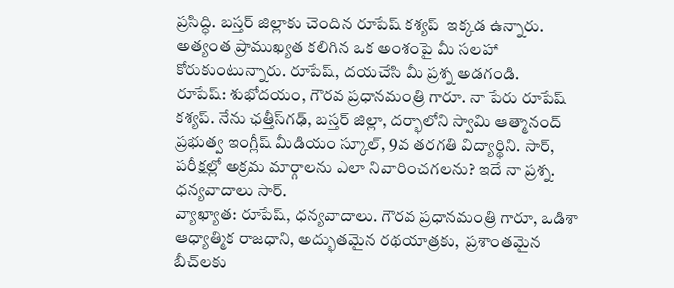ప్రసిద్ధి. బస్తర్ జిల్లాకు చెందిన రూపేష్ కశ్యప్  ఇక్కడ ఉన్నారు. అత్యంత ప్రాముఖ్యత కలిగిన ఒక అంశంపై మీ సలహా కోరుకుంటున్నారు. రూపేష్, దయచేసి మీ ప్రశ్న అడగండి.
రూపేష్: శుభోదయం, గౌరవ ప్రధానమంత్రి గారూ. నా పేరు రూపేష్ కశ్యప్. నేను ఛత్తీస్‌గఢ్, బస్తర్ జిల్లా, దర్భాలోని స్వామి ఆత్మానంద్ ప్రభుత్వ ఇంగ్లీష్ మీడియం స్కూల్, 9వ తరగతి విద్యార్థిని. సార్, పరీక్షల్లో అక్రమ మార్గాలను ఎలా నివారించగలను? ఇదే నా ప్రశ్న. ధన్యవాదాలు సార్.
వ్యాఖ్యాత: రూపేష్, ధన్యవాదాలు. గౌరవ ప్రధానమంత్రి గారూ, ఒడిశా ఆధ్యాత్మిక రాజధాని, అద్భుతమైన రథయాత్రకు,  ప్రశాంతమైన బీచ్‌లకు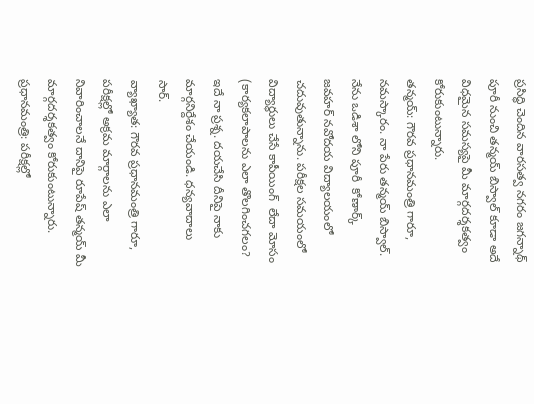ప్రసిద్ధి చెందిన వారసత్వ నగరం జగన్నాథ్ పూరీ నుంచి తన్మయ్ బిస్వాల్ కూడా అదే విధమైన సమస్యపై మీ మార్గదర్శకత్వం కోరుకుంటున్నారు.
తన్మయ్: గౌరవ ప్రధానమంత్రి గారూ, నమస్కారం. నా పేరు తన్మయ్ బిస్వాల్. నేను ఒడిశా లోని పూరీ  కోణార్క్‌  జవహర్ నవోదయ విద్యాలయంలో చదువుతున్నాను. పరీక్షల సమయంలో విద్యార్థులు చేసే కాపీయింగ్  లేదా మోసం (కార్యకలాపాలను ఎలా తొలగించగలం? ఇదే నా ప్రశ్న. దయచేసి దీనిపై నాకు మార్గనిర్దేశం చేయండి. ధన్యవాదాలు సార్.
వ్యాఖ్యాత: గౌరవ ప్రధానమంత్రి గారూ, పరీక్షల్లో అక్రమ మార్గాలను ఎలా నివారించాలనే దానిపై రూపేష్ తన్మయ్ మీ మార్గదర్శకత్వం కోరుకుంటున్నారు.
ప్రధానమంత్రి: పరీక్షల్లో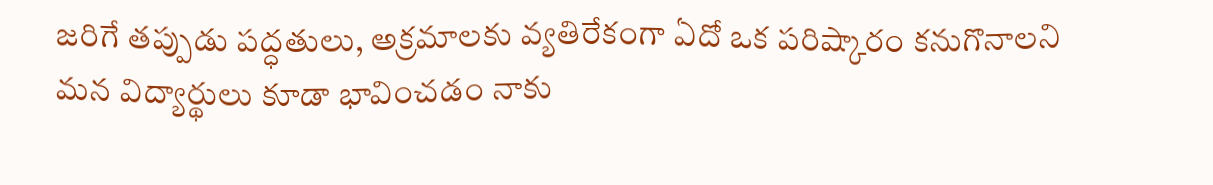జరిగే తప్పుడు పద్ధతులు, అక్రమాలకు వ్యతిరేకంగా ఏదో ఒక పరిష్కారం కనుగొనాలని మన విద్యార్థులు కూడా భావించడం నాకు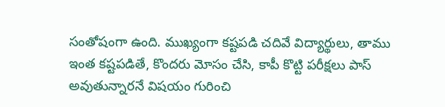సంతోషంగా ఉంది. ముఖ్యంగా కష్టపడి చదివే విద్యార్థులు, తాము ఇంత కష్టపడితే, కొందరు మోసం చేసి, కాపీ కొట్టి పరీక్షలు పాస్ అవుతున్నారనే విషయం గురించి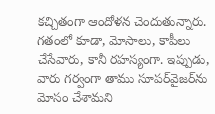కచ్చితంగా ఆందోళన చెందుతున్నారు. గతంలో కూడా, మోసాలు, కాపీలు చేసేవారు, కానీ రహస్యంగా. ఇప్పుడు, వారు గర్వంగా తాము సూపర్‌వైజర్‌ను మోసం చేశామని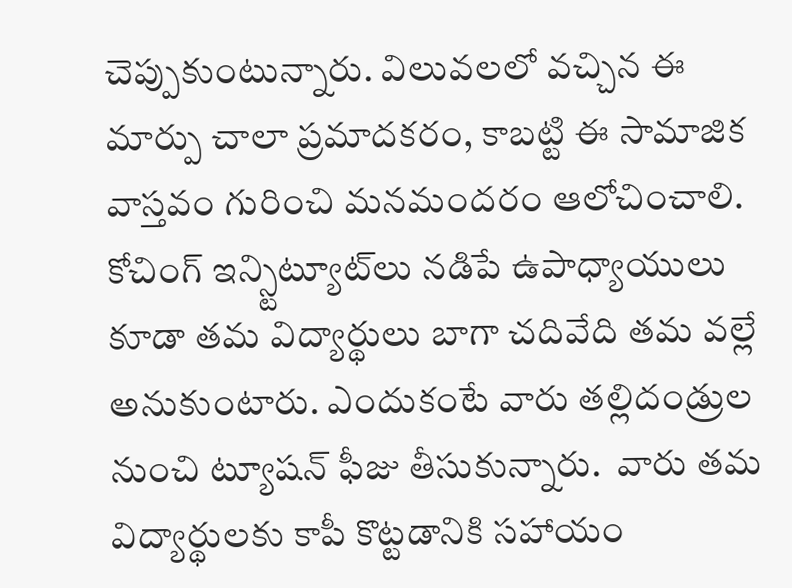చెప్పుకుంటున్నారు. విలువలలో వచ్చిన ఈ మార్పు చాలా ప్రమాదకరం, కాబట్టి ఈ సామాజిక వాస్తవం గురించి మనమందరం ఆలోచించాలి. కోచింగ్ ఇన్స్టిట్యూట్‌లు నడిపే ఉపాధ్యాయులు కూడా తమ విద్యార్థులు బాగా చదివేది తమ వల్లే అనుకుంటారు. ఎందుకంటే వారు తల్లిదండ్రుల నుంచి ట్యూషన్ ఫీజు తీసుకున్నారు.  వారు తమ విద్యార్థులకు కాపీ కొట్టడానికి సహాయం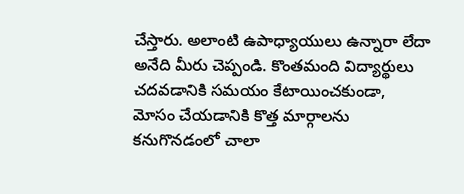చేస్తారు. అలాంటి ఉపాధ్యాయులు ఉన్నారా లేదా అనేది మీరు చెప్పండి. కొంతమంది విద్యార్థులు చదవడానికి సమయం కేటాయించకుండా, మోసం చేయడానికి కొత్త మార్గాలను కనుగొనడంలో చాలా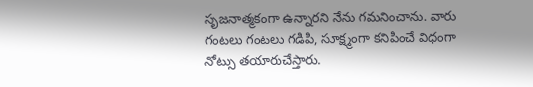సృజనాత్మకంగా ఉన్నారని నేను గమనించాను. వారు గంటలు గంటలు గడిపి, సూక్ష్మంగా కనిపించే విధంగా నోట్సు తయారుచేస్తారు.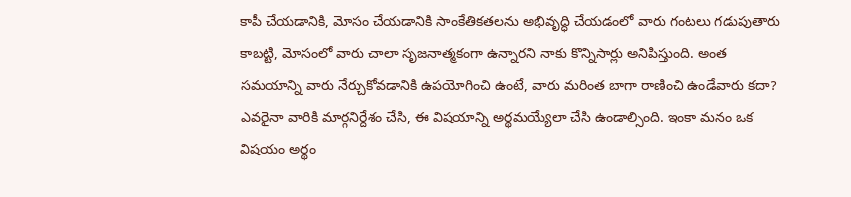కాపీ చేయడానికి, మోసం చేయడానికి సాంకేతికతలను అభివృద్ధి చేయడంలో వారు గంటలు గడుపుతారు కాబట్టి, మోసంలో వారు చాలా సృజనాత్మకంగా ఉన్నారని నాకు కొన్నిసార్లు అనిపిస్తుంది. అంత సమయాన్ని వారు నేర్చుకోవడానికి ఉపయోగించి ఉంటే, వారు మరింత బాగా రాణించి ఉండేవారు కదా? ఎవరైనా వారికి మార్గనిర్దేశం చేసి, ఈ విషయాన్ని అర్థమయ్యేలా చేసి ఉండాల్సింది. ఇంకా మనం ఒక విషయం అర్థం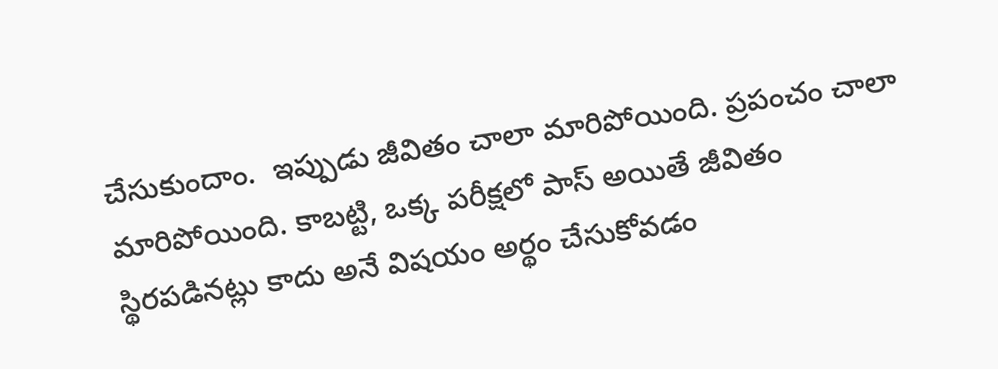చేసుకుందాం.  ఇప్పుడు జీవితం చాలా మారిపోయింది. ప్రపంచం చాలా మారిపోయింది. కాబట్టి, ఒక్క పరీక్షలో పాస్ అయితే జీవితం స్థిరపడినట్లు కాదు అనే విషయం అర్థం చేసుకోవడం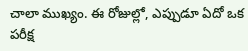చాలా ముఖ్యం. ఈ రోజుల్లో, ఎప్పుడూ ఏదో ఒక పరీక్ష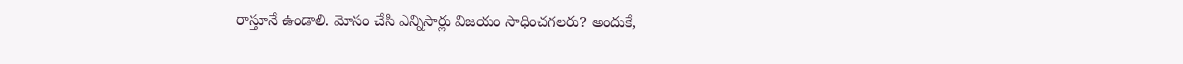రాస్తూనే ఉండాలి. మోసం చేసి ఎన్నిసార్లు విజయం సాధించగలరు? అందుకే,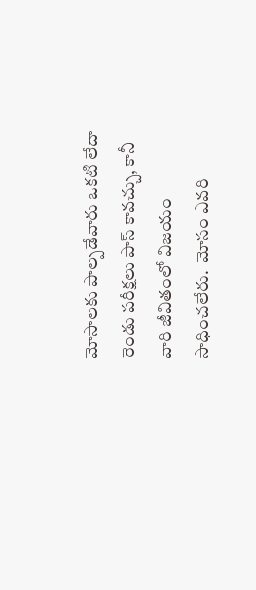మోసాలకు పాల్పడేవారు ఒకటి లేదా రెండు పరీక్షలు పాస్ కావచ్చు, కానీ వారి జీవితంలో విజయం సాధించలేరు.  మోసం ఎవరి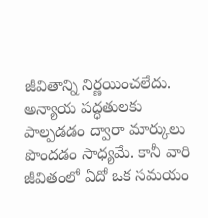జీవితాన్ని నిర్ణయించలేదు. అన్యాయ పద్ధతులకు పాల్పడడం ద్వారా మార్కులు పొందడం సాధ్యమే. కానీ వారి జీవితంలో ఏదో ఒక సమయం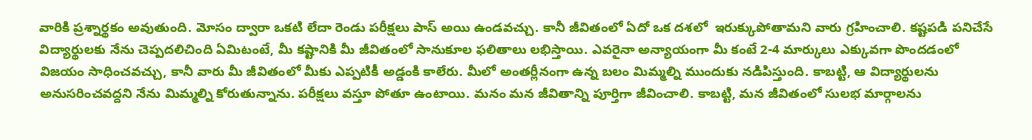వారికి ప్రశ్నార్థకం అవుతుంది. మోసం ద్వారా ఒకటి లేదా రెండు పరీక్షలు పాస్ అయి ఉండవచ్చు. కానీ జీవితంలో ఏదో ఒక దశలో  ఇరుక్కుపోతామని వారు గ్రహించాలి. కష్టపడి పనిచేసే విద్యార్థులకు నేను చెప్పదలిచింది ఏమిటంటే, మీ కష్టానికి మీ జీవితంలో సానుకూల ఫలితాలు లభిస్తాయి. ఎవరైనా అన్యాయంగా మీ కంటే 2-4 మార్కులు ఎక్కువగా పొందడంలో విజయం సాధించవచ్చు, కానీ వారు మీ జీవితంలో మీకు ఎప్పటికీ అడ్డంకి కాలేరు. మీలో అంతర్లీనంగా ఉన్న బలం మిమ్మల్ని ముందుకు నడిపిస్తుంది. కాబట్టి, ఆ విద్యార్థులను అనుసరించవద్దని నేను మిమ్మల్ని కోరుతున్నాను. పరీక్షలు వస్తూ పోతూ ఉంటాయి. మనం మన జీవితాన్ని పూర్తిగా జీవించాలి. కాబట్టి, మన జీవితంలో సులభ మార్గాలను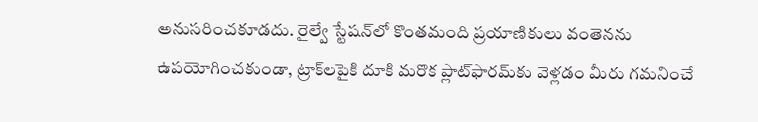అనుసరించకూడదు. రైల్వే స్టేషన్‌లో కొంతమంది ప్రయాణికులు వంతెనను ఉపయోగించకుండా, ట్రాక్‌లపైకి దూకి మరొక ప్లాట్‌ఫారమ్‌కు వెళ్లడం మీరు గమనించే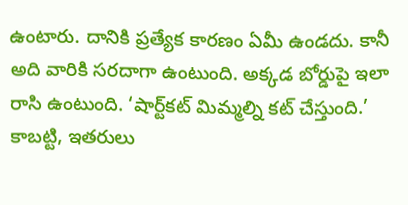ఉంటారు. దానికి ప్రత్యేక కారణం ఏమీ ఉండదు. కానీ అది వారికి సరదాగా ఉంటుంది. అక్కడ బోర్డుపై ఇలా రాసి ఉంటుంది. ‘షార్ట్‌కట్ మిమ్మల్ని కట్ చేస్తుంది.’ కాబట్టి, ఇతరులు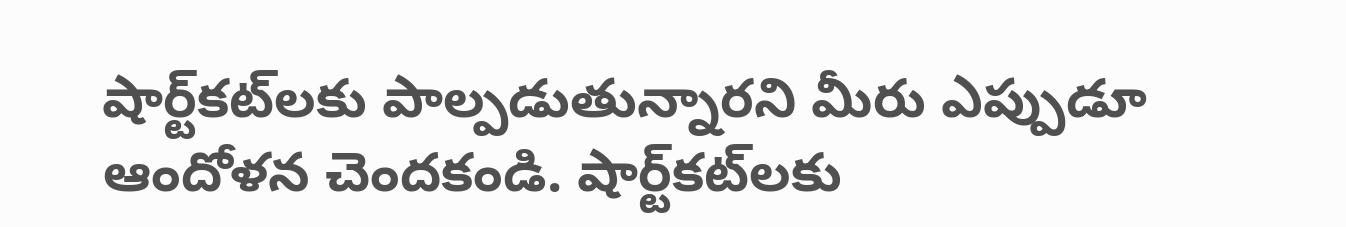షార్ట్‌కట్‌లకు పాల్పడుతున్నారని మీరు ఎప్పుడూ ఆందోళన చెందకండి. షార్ట్‌కట్‌లకు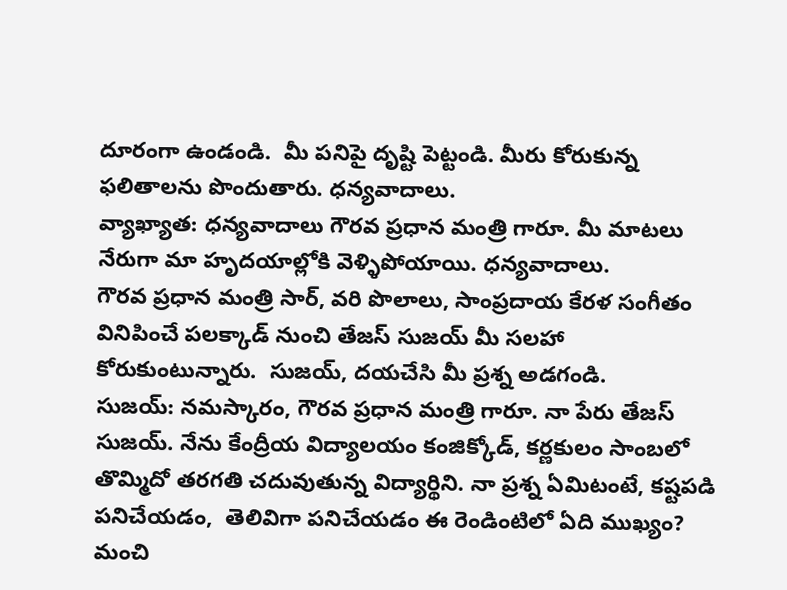దూరంగా ఉండండి.  మీ పనిపై దృష్టి పెట్టండి. మీరు కోరుకున్న ఫలితాలను పొందుతారు. ధన్యవాదాలు.
వ్యాఖ్యాత: ధన్యవాదాలు గౌరవ ప్రధాన మంత్రి గారూ. మీ మాటలు నేరుగా మా హృదయాల్లోకి వెళ్ళిపోయాయి. ధన్యవాదాలు.
గౌరవ ప్రధాన మంత్రి సార్, వరి పొలాలు, సాంప్రదాయ కేరళ సంగీతం వినిపించే పలక్కాడ్ నుంచి తేజస్ సుజయ్ మీ సలహా కోరుకుంటున్నారు.  సుజయ్, దయచేసి మీ ప్రశ్న అడగండి.
సుజయ్: నమస్కారం, గౌరవ ప్రధాన మంత్రి గారూ. నా పేరు తేజస్ సుజయ్. నేను కేంద్రీయ విద్యాలయం కంజిక్కోడ్, కర్ణకులం సాంబలో తొమ్మిదో తరగతి చదువుతున్న విద్యార్థిని. నా ప్రశ్న ఏమిటంటే, కష్టపడి పనిచేయడం,  తెలివిగా పనిచేయడం ఈ రెండింటిలో ఏది ముఖ్యం? మంచి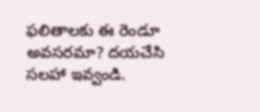ఫలితాలకు ఈ రెండూ అవసరమా? దయచేసి సలహా ఇవ్వండి.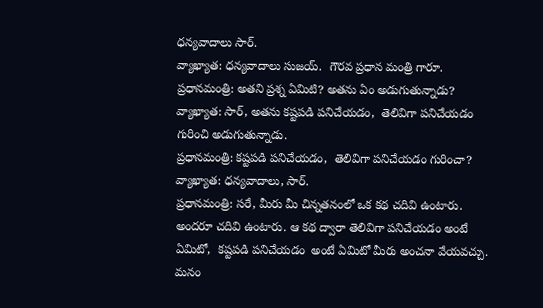ధన్యవాదాలు సార్.
వ్యాఖ్యాత: ధన్యవాదాలు సుజయ్.  గౌరవ ప్రధాన మంత్రి గారూ.
ప్రధానమంత్రి: అతని ప్రశ్న ఏమిటి? అతను ఏం అడుగుతున్నాడు?
వ్యాఖ్యాత: సార్, అతను కష్టపడి పనిచేయడం,  తెలివిగా పనిచేయడం గురించి అడుగుతున్నాడు.
ప్రధానమంత్రి: కష్టపడి పనిచేయడం,  తెలివిగా పనిచేయడం గురించా?
వ్యాఖ్యాత: ధన్యవాదాలు, సార్.
ప్రధానమంత్రి: సరే, మీరు మీ చిన్నతనంలో ఒక కథ చదివి ఉంటారు.  అందరూ చదివి ఉంటారు. ఆ కథ ద్వారా తెలివిగా పనిచేయడం అంటే ఏమిటో,  కష్టపడి పనిచేయడం  అంటే ఏమిటో మీరు అంచనా వేయవచ్చు. మనం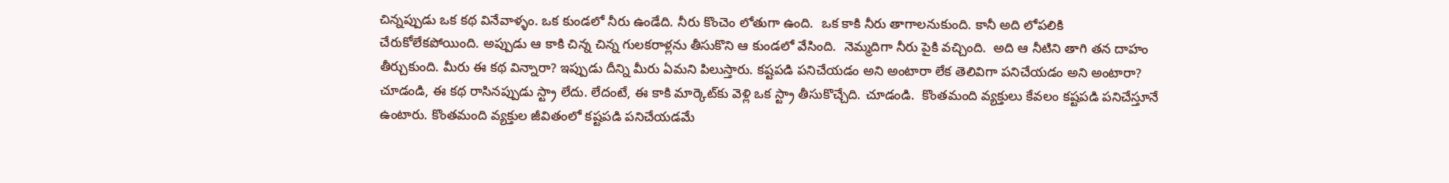చిన్నప్పుడు ఒక కథ వినేవాళ్ళం. ఒక కుండలో నీరు ఉండేది. నీరు కొంచెం లోతుగా ఉంది.  ఒక కాకి నీరు తాగాలనుకుంది. కానీ అది లోపలికి చేరుకోలేకపోయింది. అప్పుడు ఆ కాకి చిన్న చిన్న గులకరాళ్లను తీసుకొని ఆ కుండలో వేసింది.  నెమ్మదిగా నీరు పైకి వచ్చింది.  అది ఆ నీటిని తాగి తన దాహం తీర్చుకుంది. మీరు ఈ కథ విన్నారా? ఇప్పుడు దీన్ని మీరు ఏమని పిలుస్తారు. కష్టపడి పనిచేయడం అని అంటారా లేక తెలివిగా పనిచేయడం అని అంటారా? చూడండి, ఈ కథ రాసినప్పుడు స్ట్రా లేదు. లేదంటే, ఈ కాకి మార్కెట్‌కు వెళ్లి ఒక స్ట్రా తీసుకొచ్చేది. చూడండి.  కొంతమంది వ్యక్తులు కేవలం కష్టపడి పనిచేస్తూనే ఉంటారు. కొంతమంది వ్యక్తుల జీవితంలో కష్టపడి పనిచేయడమే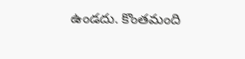ఉండదు. కొంతమంది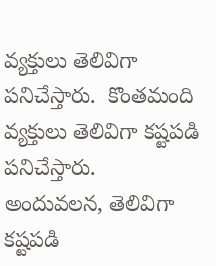వ్యక్తులు తెలివిగా పనిచేస్తారు.  కొంతమంది వ్యక్తులు తెలివిగా కష్టపడి పనిచేస్తారు.  అందువలన, తెలివిగా కష్టపడి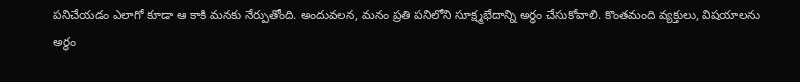పనిచేయడం ఎలాగో కూడా ఆ కాకి మనకు నేర్పుతోంది. అందువలన, మనం ప్రతి పనిలోని సూక్ష్మభేదాన్ని అర్థం చేసుకోవాలి. కొంతమంది వ్యక్తులు, విషయాలను అర్థం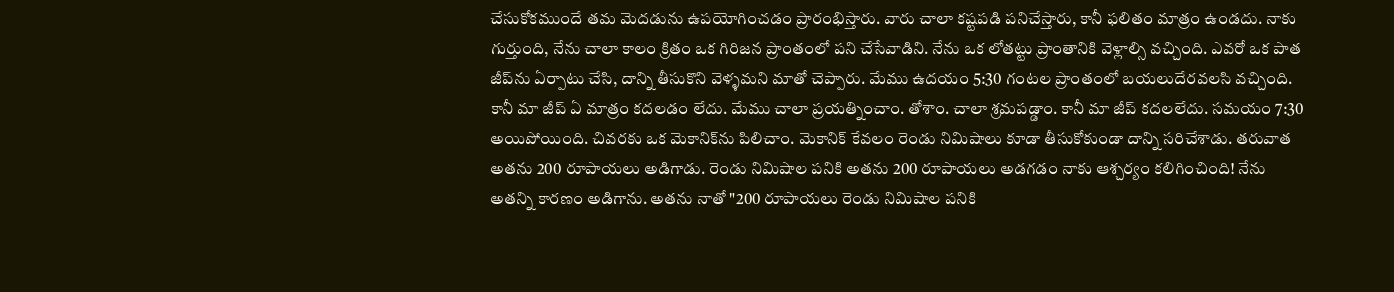చేసుకోకముందే తమ మెదడును ఉపయోగించడం ప్రారంభిస్తారు. వారు చాలా కష్టపడి పనిచేస్తారు, కానీ ఫలితం మాత్రం ఉండదు. నాకు గుర్తుంది, నేను చాలా కాలం క్రితం ఒక గిరిజన ప్రాంతంలో పని చేసేవాడిని. నేను ఒక లోతట్టు ప్రాంతానికి వెళ్లాల్సి వచ్చింది. ఎవరో ఒక పాత జీప్‌ను ఏర్పాటు చేసి, దాన్ని తీసుకొని వెళ్ళమని మాతో చెప్పారు. మేము ఉదయం 5:30 గంటల ప్రాంతంలో బయలుదేరవలసి వచ్చింది. కానీ మా జీప్ ఏ మాత్రం కదలడం లేదు. మేము చాలా ప్రయత్నించాం. తోశాం. చాలా శ్రమపడ్డాం. కానీ మా జీప్ కదలలేదు. సమయం 7:30 అయిపోయింది. చివరకు ఒక మెకానిక్‌ను పిలిచాం. మెకానిక్ కేవలం రెండు నిమిషాలు కూడా తీసుకోకుండా దాన్ని సరిచేశాడు. తరువాత అతను 200 రూపాయలు అడిగాడు. రెండు నిమిషాల పనికి అతను 200 రూపాయలు అడగడం నాకు ఆశ్చర్యం కలిగించింది! నేను అతన్ని కారణం అడిగాను. అతను నాతో "200 రూపాయలు రెండు నిమిషాల పనికి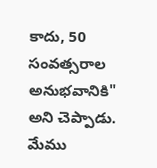కాదు, 50 సంవత్సరాల అనుభవానికి" అని చెప్పాడు. మేము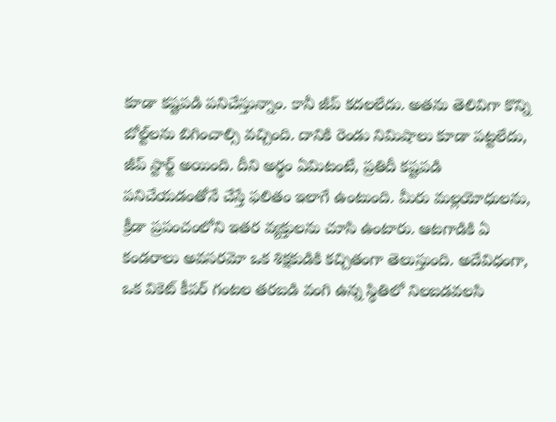కూడా కష్టపడి పనిచేస్తున్నాం. కానీ జీప్ కదలలేదు. అతను తెలివిగా కొన్ని బోల్ట్‌లను బిగించాల్సి వచ్చింది. దానికి రెండు నిమిషాలు కూడా పట్టలేదు, జీప్ స్టార్ట్ అయింది. దీని అర్థం ఏమిటంటే, ప్రతిదీ కష్టపడి పనిచేయడంతోనే చేస్తే ఫలితం ఇలాగే ఉంటుంది. మీరు మల్లయోధులను, క్రీడా ప్రపంచంలోని ఇతర వ్యక్తులను చూసి ఉంటారు. ఆటగాడికి ఏ కండరాలు అవసరమో ఒక శిక్షకుడికి కచ్చితంగా తెలుస్తుంది. అదేవిధంగా, ఒక వికెట్ కీపర్ గంటల తరబడి వంగి ఉన్న స్థితిలో నిలబడవలసి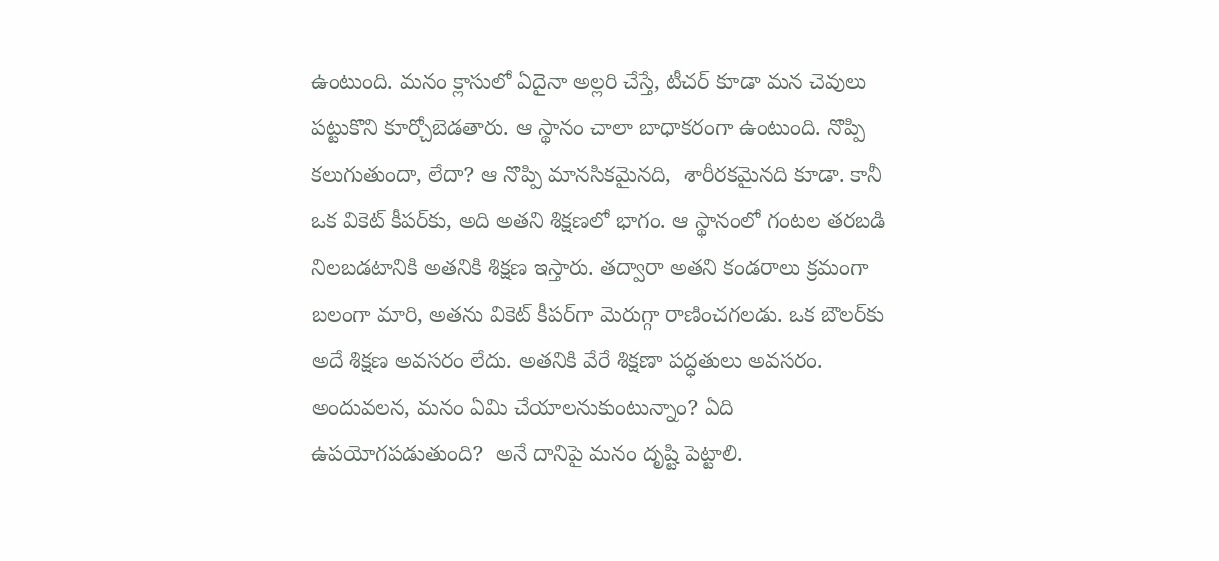ఉంటుంది. మనం క్లాసులో ఏదైనా అల్లరి చేస్తే, టీచర్ కూడా మన చెవులు పట్టుకొని కూర్చోబెడతారు. ఆ స్థానం చాలా బాధాకరంగా ఉంటుంది. నొప్పి కలుగుతుందా, లేదా? ఆ నొప్పి మానసికమైనది,  శారీరకమైనది కూడా. కానీ ఒక వికెట్ కీపర్‌కు, అది అతని శిక్షణలో భాగం. ఆ స్థానంలో గంటల తరబడి నిలబడటానికి అతనికి శిక్షణ ఇస్తారు. తద్వారా అతని కండరాలు క్రమంగా బలంగా మారి, అతను వికెట్ కీపర్‌గా మెరుగ్గా రాణించగలడు. ఒక బౌలర్‌కు అదే శిక్షణ అవసరం లేదు. అతనికి వేరే శిక్షణా పద్ధతులు అవసరం. అందువలన, మనం ఏమి చేయాలనుకుంటున్నాం? ఏది ఉపయోగపడుతుంది?  అనే దానిపై మనం దృష్టి పెట్టాలి.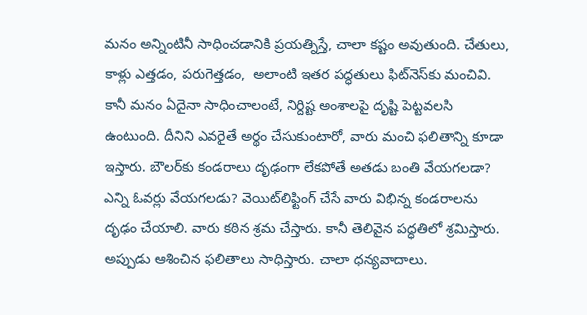మనం అన్నింటినీ సాధించడానికి ప్రయత్నిస్తే, చాలా కష్టం అవుతుంది. చేతులు, కాళ్లు ఎత్తడం, పరుగెత్తడం,  అలాంటి ఇతర పద్ధతులు ఫిట్‌నెస్‌కు మంచివి. కానీ మనం ఏదైనా సాధించాలంటే, నిర్దిష్ట అంశాలపై దృష్టి పెట్టవలసి ఉంటుంది. దీనిని ఎవరైతే అర్థం చేసుకుంటారో, వారు మంచి ఫలితాన్ని కూడా ఇస్తారు. బౌలర్‌కు కండరాలు దృఢంగా లేకపోతే అతడు బంతి వేయగలడా? ఎన్ని ఓవర్లు వేయగలడు? వెయిట్‌లిఫ్టింగ్ చేసే వారు విభిన్న కండరాలను దృఢం చేయాలి. వారు కఠిన శ్రమ చేస్తారు. కానీ తెలివైన పద్ధతిలో శ్రమిస్తారు.  అప్పుడు ఆశించిన ఫలితాలు సాధిస్తారు. చాలా ధన్యవాదాలు.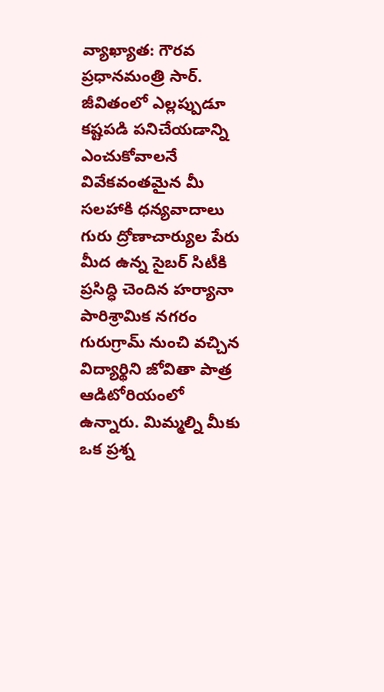వ్యాఖ్యాత: గౌరవ ప్రధానమంత్రి సార్.  జీవితంలో ఎల్లప్పుడూ కష్టపడి పనిచేయడాన్ని ఎంచుకోవాలనే వివేకవంతమైన మీ సలహాకి ధన్యవాదాలు
గురు ద్రోణాచార్యుల పేరు మీద ఉన్న సైబర్ సిటీకి ప్రసిద్ధి చెందిన హర్యానా పారిశ్రామిక నగరం గురుగ్రామ్ నుంచి వచ్చిన విద్యార్థిని జోవితా పాత్ర ఆడిటోరియంలో ఉన్నారు. మిమ్మల్ని మీకు ఒక ప్రశ్న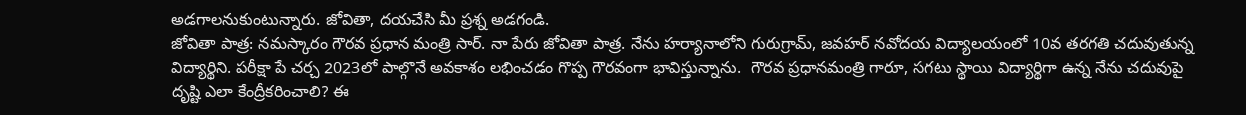అడగాలనుకుంటున్నారు. జోవితా, దయచేసి మీ ప్రశ్న అడగండి.
జోవితా పాత్ర: నమస్కారం గౌరవ ప్రధాన మంత్రి సార్. నా పేరు జోవితా పాత్ర. నేను హర్యానాలోని గురుగ్రామ్, జవహర్ నవోదయ విద్యాలయంలో 10వ తరగతి చదువుతున్న విద్యార్థిని. పరీక్షా పే చర్చ 2023లో పాల్గొనే అవకాశం లభించడం గొప్ప గౌరవంగా భావిస్తున్నాను.  గౌరవ ప్రధానమంత్రి గారూ, సగటు స్థాయి విద్యార్థిగా ఉన్న నేను చదువుపై దృష్టి ఎలా కేంద్రీకరించాలి? ఈ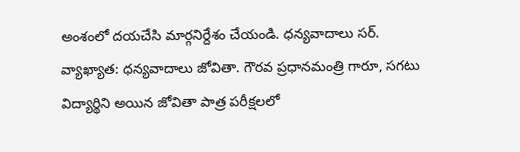అంశంలో దయచేసి మార్గనిర్దేశం చేయండి. ధన్యవాదాలు సర్.
వ్యాఖ్యాత: ధన్యవాదాలు జోవితా. గౌరవ ప్రధానమంత్రి గారూ, సగటు విద్యార్థిని అయిన జోవితా పాత్ర పరీక్షలలో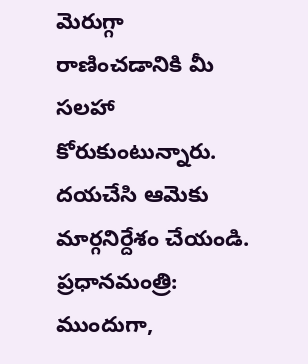మెరుగ్గా రాణించడానికి మీ సలహా కోరుకుంటున్నారు. దయచేసి ఆమెకు మార్గనిర్దేశం చేయండి.
ప్రధానమంత్రి: ముందుగా,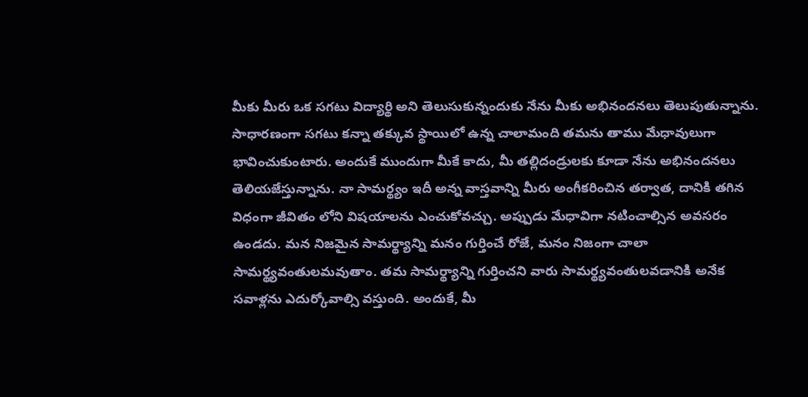మీకు మీరు ఒక సగటు విద్యార్థి అని తెలుసుకున్నందుకు నేను మీకు అభినందనలు తెలుపుతున్నాను. సాధారణంగా సగటు కన్నా తక్కువ స్థాయిలో ఉన్న చాలామంది తమను తాము మేధావులుగా భావించుకుంటారు. అందుకే ముందుగా మీకే కాదు, మీ తల్లిదండ్రులకు కూడా నేను అభినందనలు తెలియజేస్తున్నాను. నా సామర్థ్యం ఇదీ అన్న వాస్తవాన్ని మీరు అంగీకరించిన తర్వాత, దానికి తగిన విధంగా జీవితం లోని విషయాలను ఎంచుకోవచ్చు. అప్పుడు మేధావిగా నటించాల్సిన అవసరం ఉండదు. మన నిజమైన సామర్థ్యాన్ని మనం గుర్తించే రోజే, మనం నిజంగా చాలా సామర్థ్యవంతులమవుతాం. తమ సామర్థ్యాన్ని గుర్తించని వారు సామర్థ్యవంతులవడానికి అనేక సవాళ్లను ఎదుర్కోవాల్సి వస్తుంది. అందుకే, మీ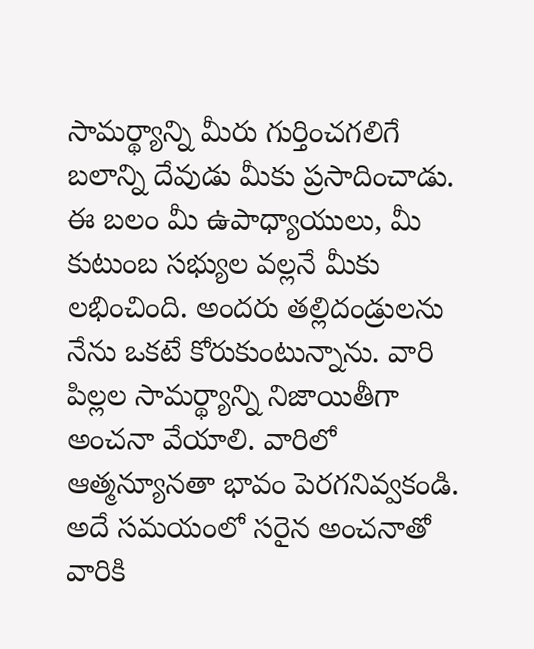సామర్థ్యాన్ని మీరు గుర్తించగలిగే బలాన్ని దేవుడు మీకు ప్రసాదించాడు. ఈ బలం మీ ఉపాధ్యాయులు, మీ కుటుంబ సభ్యుల వల్లనే మీకు లభించింది. అందరు తల్లిదండ్రులను నేను ఒకటే కోరుకుంటున్నాను. వారి పిల్లల సామర్థ్యాన్ని నిజాయితీగా అంచనా వేయాలి. వారిలో ఆత్మన్యూనతా భావం పెరగనివ్వకండి.  అదే సమయంలో సరైన అంచనాతో వారికి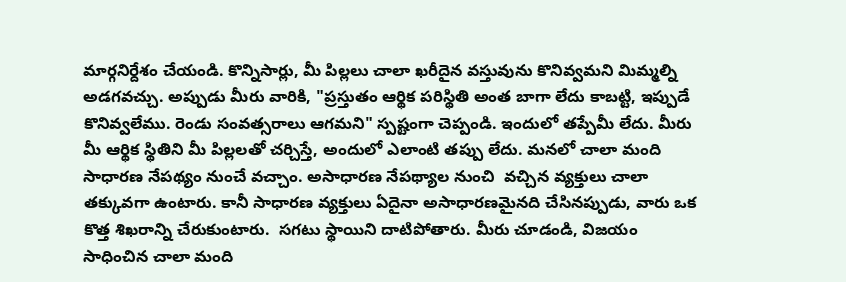మార్గనిర్దేశం చేయండి. కొన్నిసార్లు, మీ పిల్లలు చాలా ఖరీదైన వస్తువును కొనివ్వమని మిమ్మల్ని అడగవచ్చు. అప్పుడు మీరు వారికి, "ప్రస్తుతం ఆర్థిక పరిస్థితి అంత బాగా లేదు కాబట్టి, ఇప్పుడే కొనివ్వలేము. రెండు సంవత్సరాలు ఆగమని" స్పష్టంగా చెప్పండి. ఇందులో తప్పేమీ లేదు. మీరు మీ ఆర్థిక స్థితిని మీ పిల్లలతో చర్చిస్తే, అందులో ఎలాంటి తప్పు లేదు. మనలో చాలా మంది సాధారణ నేపథ్యం నుంచే వచ్చాం. అసాధారణ నేపథ్యాల నుంచి  వచ్చిన వ్యక్తులు చాలా తక్కువగా ఉంటారు. కానీ సాధారణ వ్యక్తులు ఏదైనా అసాధారణమైనది చేసినప్పుడు, వారు ఒక కొత్త శిఖరాన్ని చేరుకుంటారు.  సగటు స్థాయిని దాటిపోతారు. మీరు చూడండి, విజయం సాధించిన చాలా మంది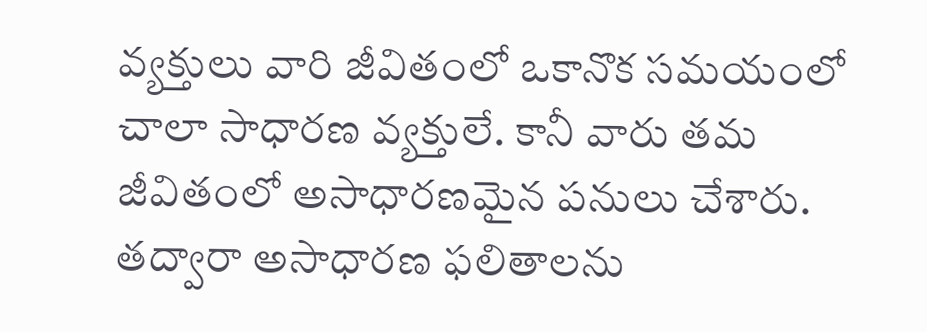వ్యక్తులు వారి జీవితంలో ఒకానొక సమయంలో చాలా సాధారణ వ్యక్తులే. కానీ వారు తమ జీవితంలో అసాధారణమైన పనులు చేశారు.  తద్వారా అసాధారణ ఫలితాలను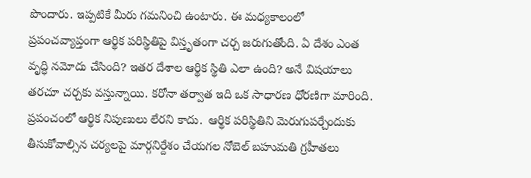పొందారు. ఇప్పటికే మీరు గమనించి ఉంటారు. ఈ మధ్యకాలంలో ప్రపంచవ్యాప్తంగా ఆర్థిక పరిస్థితిపై విస్తృతంగా చర్చ జరుగుతోంది. ఏ దేశం ఎంత వృద్ధి నమోదు చేసింది? ఇతర దేశాల ఆర్థిక స్థితి ఎలా ఉంది? అనే విషయాలు తరచూ చర్చకు వస్తున్నాయి. కరోనా తర్వాత ఇది ఒక సాధారణ ధోరణిగా మారింది. ప్రపంచంలో ఆర్థిక నిపుణులు లేరని కాదు.  ఆర్థిక పరిస్థితిని మెరుగుపర్చేందుకు తీసుకోవాల్సిన చర్యలపై మార్గనిర్దేశం చేయగల నోబెల్ బహుమతి గ్రహీతలు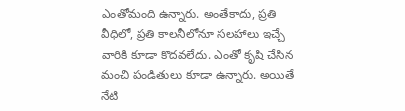ఎంతోమంది ఉన్నారు. అంతేకాదు, ప్రతి వీధిలో, ప్రతి కాలనీలోనూ సలహాలు ఇచ్చే వారికి కూడా కొదవలేదు. ఎంతో కృషి చేసిన మంచి పండితులు కూడా ఉన్నారు. అయితే నేటి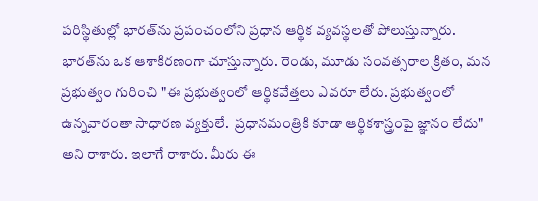పరిస్థితుల్లో భారత్‌ను ప్రపంచంలోని ప్రధాన ఆర్థిక వ్యవస్థలతో పోలుస్తున్నారు. భారత్‌ను ఒక ఆశాకిరణంగా చూస్తున్నారు. రెండు, మూడు సంవత్సరాల క్రితం, మన ప్రభుత్వం గురించి "ఈ ప్రభుత్వంలో ఆర్థికవేత్తలు ఎవరూ లేరు. ప్రభుత్వంలో ఉన్నవారంతా సాధారణ వ్యక్తులే.  ప్రధానమంత్రికి కూడా ఆర్థికశాస్త్రంపై జ్ఞానం లేదు" అని రాశారు. ఇలాగే రాశారు. మీరు ఈ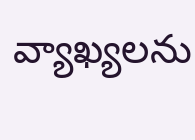వ్యాఖ్యలను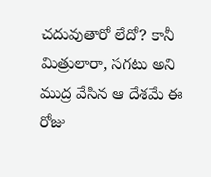చదువుతారో లేదో? కానీ మిత్రులారా, సగటు అని ముద్ర వేసిన ఆ దేశమే ఈ రోజు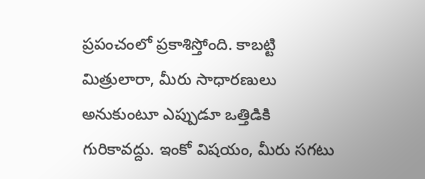ప్రపంచంలో ప్రకాశిస్తోంది. కాబట్టి మిత్రులారా, మీరు సాధారణులు అనుకుంటూ ఎప్పుడూ ఒత్తిడికి గురికావద్దు. ఇంకో విషయం, మీరు సగటు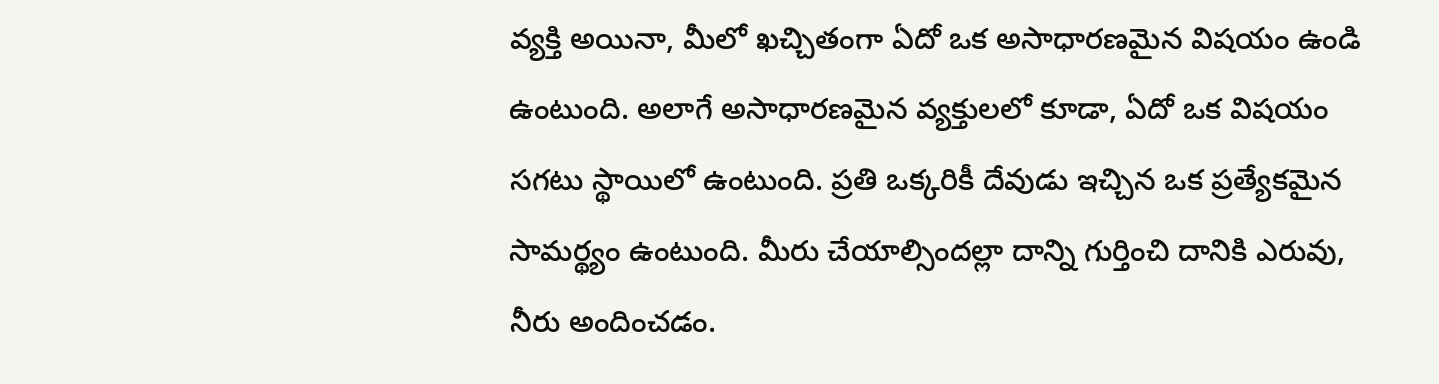వ్యక్తి అయినా, మీలో ఖచ్చితంగా ఏదో ఒక అసాధారణమైన విషయం ఉండి ఉంటుంది. అలాగే అసాధారణమైన వ్యక్తులలో కూడా, ఏదో ఒక విషయం సగటు స్థాయిలో ఉంటుంది. ప్రతి ఒక్కరికీ దేవుడు ఇచ్చిన ఒక ప్రత్యేకమైన సామర్థ్యం ఉంటుంది. మీరు చేయాల్సిందల్లా దాన్ని గుర్తించి దానికి ఎరువు, నీరు అందించడం.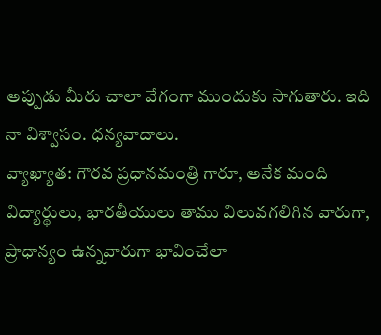అప్పుడు మీరు చాలా వేగంగా ముందుకు సాగుతారు. ఇది నా విశ్వాసం. ధన్యవాదాలు.
వ్యాఖ్యాత: గౌరవ ప్రధానమంత్రి గారూ, అనేక మంది విద్యార్థులు, భారతీయులు తాము విలువగలిగిన వారుగా, ప్రాధాన్యం ఉన్నవారుగా భావించేలా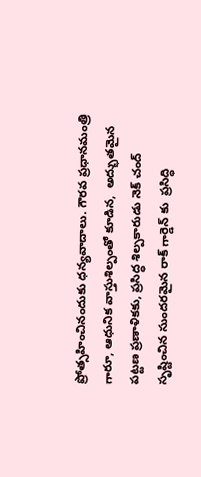ప్రోత్సహించినందుకు ధన్యవాదాలు. గౌరవ ప్రధానమంత్రి గారూ, ఆధునిక వాస్తుశిల్పంతో కూడిన,  అద్భుతమైన పట్టణ ప్రణాళికకు, ప్రసిద్ధ శిల్పకారుడు నెక్ చంద్ సృష్టించిన సుందరమైన రాక్ గార్డెన్ కు  ప్రసిద్ధి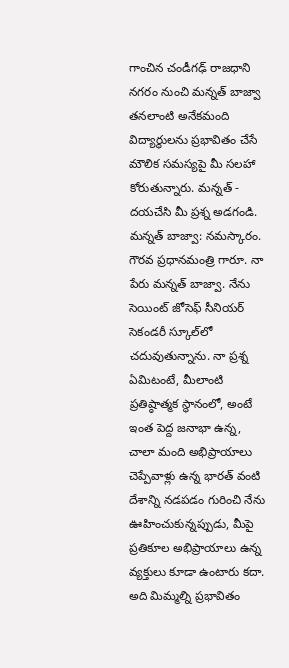గాంచిన చండీగఢ్ రాజధాని నగరం నుంచి మన్నత్ బాజ్వా తనలాంటి అనేకమంది విద్యార్థులను ప్రభావితం చేసే మౌలిక సమస్యపై మీ సలహా కోరుతున్నారు. మన్నత్ -  దయచేసి మీ ప్రశ్న అడగండి.
మన్నత్ బాజ్వా: నమస్కారం. గౌరవ ప్రధానమంత్రి గారూ. నా పేరు మన్నత్ బాజ్వా. నేను సెయింట్ జోసెఫ్ సీనియర్ సెకండరీ స్కూల్‌లో చదువుతున్నాను. నా ప్రశ్న ఏమిటంటే, మీలాంటి ప్రతిష్ఠాత్మక స్థానంలో, అంటే ఇంత పెద్ద జనాభా ఉన్న,  చాలా మంది అభిప్రాయాలు చెప్పేవాళ్లు ఉన్న భారత్ వంటి దేశాన్ని నడపడం గురించి నేను ఊహించుకున్నప్పుడు, మీపై ప్రతికూల అభిప్రాయాలు ఉన్న వ్యక్తులు కూడా ఉంటారు కదా. అది మిమ్మల్ని ప్రభావితం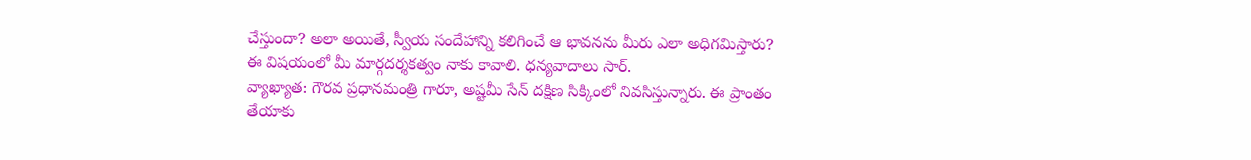చేస్తుందా? అలా అయితే, స్వీయ సందేహాన్ని కలిగించే ఆ భావనను మీరు ఎలా అధిగమిస్తారు? ఈ విషయంలో మీ మార్గదర్శకత్వం నాకు కావాలి. ధన్యవాదాలు సార్.
వ్యాఖ్యాత: గౌరవ ప్రధానమంత్రి గారూ, అష్టమీ సేన్ దక్షిణ సిక్కింలో నివసిస్తున్నారు. ఈ ప్రాంతం తేయాకు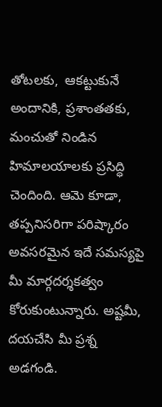తోటలకు,  ఆకట్టుకునే అందానికి, ప్రశాంతతకు,  మంచుతో నిండిన హిమాలయాలకు ప్రసిద్ధి చెందింది. ఆమె కూడా, తప్పనిసరిగా పరిష్కారం అవసరమైన ఇదే సమస్యపై  మీ మార్గదర్శకత్వం కోరుకుంటున్నారు. అష్టమీ, దయచేసి మీ ప్రశ్న అడగండి.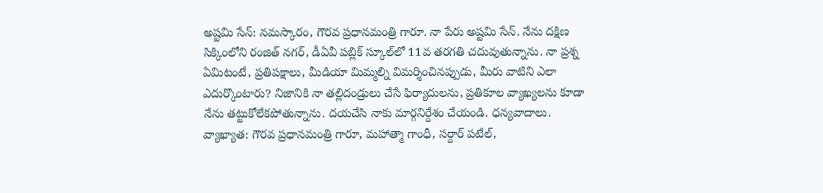అష్టమి సేన్: నమస్కారం, గౌరవ ప్రధానమంత్రి గారూ. నా పేరు అష్టమి సేన్. నేను దక్షిణ సిక్కింలోని రంజిత్ నగర్, డీఏవీ పబ్లిక్ స్కూల్‌లో 11వ తరగతి చదువుతున్నాను. నా ప్రశ్న ఏమిటంటే, ప్రతిపక్షాలు, మీడియా మిమ్మల్ని విమర్శించినప్పుడు, మీరు వాటిని ఎలా ఎదుర్కొంటారు? నిజానికి నా తల్లిదండ్రులు చేసే ఫిర్యాదులను, ప్రతికూల వ్యాఖ్యలను కూడా నేను తట్టుకోలేకపోతున్నాను. దయచేసి నాకు మార్గనిర్దేశం చేయండి. ధన్యవాదాలు.
వ్యాఖ్యాత: గౌరవ ప్రధానమంత్రి గారూ, మహాత్మా గాంధీ, సర్దార్ పటేల్,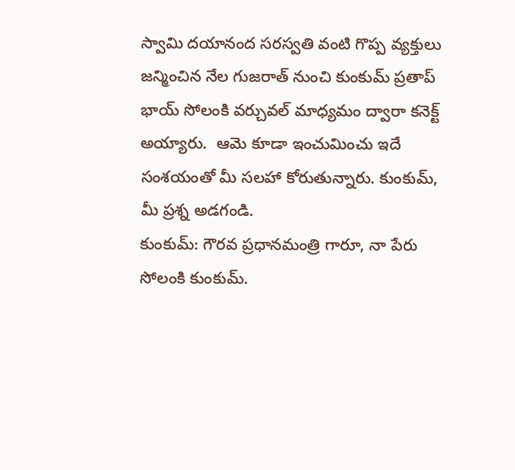స్వామి దయానంద సరస్వతి వంటి గొప్ప వ్యక్తులు జన్మించిన నేల గుజరాత్ నుంచి కుంకుమ్ ప్రతాప్ భాయ్ సోలంకి వర్చువల్ మాధ్యమం ద్వారా కనెక్ట్ అయ్యారు.  ఆమె కూడా ఇంచుమించు ఇదే  సంశయంతో మీ సలహా కోరుతున్నారు. కుంకుమ్, మీ ప్రశ్న అడగండి.
కుంకుమ్: గౌరవ ప్రధానమంత్రి గారూ, నా పేరు సోలంకి కుంకుమ్.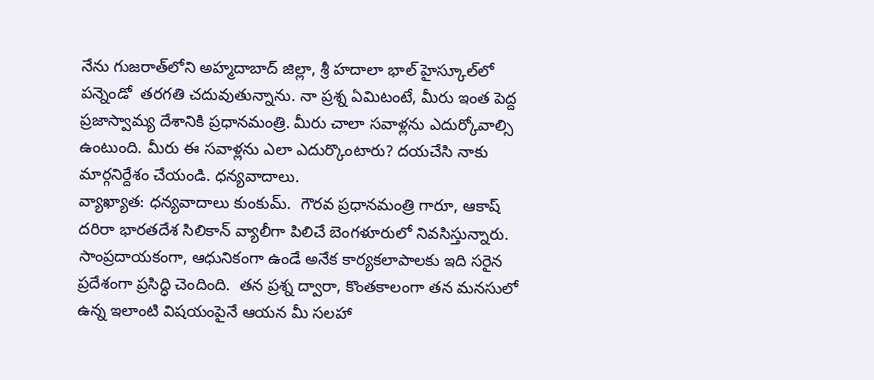నేను గుజరాత్‌లోని అహ్మదాబాద్ జిల్లా, శ్రీ హదాలా భాల్ హైస్కూల్‌లో పన్నెండో  తరగతి చదువుతున్నాను. నా ప్రశ్న ఏమిటంటే, మీరు ఇంత పెద్ద ప్రజాస్వామ్య దేశానికి ప్రధానమంత్రి. మీరు చాలా సవాళ్లను ఎదుర్కోవాల్సి ఉంటుంది. మీరు ఈ సవాళ్లను ఎలా ఎదుర్కొంటారు? దయచేసి నాకు మార్గనిర్దేశం చేయండి. ధన్యవాదాలు.
వ్యాఖ్యాత: ధన్యవాదాలు కుంకుమ్.  గౌరవ ప్రధానమంత్రి గారూ, ఆకాష్ దరిరా భారతదేశ సిలికాన్ వ్యాలీగా పిలిచే బెంగళూరులో నివసిస్తున్నారు. సాంప్రదాయకంగా, ఆధునికంగా ఉండే అనేక కార్యకలాపాలకు ఇది సరైన ప్రదేశంగా ప్రసిద్ధి చెందింది.  తన ప్రశ్న ద్వారా, కొంతకాలంగా తన మనసులో ఉన్న ఇలాంటి విషయంపైనే ఆయన మీ సలహా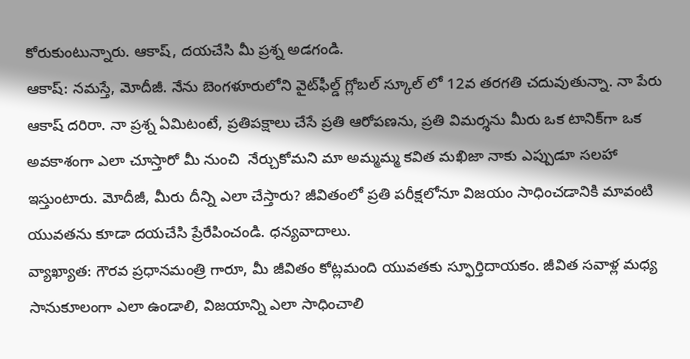కోరుకుంటున్నారు. ఆకాష్, దయచేసి మీ ప్రశ్న అడగండి.
ఆకాష్: నమస్తే, మోదీజీ. నేను బెంగళూరులోని వైట్‌ఫీల్డ్ గ్లోబల్ స్కూల్ లో 12వ తరగతి చదువుతున్నా. నా పేరు ఆకాష్ దరిరా. నా ప్రశ్న ఏమిటంటే, ప్రతిపక్షాలు చేసే ప్రతి ఆరోపణను, ప్రతి విమర్శను మీరు ఒక టానిక్‌గా ఒక అవకాశంగా ఎలా చూస్తారో మీ నుంచి  నేర్చుకోమని మా అమ్మమ్మ కవిత మఖిజా నాకు ఎప్పుడూ సలహా ఇస్తుంటారు. మోదీజీ, మీరు దీన్ని ఎలా చేస్తారు? జీవితంలో ప్రతి పరీక్షలోనూ విజయం సాధించడానికి మావంటి యువతను కూడా దయచేసి ప్రేరేపించండి. ధన్యవాదాలు.
వ్యాఖ్యాత: గౌరవ ప్రధానమంత్రి గారూ, మీ జీవితం కోట్లమంది యువతకు స్ఫూర్తిదాయకం. జీవిత సవాళ్ల మధ్య సానుకూలంగా ఎలా ఉండాలి, విజయాన్ని ఎలా సాధించాలి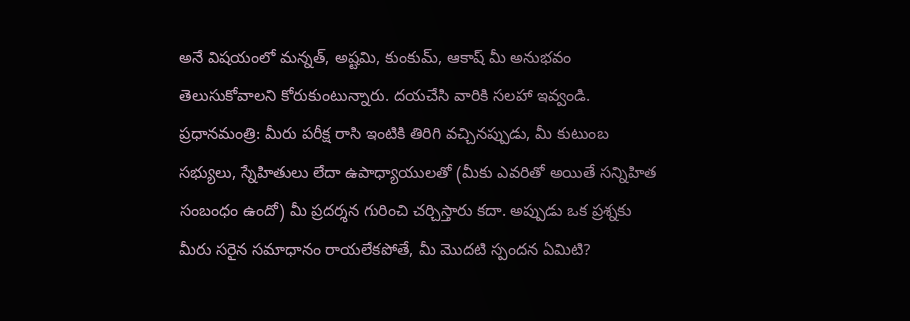అనే విషయంలో మన్నత్, అష్టమి, కుంకుమ్, ఆకాష్ మీ అనుభవం తెలుసుకోవాలని కోరుకుంటున్నారు. దయచేసి వారికి సలహా ఇవ్వండి.
ప్రధానమంత్రి: మీరు పరీక్ష రాసి ఇంటికి తిరిగి వచ్చినప్పుడు, మీ కుటుంబ సభ్యులు, స్నేహితులు లేదా ఉపాధ్యాయులతో (మీకు ఎవరితో అయితే సన్నిహిత సంబంధం ఉందో) మీ ప్రదర్శన గురించి చర్చిస్తారు కదా. అప్పుడు ఒక ప్రశ్నకు మీరు సరైన సమాధానం రాయలేకపోతే, మీ మొదటి స్పందన ఏమిటి?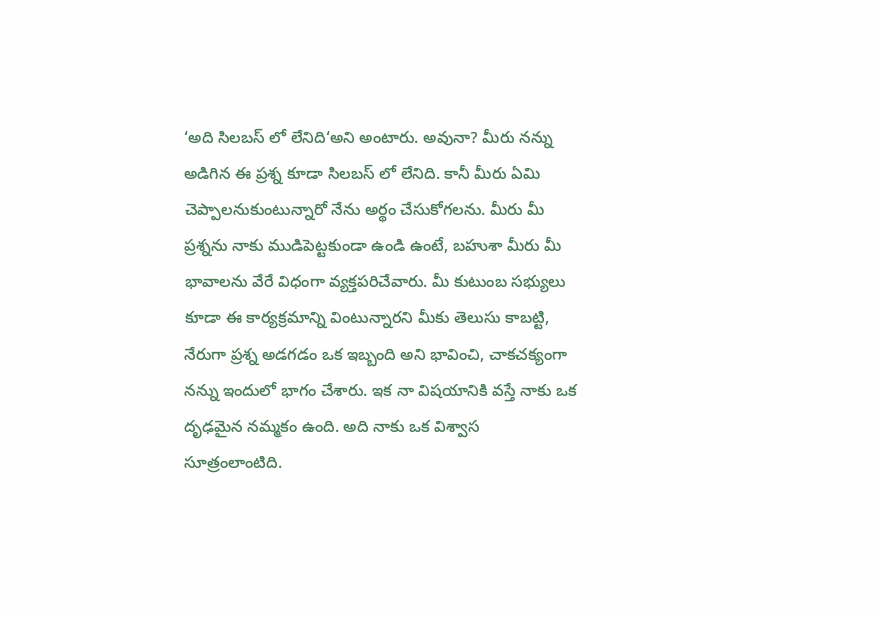‘అది సిలబస్ లో లేనిది‘అని అంటారు. అవునా? మీరు నన్ను అడిగిన ఈ ప్రశ్న కూడా సిలబస్ లో లేనిది. కానీ మీరు ఏమి చెప్పాలనుకుంటున్నారో నేను అర్థం చేసుకోగలను. మీరు మీ ప్రశ్నను నాకు ముడిపెట్టకుండా ఉండి ఉంటే, బహుశా మీరు మీ భావాలను వేరే విధంగా వ్యక్తపరిచేవారు. మీ కుటుంబ సభ్యులు కూడా ఈ కార్యక్రమాన్ని వింటున్నారని మీకు తెలుసు కాబట్టి, నేరుగా ప్రశ్న అడగడం ఒక ఇబ్బంది అని భావించి, చాకచక్యంగా నన్ను ఇందులో భాగం చేశారు. ఇక నా విషయానికి వస్తే నాకు ఒక దృఢమైన నమ్మకం ఉంది. అది నాకు ఒక విశ్వాస సూత్రంలాంటిది.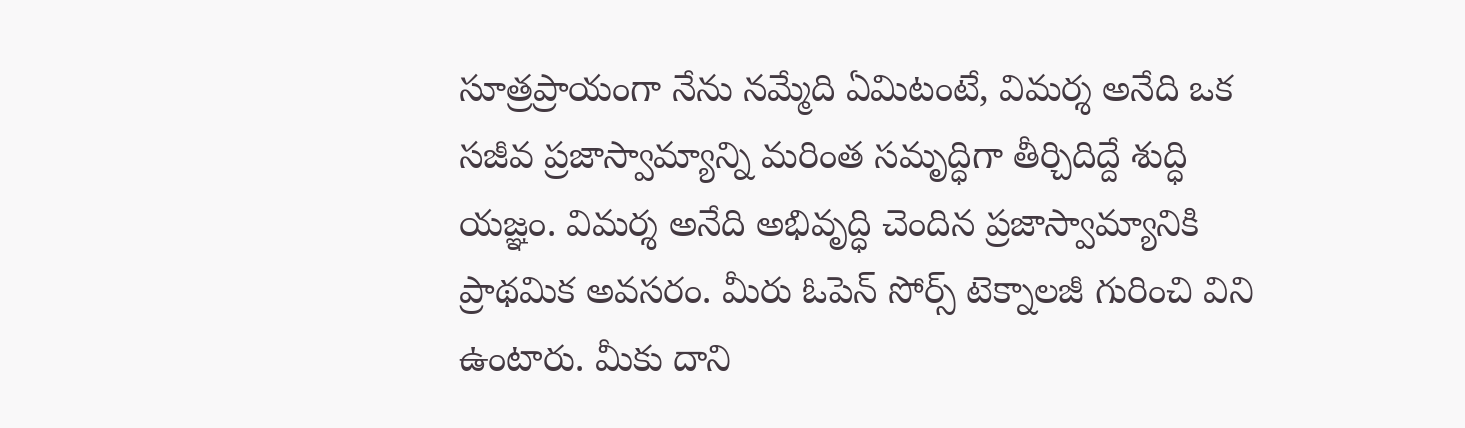సూత్రప్రాయంగా నేను నమ్మేది ఏమిటంటే, విమర్శ అనేది ఒక సజీవ ప్రజాస్వామ్యాన్ని మరింత సమృద్ధిగా తీర్చిదిద్దే శుద్ధి యజ్ఞం. విమర్శ అనేది అభివృద్ధి చెందిన ప్రజాస్వామ్యానికి ప్రాథమిక అవసరం. మీరు ఓపెన్ సోర్స్ టెక్నాలజీ గురించి విని ఉంటారు. మీకు దాని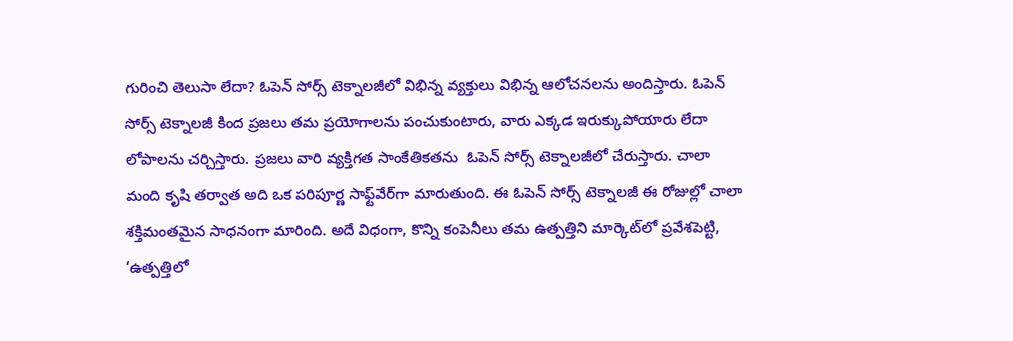గురించి తెలుసా లేదా? ఓపెన్ సోర్స్ టెక్నాలజీలో విభిన్న వ్యక్తులు విభిన్న ఆలోచనలను అందిస్తారు. ఓపెన్ సోర్స్ టెక్నాలజీ కింద ప్రజలు తమ ప్రయోగాలను పంచుకుంటారు, వారు ఎక్కడ ఇరుక్కుపోయారు లేదా లోపాలను చర్చిస్తారు. ప్రజలు వారి వ్యక్తిగత సాంకేతికతను  ఓపెన్ సోర్స్ టెక్నాలజీలో చేరుస్తారు. చాలా మంది కృషి తర్వాత అది ఒక పరిపూర్ణ సాఫ్ట్‌వేర్‌గా మారుతుంది. ఈ ఓపెన్ సోర్స్ టెక్నాలజీ ఈ రోజుల్లో చాలా శక్తిమంతమైన సాధనంగా మారింది. అదే విధంగా, కొన్ని కంపెనీలు తమ ఉత్పత్తిని మార్కెట్‌లో ప్రవేశపెట్టి, ‘ఉత్పత్తిలో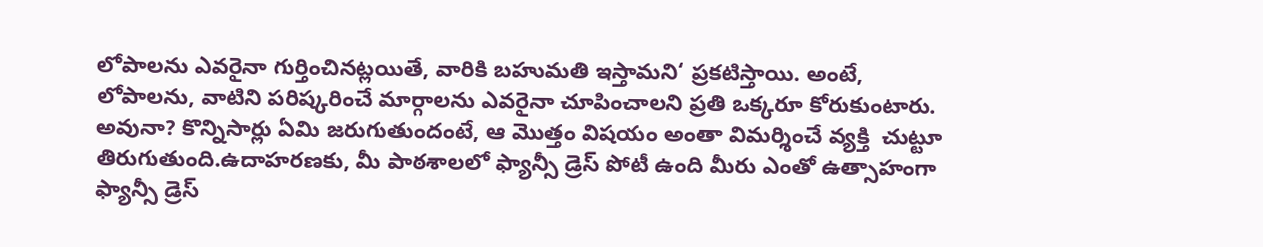లోపాలను ఎవరైనా గుర్తించినట్లయితే, వారికి బహుమతి ఇస్తామని‘ ప్రకటిస్తాయి. అంటే, లోపాలను, వాటిని పరిష్కరించే మార్గాలను ఎవరైనా చూపించాలని ప్రతి ఒక్కరూ కోరుకుంటారు. అవునా? కొన్నిసార్లు ఏమి జరుగుతుందంటే, ఆ మొత్తం విషయం అంతా విమర్శించే వ్యక్తి  చుట్టూ తిరుగుతుంది.ఉదాహరణకు, మీ పాఠశాలలో ఫ్యాన్సీ డ్రెస్ పోటీ ఉంది మీరు ఎంతో ఉత్సాహంగా ఫ్యాన్సీ డ్రెస్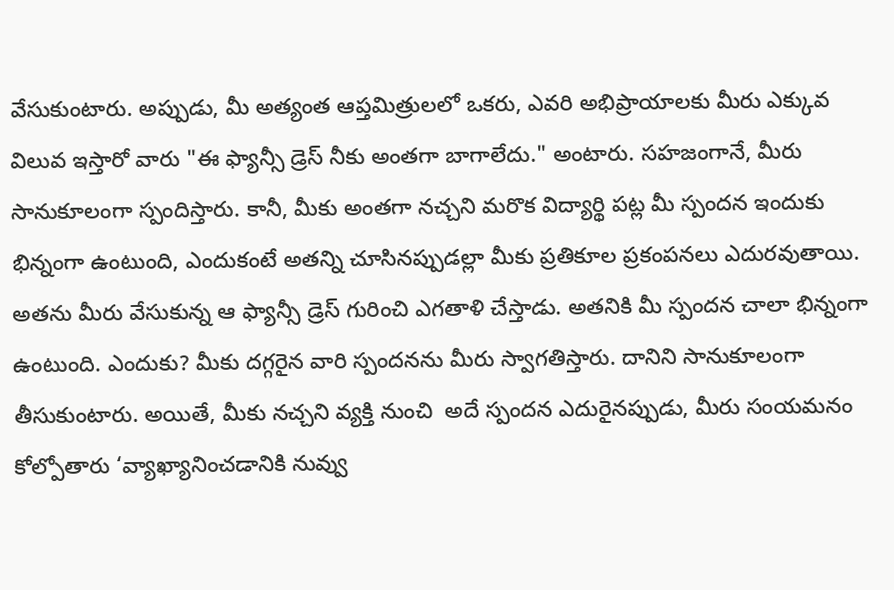వేసుకుంటారు. అప్పుడు, మీ అత్యంత ఆప్తమిత్రులలో ఒకరు, ఎవరి అభిప్రాయాలకు మీరు ఎక్కువ విలువ ఇస్తారో వారు "ఈ ఫ్యాన్సీ డ్రెస్ నీకు అంతగా బాగాలేదు." అంటారు. సహజంగానే, మీరు సానుకూలంగా స్పందిస్తారు. కానీ, మీకు అంతగా నచ్చని మరొక విద్యార్థి పట్ల మీ స్పందన ఇందుకు భిన్నంగా ఉంటుంది, ఎందుకంటే అతన్ని చూసినప్పుడల్లా మీకు ప్రతికూల ప్రకంపనలు ఎదురవుతాయి. అతను మీరు వేసుకున్న ఆ ఫ్యాన్సీ డ్రెస్ గురించి ఎగతాళి చేస్తాడు. అతనికి మీ స్పందన చాలా భిన్నంగా ఉంటుంది. ఎందుకు? మీకు దగ్గరైన వారి స్పందనను మీరు స్వాగతిస్తారు. దానిని సానుకూలంగా తీసుకుంటారు. అయితే, మీకు నచ్చని వ్యక్తి నుంచి  అదే స్పందన ఎదురైనప్పుడు, మీరు సంయమనం కోల్పోతారు ‘వ్యాఖ్యానించడానికి నువ్వు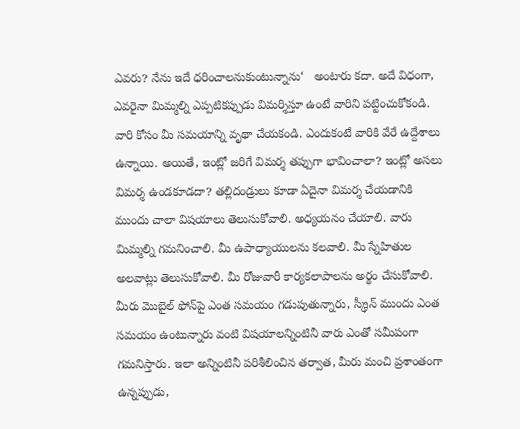ఎవరు? నేను ఇదే ధరించాలనుకుంటున్నాను‘   అంటారు కదా. అదే విధంగా, ఎవరైనా మిమ్మల్ని ఎప్పటికప్పుడు విమర్శిస్తూ ఉంటే వారిని పట్టించుకోకండి. వారి కోసం మీ సమయాన్ని వృథా చేయకండి. ఎందుకంటే వారికి వేరే ఉద్దేశాలు ఉన్నాయి. అయితే, ఇంట్లో జరిగే విమర్శ తప్పుగా భావించాలా? ఇంట్లో అసలు విమర్శ ఉండకూడదా? తల్లిదండ్రులు కూడా ఏదైనా విమర్శ చేయడానికి ముందు చాలా విషయాలు తెలుసుకోవాలి. అధ్యయనం చేయాలి. వారు మిమ్మల్ని గమనించాలి. మీ ఉపాధ్యాయులను కలవాలి. మీ స్నేహితుల అలవాట్లు తెలుసుకోవాలి. మీ రోజువారీ కార్యకలాపాలను అర్థం చేసుకోవాలి. మీరు మొబైల్ ఫోన్‌పై ఎంత సమయం గడుపుతున్నారు, స్క్రీన్ ముందు ఎంత సమయం ఉంటున్నారు వంటి విషయాలన్నింటినీ వారు ఎంతో సమీపంగా గమనిస్తారు. ఇలా అన్నింటినీ పరిశీలించిన తర్వాత, మీరు మంచి ప్రశాంతంగా ఉన్నప్పుడు,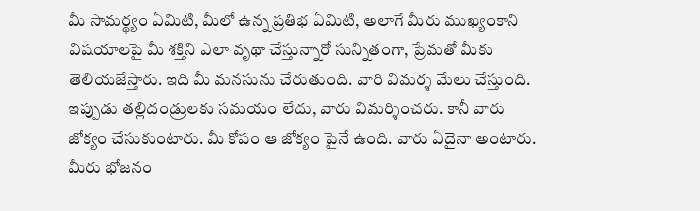మీ సామర్థ్యం ఏమిటి, మీలో ఉన్న ప్రతిభ ఏమిటి, అలాగే మీరు ముఖ్యంకాని విషయాలపై మీ శక్తిని ఎలా వృథా చేస్తున్నారో సున్నితంగా, ప్రేమతో మీకు తెలియజేస్తారు. ఇది మీ మనసును చేరుతుంది. వారి విమర్శ మేలు చేస్తుంది. ఇప్పుడు తల్లిదండ్రులకు సమయం లేదు, వారు విమర్శించరు. కానీ వారు జోక్యం చేసుకుంటారు. మీ కోపం ఆ జోక్యం పైనే ఉంది. వారు ఏదైనా అంటారు. మీరు భోజనం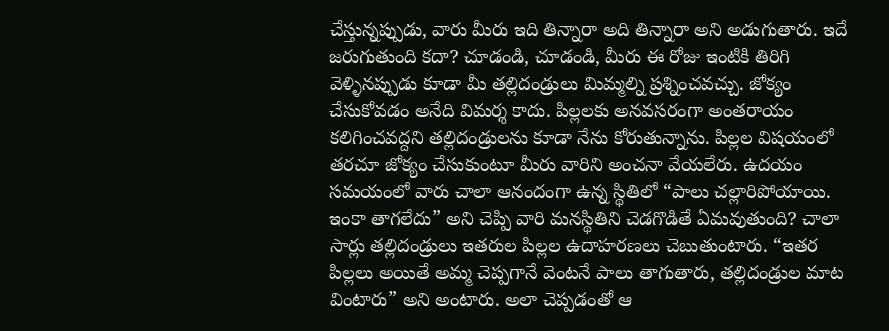చేస్తున్నప్పుడు, వారు మీరు ఇది తిన్నారా అది తిన్నారా అని అడుగుతారు. ఇదే జరుగుతుంది కదా? చూడండి, చూడండి, మీరు ఈ రోజు ఇంటికి తిరిగి వెళ్ళినప్పుడు కూడా మీ తల్లిదండ్రులు మిమ్మల్ని ప్రశ్నించవచ్చు. జోక్యం చేసుకోవడం అనేది విమర్శ కాదు. పిల్లలకు అనవసరంగా అంతరాయం కలిగించవద్దని తల్లిదండ్రులను కూడా నేను కోరుతున్నాను. పిల్లల విషయంలో తరచూ జోక్యం చేసుకుంటూ మీరు వారిని అంచనా వేయలేరు. ఉదయం సమయంలో వారు చాలా ఆనందంగా ఉన్న స్థితిలో “పాలు చల్లారిపోయాయి. ఇంకా తాగలేదు” అని చెప్పి వారి మనస్థితిని చెడగొడితే ఏమవుతుంది? చాలా సార్లు తల్లిదండ్రులు ఇతరుల పిల్లల ఉదాహరణలు చెబుతుంటారు. “ఇతర పిల్లలు అయితే అమ్మ చెప్పగానే వెంటనే పాలు తాగుతారు, తల్లిదండ్రుల మాట వింటారు” అని అంటారు. అలా చెప్పడంతో ఆ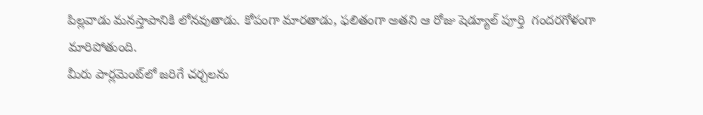పిల్లవాడు మనస్తాపానికి లోనవుతాడు. కోపంగా మారతాడు, ఫలితంగా అతని ఆ రోజు షెడ్యూల్ పూర్తి  గందరగోళంగా మారిపోతుంది.
మీరు పార్లమెంట్‌లో జరిగే చర్చలను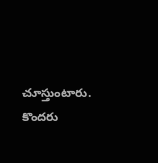చూస్తుంటారు. కొందరు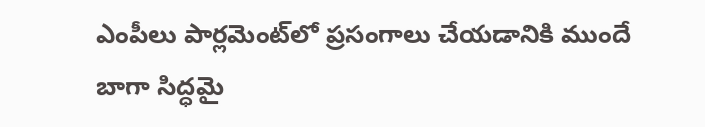ఎంపీలు పార్లమెంట్‌లో ప్రసంగాలు చేయడానికి ముందే బాగా సిద్ధమై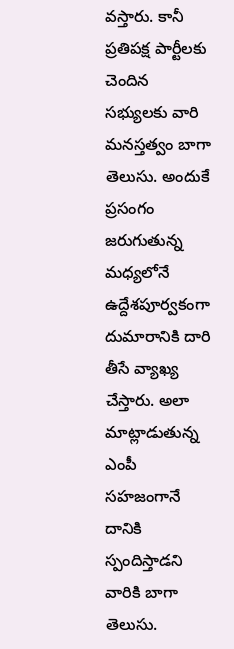వస్తారు. కానీ ప్రతిపక్ష పార్టీలకు చెందిన సభ్యులకు వారి మనస్తత్వం బాగా తెలుసు. అందుకే ప్రసంగం జరుగుతున్న మధ్యలోనే ఉద్దేశపూర్వకంగా దుమారానికి దారి తీసే వ్యాఖ్య చేస్తారు. అలా మాట్లాడుతున్న ఎంపీ సహజంగానే దానికి స్పందిస్తాడని వారికి బాగా తెలుసు.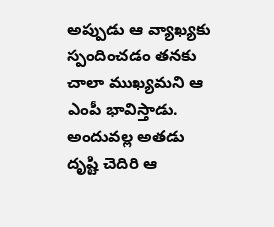అప్పుడు ఆ వ్యాఖ్యకు స్పందించడం తనకు చాలా ముఖ్యమని ఆ ఎంపీ భావిస్తాడు. అందువల్ల అతడు దృష్టి చెదిరి ఆ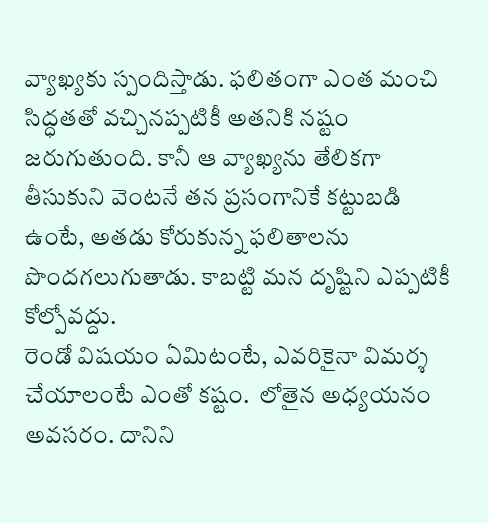వ్యాఖ్యకు స్పందిస్తాడు. ఫలితంగా ఎంత మంచి సిద్ధతతో వచ్చినప్పటికీ అతనికి నష్టం జరుగుతుంది. కానీ ఆ వ్యాఖ్యను తేలికగా తీసుకుని వెంటనే తన ప్రసంగానికే కట్టుబడి ఉంటే, అతడు కోరుకున్న ఫలితాలను పొందగలుగుతాడు. కాబట్టి మన దృష్టిని ఎప్పటికీ కోల్పోవద్దు.
రెండో విషయం ఏమిటంటే, ఎవరికైనా విమర్శ చేయాలంటే ఎంతో కష్టం.  లోతైన అధ్యయనం అవసరం. దానిని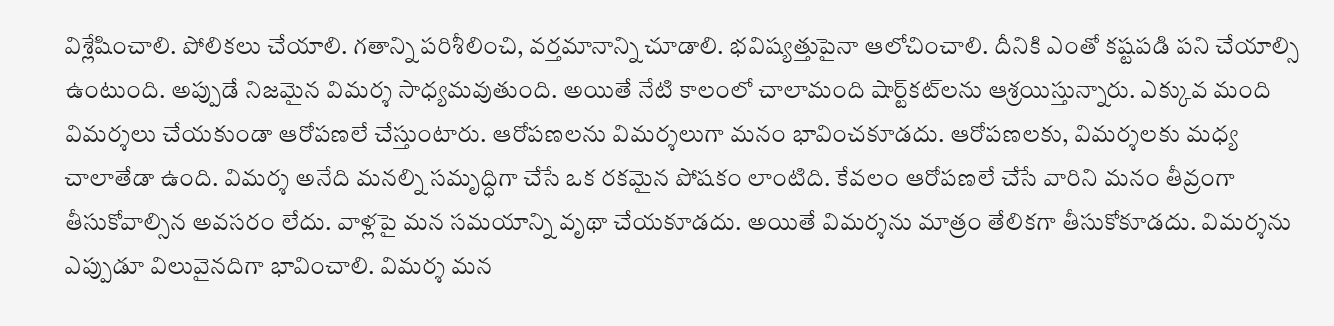విశ్లేషించాలి. పోలికలు చేయాలి. గతాన్ని పరిశీలించి, వర్తమానాన్ని చూడాలి. భవిష్యత్తుపైనా ఆలోచించాలి. దీనికి ఎంతో కష్టపడి పని చేయాల్సి ఉంటుంది. అప్పుడే నిజమైన విమర్శ సాధ్యమవుతుంది. అయితే నేటి కాలంలో చాలామంది షార్ట్‌కట్‌లను ఆశ్రయిస్తున్నారు. ఎక్కువ మంది విమర్శలు చేయకుండా ఆరోపణలే చేస్తుంటారు. ఆరోపణలను విమర్శలుగా మనం భావించకూడదు. ఆరోపణలకు, విమర్శలకు మధ్య చాలాతేడా ఉంది. విమర్శ అనేది మనల్ని సమృద్ధిగా చేసే ఒక రకమైన పోషకం లాంటిది. కేవలం ఆరోపణలే చేసే వారిని మనం తీవ్రంగా తీసుకోవాల్సిన అవసరం లేదు. వాళ్లపై మన సమయాన్ని వృథా చేయకూడదు. అయితే విమర్శను మాత్రం తేలికగా తీసుకోకూడదు. విమర్శను ఎప్పుడూ విలువైనదిగా భావించాలి. విమర్శ మన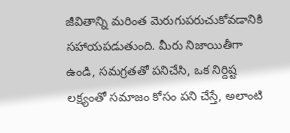జీవితాన్ని మరింత మెరుగుపరుచుకోవడానికి సహాయపడుతుంది. మీరు నిజాయితీగా ఉండి, సమగ్రతతో పనిచేసి, ఒక నిర్దిష్ట లక్ష్యంతో సమాజం కోసం పని చేస్తే, అలాంటి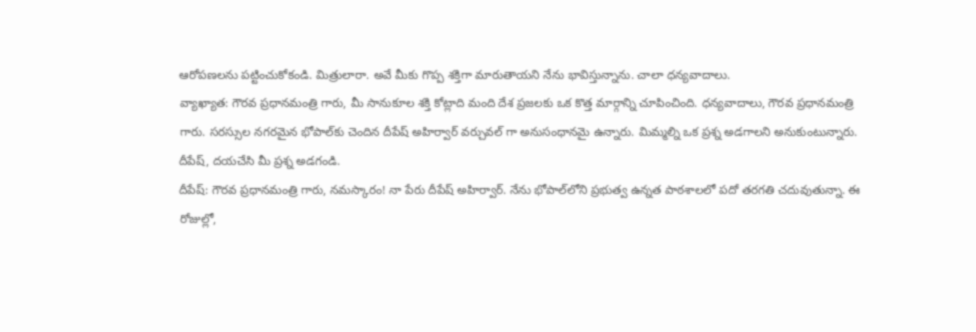ఆరోపణలను పట్టించుకోకండి. మిత్రులారా. అవే మీకు గొప్ప శక్తిగా మారుతాయని నేను భావిస్తున్నాను. చాలా ధన్యవాదాలు.
వ్యాఖ్యాత: గౌరవ ప్రధానమంత్రి గారు, మీ సానుకూల శక్తి కోట్లాది మంది దేశ ప్రజలకు ఒక కొత్త మార్గాన్ని చూపించింది. ధన్యవాదాలు, గౌరవ ప్రధానమంత్రి గారు. సరస్సుల నగరమైన భోపాల్‌కు చెందిన దీపేష్ అహిర్వార్ వర్చువల్ గా అనుసంధానమై ఉన్నారు. మిమ్మల్ని ఒక ప్రశ్న అడగాలని అనుకుంటున్నారు. దీపేష్, దయచేసి మీ ప్రశ్న అడగండి.
దీపేష్: గౌరవ ప్రధానమంత్రి గారు, నమస్కారం! నా పేరు దీపేష్ అహిర్వార్. నేను భోపాల్‌లోని ప్రభుత్వ ఉన్నత పాఠశాలలో పదో తరగతి చదువుతున్నా. ఈ రోజుల్లో,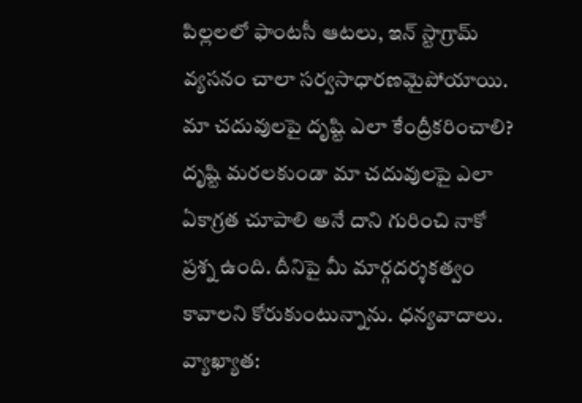పిల్లలలో ఫాంటసీ ఆటలు, ఇన్ స్టాగ్రామ్ వ్యసనం చాలా సర్వసాధారణమైపోయాయి. మా చదువులపై దృష్టి ఎలా కేంద్రీకరించాలి? దృష్టి మరలకుండా మా చదువులపై ఎలా ఏకాగ్రత చూపాలి అనే దాని గురించి నాకో ప్రశ్న ఉంది. దీనిపై మీ మార్గదర్శకత్వం కావాలని కోరుకుంటున్నాను. ధన్యవాదాలు.
వ్యాఖ్యాత: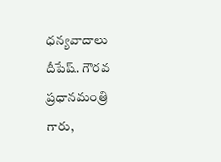ధన్యవాదాలు దీపేష్. గౌరవ ప్రధానమంత్రి గారు,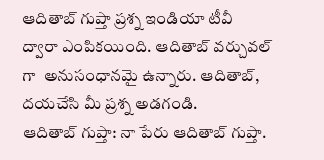ఆదితాబ్ గుప్తా ప్రశ్న ఇండియా టీవీ  ద్వారా ఎంపికయింది. ఆదితాబ్ వర్చువల్ గా  అనుసంధానమై ఉన్నారు. ఆదితాబ్, దయచేసి మీ ప్రశ్న అడగండి.
ఆదితాబ్ గుప్తా: నా పేరు ఆదితాబ్ గుప్తా.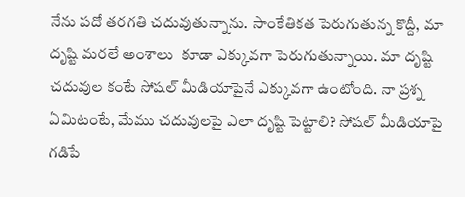నేను పదో తరగతి చదువుతున్నాను. సాంకేతికత పెరుగుతున్న కొద్దీ, మా దృష్టి మరలే అంశాలు  కూడా ఎక్కువగా పెరుగుతున్నాయి. మా దృష్టి చదువుల కంటే సోషల్ మీడియాపైనే ఎక్కువగా ఉంటోంది. నా ప్రశ్న ఏమిటంటే, మేము చదువులపై ఎలా దృష్టి పెట్టాలి? సోషల్ మీడియాపై గడిపే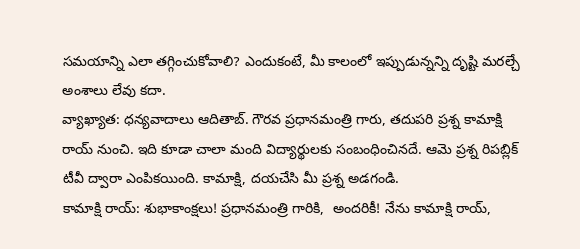సమయాన్ని ఎలా తగ్గించుకోవాలి? ఎందుకంటే, మీ కాలంలో ఇప్పుడున్నన్ని దృష్టి మరల్చే అంశాలు లేవు కదా.
వ్యాఖ్యాత: ధన్యవాదాలు ఆదితాబ్. గౌరవ ప్రధానమంత్రి గారు, తదుపరి ప్రశ్న కామాక్షి రాయ్ నుంచి. ఇది కూడా చాలా మంది విద్యార్థులకు సంబంధించినదే. ఆమె ప్రశ్న రిపబ్లిక్ టీవీ ద్వారా ఎంపికయింది. కామాక్షి, దయచేసి మీ ప్రశ్న అడగండి.
కామాక్షి రాయ్: శుభాకాంక్షలు! ప్రధానమంత్రి గారికి,  అందరికీ! నేను కామాక్షి రాయ్,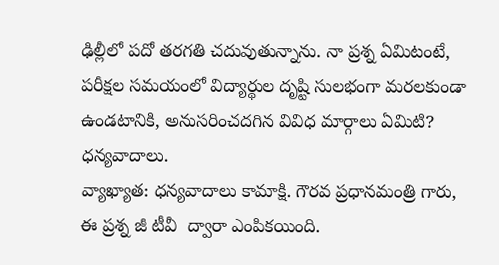ఢిల్లీలో పదో తరగతి చదువుతున్నాను. నా ప్రశ్న ఏమిటంటే, పరీక్షల సమయంలో విద్యార్థుల దృష్టి సులభంగా మరలకుండా ఉండటానికి, అనుసరించదగిన వివిధ మార్గాలు ఏమిటి? ధన్యవాదాలు.
వ్యాఖ్యాత: ధన్యవాదాలు కామాక్షి. గౌరవ ప్రధానమంత్రి గారు, ఈ ప్రశ్న జీ టీవీ  ద్వారా ఎంపికయింది.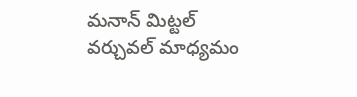మనాన్ మిట్టల్  వర్చువల్ మాధ్యమం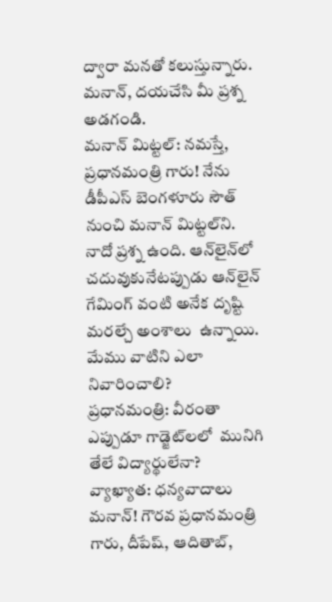ద్వారా మనతో కలుస్తున్నారు. మనాన్, దయచేసి మీ ప్రశ్న అడగండి.
మనాన్ మిట్టల్: నమస్తే, ప్రధానమంత్రి గారు! నేను డీపీఎస్ బెంగళూరు సౌత్ నుంచి మనాన్ మిట్టల్‌ని. నాదో ప్రశ్న ఉంది. ఆన్‌లైన్‌లో చదువుకునేటప్పుడు ఆన్‌లైన్ గేమింగ్ వంటి అనేక దృష్టి మరల్చే అంశాలు  ఉన్నాయి. మేము వాటిని ఎలా నివారించాలి?
ప్రధానమంత్రి: వీరంతా ఎప్పుడూ గాడ్జెట్‌లలో  మునిగి తేలే విద్యార్థులేనా?
వ్యాఖ్యాత: ధన్యవాదాలు మనాన్! గౌరవ ప్రధానమంత్రి గారు, దీపేష్, ఆదితాబ్,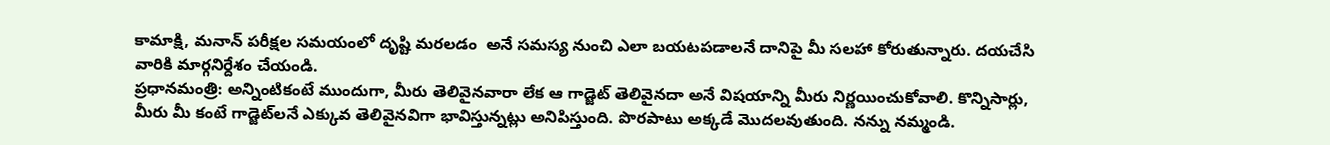కామాక్షి, మనాన్ పరీక్షల సమయంలో దృష్టి మరలడం  అనే సమస్య నుంచి ఎలా బయటపడాలనే దానిపై మీ సలహా కోరుతున్నారు. దయచేసి వారికి మార్గనిర్దేశం చేయండి.
ప్రధానమంత్రి: అన్నింటికంటే ముందుగా, మీరు తెలివైనవారా లేక ఆ గాడ్జెట్ తెలివైనదా అనే విషయాన్ని మీరు నిర్ణయించుకోవాలి. కొన్నిసార్లు, మీరు మీ కంటే గాడ్జెట్‌లనే ఎక్కువ తెలివైనవిగా భావిస్తున్నట్లు అనిపిస్తుంది. పొరపాటు అక్కడే మొదలవుతుంది. నన్ను నమ్మండి.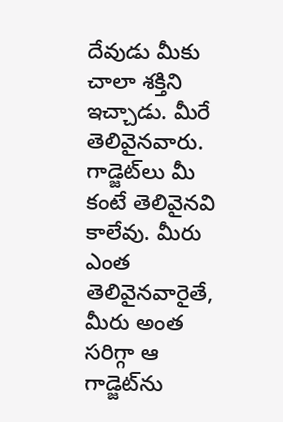దేవుడు మీకు చాలా శక్తిని ఇచ్చాడు. మీరే తెలివైనవారు. గాడ్జెట్‌లు మీ కంటే తెలివైనవి కాలేవు. మీరు ఎంత తెలివైనవారైతే, మీరు అంత సరిగ్గా ఆ గాడ్జెట్‌ను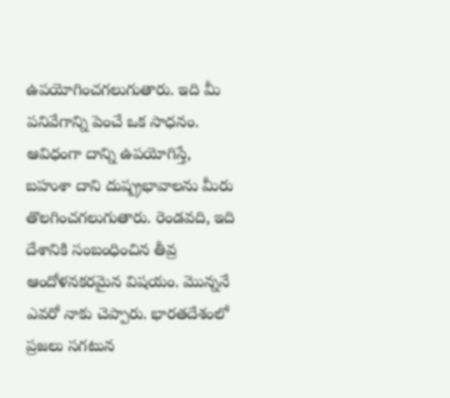ఉపయోగించగలుగుతారు. ఇది మీ పనివేగాన్ని పెంచే ఒక సాధనం. ఆవిధంగా దాన్ని ఉపయోగిస్తే, బహుశా దాని దుష్ప్రభావాలను మీరు తొలగించగలుగుతారు. రెండవది, ఇది దేశానికి సంబంధించిన తీవ్ర ఆందోళనకరమైన విషయం. మొన్ననే ఎవరో నాకు చెప్పారు. భారతదేశంలో ప్రజలు సగటున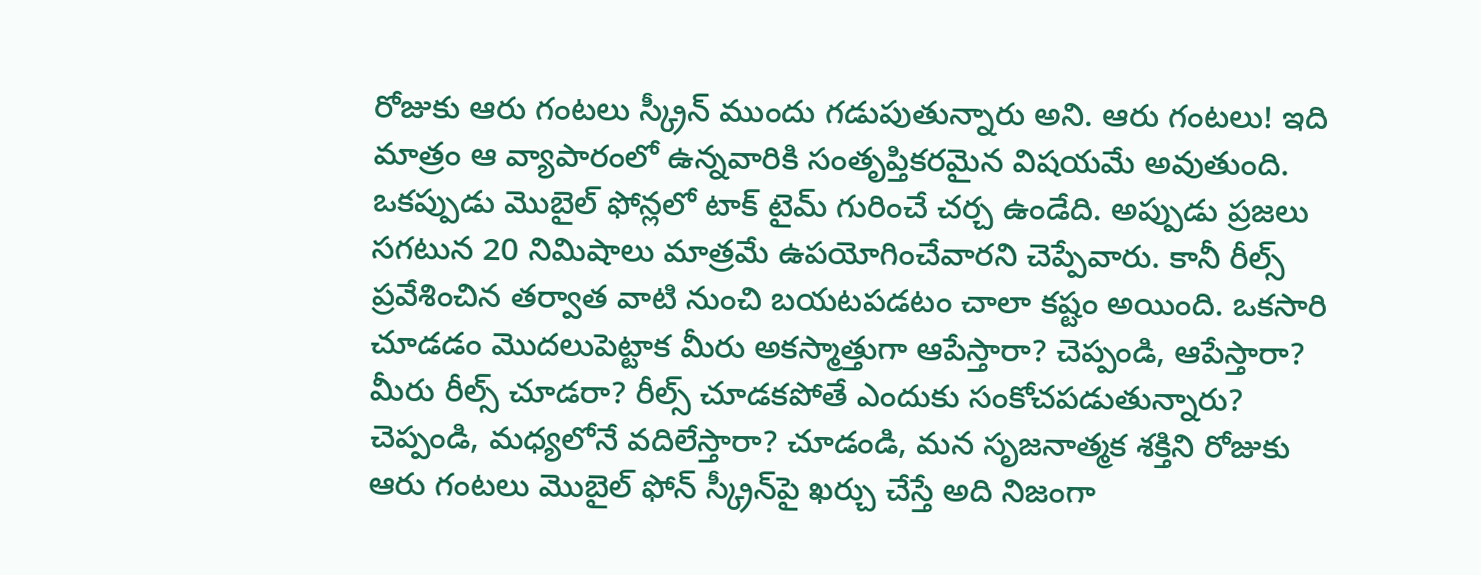రోజుకు ఆరు గంటలు స్క్రీన్ ముందు గడుపుతున్నారు అని. ఆరు గంటలు! ఇది మాత్రం ఆ వ్యాపారంలో ఉన్నవారికి సంతృప్తికరమైన విషయమే అవుతుంది. ఒకప్పుడు మొబైల్ ఫోన్లలో టాక్ టైమ్ గురించే చర్చ ఉండేది. అప్పుడు ప్రజలు సగటున 20 నిమిషాలు మాత్రమే ఉపయోగించేవారని చెప్పేవారు. కానీ రీల్స్ ప్రవేశించిన తర్వాత వాటి నుంచి బయటపడటం చాలా కష్టం అయింది. ఒకసారి చూడడం మొదలుపెట్టాక మీరు అకస్మాత్తుగా ఆపేస్తారా? చెప్పండి, ఆపేస్తారా? మీరు రీల్స్ చూడరా? రీల్స్ చూడకపోతే ఎందుకు సంకోచపడుతున్నారు? చెప్పండి, మధ్యలోనే వదిలేస్తారా? చూడండి, మన సృజనాత్మక శక్తిని రోజుకు ఆరు గంటలు మొబైల్ ఫోన్ స్క్రీన్‌పై ఖర్చు చేస్తే అది నిజంగా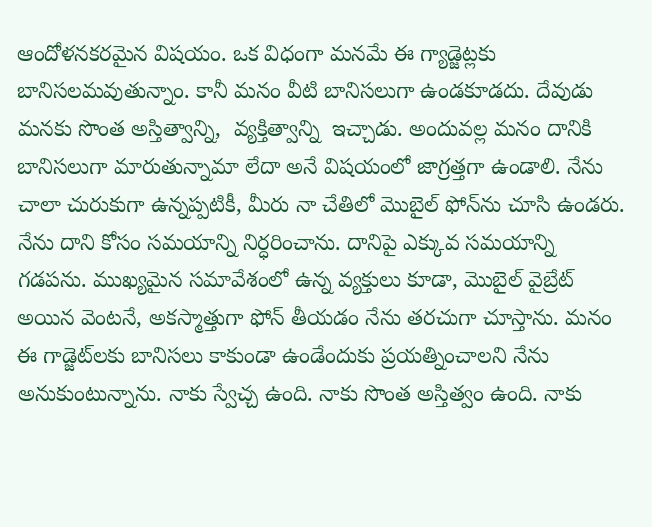ఆందోళనకరమైన విషయం. ఒక విధంగా మనమే ఈ గ్యాడ్జెట్లకు బానిసలమవుతున్నాం. కానీ మనం వీటి బానిసలుగా ఉండకూడదు. దేవుడు మనకు సొంత అస్తిత్వాన్ని,  వ్యక్తిత్వాన్ని  ఇచ్చాడు. అందువల్ల మనం దానికి బానిసలుగా మారుతున్నామా లేదా అనే విషయంలో జాగ్రత్తగా ఉండాలి. నేను చాలా చురుకుగా ఉన్నప్పటికీ, మీరు నా చేతిలో మొబైల్ ఫోన్‌ను చూసి ఉండరు. నేను దాని కోసం సమయాన్ని నిర్ధరించాను. దానిపై ఎక్కువ సమయాన్ని గడపను. ముఖ్యమైన సమావేశంలో ఉన్న వ్యక్తులు కూడా, మొబైల్ వైబ్రేట్ అయిన వెంటనే, అకస్మాత్తుగా ఫోన్ తీయడం నేను తరచుగా చూస్తాను. మనం ఈ గాడ్జెట్‌లకు బానిసలు కాకుండా ఉండేందుకు ప్రయత్నించాలని నేను అనుకుంటున్నాను. నాకు స్వేచ్చ ఉంది. నాకు సొంత అస్తిత్వం ఉంది. నాకు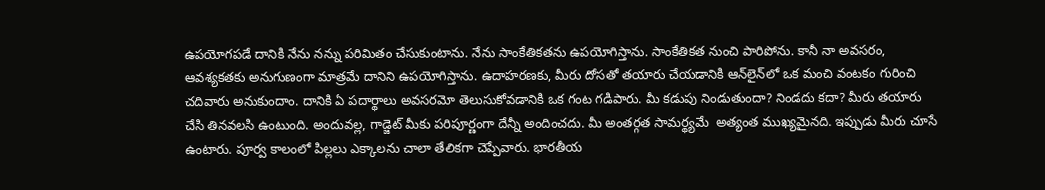ఉపయోగపడే దానికి నేను నన్ను పరిమితం చేసుకుంటాను. నేను సాంకేతికతను ఉపయోగిస్తాను. సాంకేతికత నుంచి పారిపోను. కానీ నా అవసరం, ఆవశ్యకతకు అనుగుణంగా మాత్రమే దానిని ఉపయోగిస్తాను. ఉదాహరణకు, మీరు దోసతో తయారు చేయడానికి ఆన్‌లైన్‌లో ఒక మంచి వంటకం గురించి చదివారు అనుకుందాం. దానికి ఏ పదార్థాలు అవసరమో తెలుసుకోవడానికి ఒక గంట గడిపారు. మీ కడుపు నిండుతుందా? నిండదు కదా? మీరు తయారు చేసి తినవలసి ఉంటుంది. అందువల్ల, గాడ్జెట్ మీకు పరిపూర్ణంగా దేన్నీ అందించదు. మీ అంతర్గత సామర్థ్యమే  అత్యంత ముఖ్యమైనది. ఇప్పుడు మీరు చూసే ఉంటారు. పూర్వ కాలంలో పిల్లలు ఎక్కాలను చాలా తేలికగా చెప్పేవారు. భారతీయ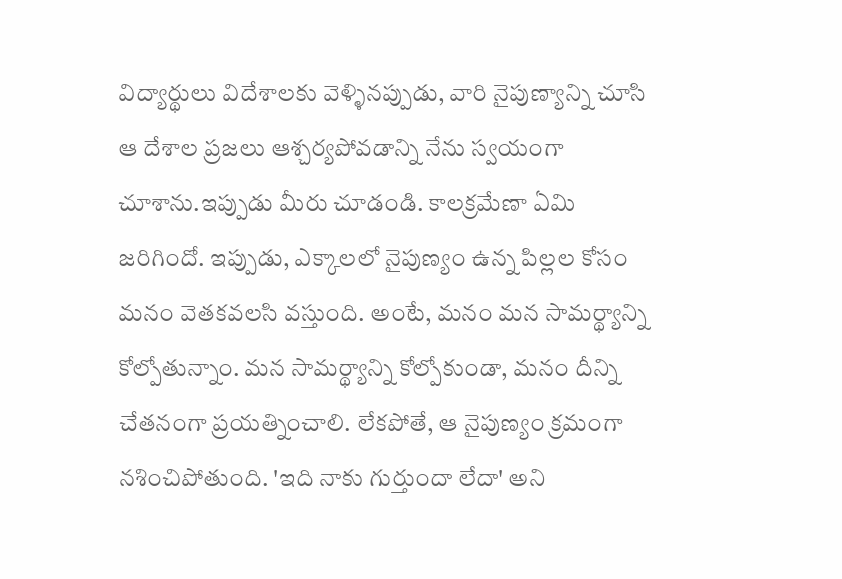విద్యార్థులు విదేశాలకు వెళ్ళినప్పుడు, వారి నైపుణ్యాన్ని చూసి ఆ దేశాల ప్రజలు ఆశ్చర్యపోవడాన్ని నేను స్వయంగా చూశాను.ఇప్పుడు మీరు చూడండి. కాలక్రమేణా ఏమి జరిగిందో. ఇప్పుడు, ఎక్కాలలో నైపుణ్యం ఉన్న పిల్లల కోసం మనం వెతకవలసి వస్తుంది. అంటే, మనం మన సామర్థ్యాన్ని కోల్పోతున్నాం. మన సామర్థ్యాన్ని కోల్పోకుండా, మనం దీన్ని చేతనంగా ప్రయత్నించాలి. లేకపోతే, ఆ నైపుణ్యం క్రమంగా నశించిపోతుంది. 'ఇది నాకు గుర్తుందా లేదా' అని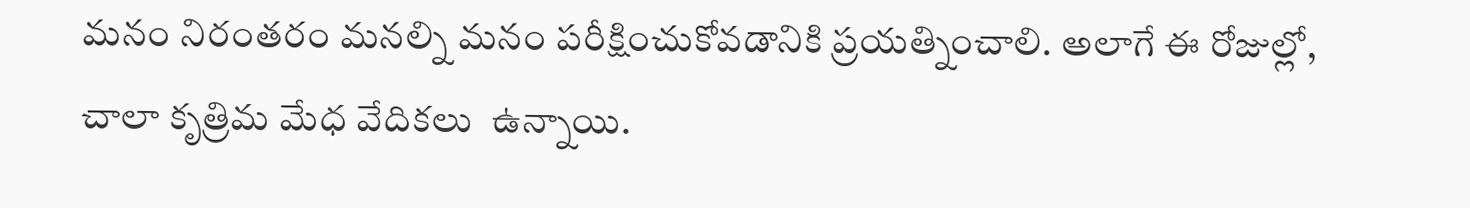మనం నిరంతరం మనల్ని మనం పరీక్షించుకోవడానికి ప్రయత్నించాలి. అలాగే ఈ రోజుల్లో, చాలా కృత్రిమ మేధ వేదికలు  ఉన్నాయి.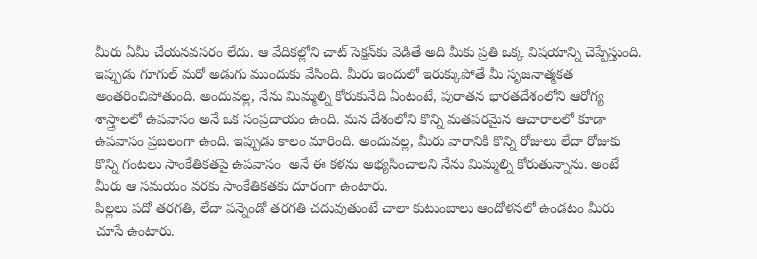మీరు ఏమీ చేయనవసరం లేదు. ఆ వేదికల్లోని చాట్ సెక్షన్‌కు వెడితే అది మీకు ప్రతి ఒక్క విషయాన్ని చెప్పేస్తుంది. ఇప్పుడు గూగుల్ మరో అడుగు ముందుకు వేసింది. మీరు ఇందులో ఇరుక్కుపోతే మీ సృజనాత్మకత అంతరించిపోతుంది. అందువల్ల, నేను మిమ్మల్ని కోరుకునేది ఏంటంటే, పురాతన భారతదేశంలోని ఆరోగ్య శాస్త్రాలలో ఉపవాసం అనే ఒక సంప్రదాయం ఉంది. మన దేశంలోని కొన్ని మతపరమైన ఆచారాలలో కూడా ఉపవాసం ప్రబలంగా ఉంది. ఇప్పుడు కాలం మారింది. అందువల్ల, మీరు వారానికి కొన్ని రోజులు లేదా రోజుకు కొన్ని గంటలు సాంకేతికతపై ఉపవాసం  అనే ఈ కళను అభ్యసించాలని నేను మిమ్మల్ని కోరుతున్నాను. అంటే మీరు ఆ సమయం వరకు సాంకేతికతకు దూరంగా ఉంటారు.
పిల్లలు పదో తరగతి, లేదా పన్నెండో తరగతి చదువుతుంటే చాలా కుటుంబాలు ఆందోళనలో ఉండటం మీరు చూసే ఉంటారు.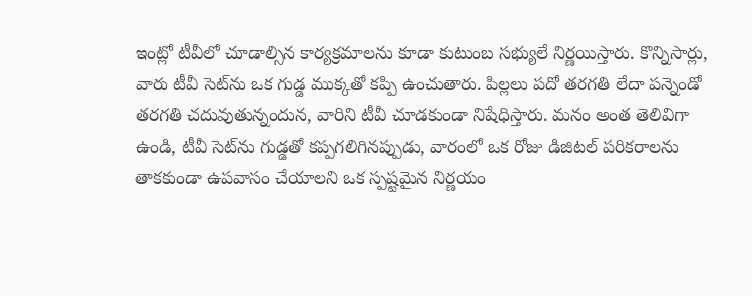ఇంట్లో టీవీలో చూడాల్సిన కార్యక్రమాలను కూడా కుటుంబ సభ్యులే నిర్ణయిస్తారు. కొన్నిసార్లు, వారు టీవీ సెట్‌ను ఒక గుడ్డ ముక్కతో కప్పి ఉంచుతారు. పిల్లలు పదో తరగతి లేదా పన్నెండో తరగతి చదువుతున్నందున, వారిని టీవీ చూడకుండా నిషేధిస్తారు. మనం అంత తెలివిగా ఉండి, టీవీ సెట్‌ను గుడ్డతో కప్పగలిగినప్పుడు, వారంలో ఒక రోజు డిజిటల్ పరికరాలను తాకకుండా ఉపవాసం చేయాలని ఒక స్పష్టమైన నిర్ణయం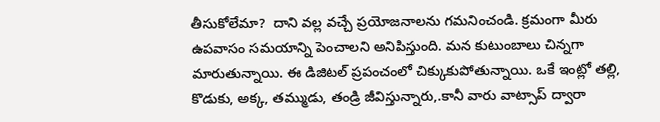తీసుకోలేమా?  దాని వల్ల వచ్చే ప్రయోజనాలను గమనించండి. క్రమంగా మీరు ఉపవాసం సమయాన్ని పెంచాలని అనిపిస్తుంది. మన కుటుంబాలు చిన్నగా మారుతున్నాయి. ఈ డిజిటల్ ప్రపంచంలో చిక్కుకుపోతున్నాయి. ఒకే ఇంట్లో తల్లి, కొడుకు, అక్క, తమ్ముడు, తండ్రి జీవిస్తున్నారు,.కానీ వారు వాట్సాప్ ద్వారా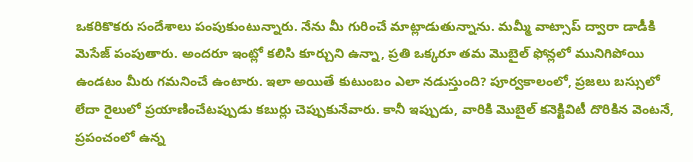ఒకరికొకరు సందేశాలు పంపుకుంటున్నారు. నేను మీ గురించే మాట్లాడుతున్నాను. మమ్మీ వాట్సాప్ ద్వారా డాడీకి మెసేజ్ పంపుతారు. అందరూ ఇంట్లో కలిసి కూర్చుని ఉన్నా, ప్రతి ఒక్కరూ తమ మొబైల్ ఫోన్లలో మునిగిపోయి ఉండటం మీరు గమనించే ఉంటారు. ఇలా అయితే కుటుంబం ఎలా నడుస్తుంది? పూర్వకాలంలో, ప్రజలు బస్సులో లేదా రైలులో ప్రయాణించేటప్పుడు కబుర్లు చెప్పుకునేవారు. కానీ ఇప్పుడు, వారికి మొబైల్ కనెక్టివిటీ దొరికిన వెంటనే, ప్రపంచంలో ఉన్న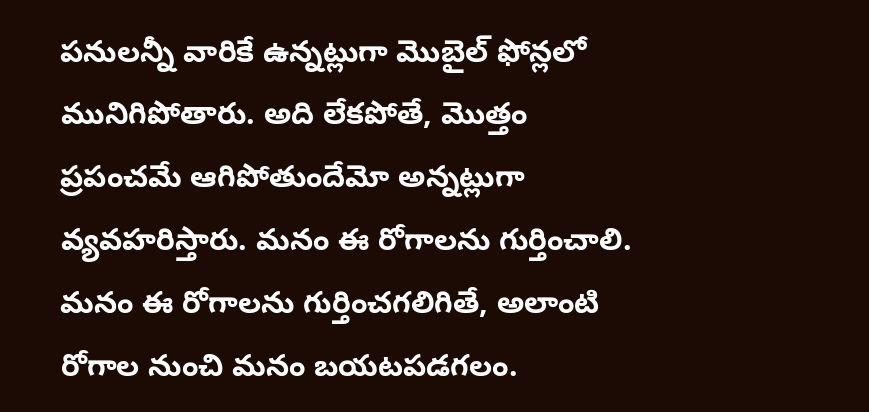పనులన్నీ వారికే ఉన్నట్లుగా మొబైల్ ఫోన్లలో మునిగిపోతారు. అది లేకపోతే, మొత్తం ప్రపంచమే ఆగిపోతుందేమో అన్నట్లుగా వ్యవహరిస్తారు. మనం ఈ రోగాలను గుర్తించాలి. మనం ఈ రోగాలను గుర్తించగలిగితే, అలాంటి రోగాల నుంచి మనం బయటపడగలం.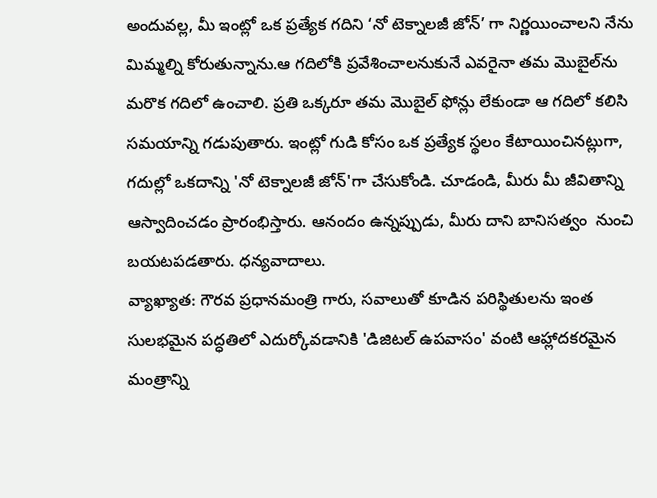అందువల్ల, మీ ఇంట్లో ఒక ప్రత్యేక గదిని ‘నో టెక్నాలజీ జోన్’ గా నిర్ణయించాలని నేను మిమ్మల్ని కోరుతున్నాను.ఆ గదిలోకి ప్రవేశించాలనుకునే ఎవరైనా తమ మొబైల్‌ను మరొక గదిలో ఉంచాలి. ప్రతి ఒక్కరూ తమ మొబైల్ ఫోన్లు లేకుండా ఆ గదిలో కలిసి సమయాన్ని గడుపుతారు. ఇంట్లో గుడి కోసం ఒక ప్రత్యేక స్థలం కేటాయించినట్లుగా, గదుల్లో ఒకదాన్ని 'నో టెక్నాలజీ జోన్'గా చేసుకోండి. చూడండి, మీరు మీ జీవితాన్ని ఆస్వాదించడం ప్రారంభిస్తారు. ఆనందం ఉన్నప్పుడు, మీరు దాని బానిసత్వం  నుంచి బయటపడతారు. ధన్యవాదాలు.
వ్యాఖ్యాత: గౌరవ ప్రధానమంత్రి గారు, సవాలుతో కూడిన పరిస్థితులను ఇంత సులభమైన పద్ధతిలో ఎదుర్కోవడానికి 'డిజిటల్ ఉపవాసం' వంటి ఆహ్లాదకరమైన మంత్రాన్ని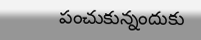పంచుకున్నందుకు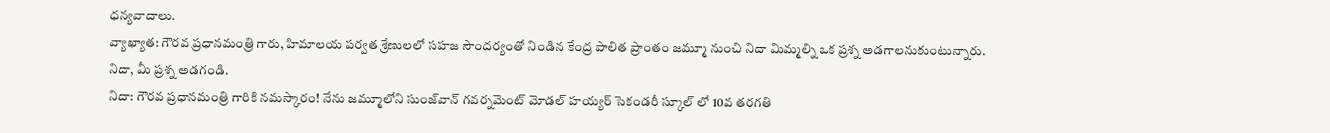ధన్యవాదాలు.
వ్యాఖ్యాత: గౌరవ ప్రధానమంత్రి గారు, హిమాలయ పర్వత శ్రేణులలో సహజ సౌందర్యంతో నిండిన కేంద్ర పాలిత ప్రాంతం జమ్మూ నుంచి నిదా మిమ్మల్ని ఒక ప్రశ్న అడగాలనుకుంటున్నారు. నిదా, మీ ప్రశ్న అడగండి.
నిదా: గౌరవ ప్రధానమంత్రి గారికి నమస్కారం! నేను జమ్మూలోని సుంజ్‌వాన్ గవర్నమెంట్ మోడల్ హయ్యర్ సెకండరీ స్కూల్ లో 10వ తరగతి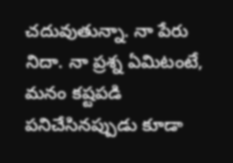చదువుతున్నా. నా పేరు నిదా. నా ప్రశ్న ఏమిటంటే, మనం కష్టపడి పనిచేసినప్పుడు కూడా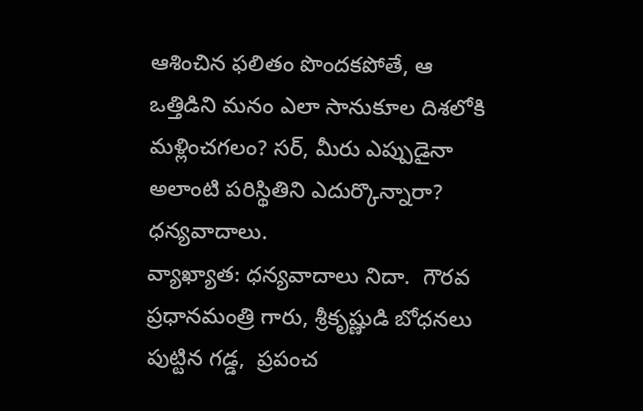ఆశించిన ఫలితం పొందకపోతే, ఆ ఒత్తిడిని మనం ఎలా సానుకూల దిశలోకి మళ్లించగలం? సర్, మీరు ఎప్పుడైనా అలాంటి పరిస్థితిని ఎదుర్కొన్నారా? ధన్యవాదాలు.
వ్యాఖ్యాత: ధన్యవాదాలు నిదా.  గౌరవ ప్రధానమంత్రి గారు, శ్రీకృష్ణుడి బోధనలు పుట్టిన గడ్డ,  ప్రపంచ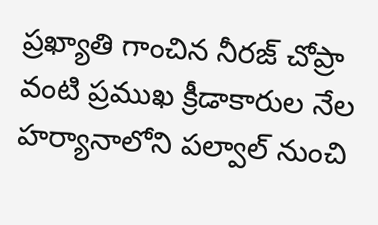ప్రఖ్యాతి గాంచిన నీరజ్ చోప్రా వంటి ప్రముఖ క్రీడాకారుల నేల హర్యానాలోని పల్వాల్ నుంచి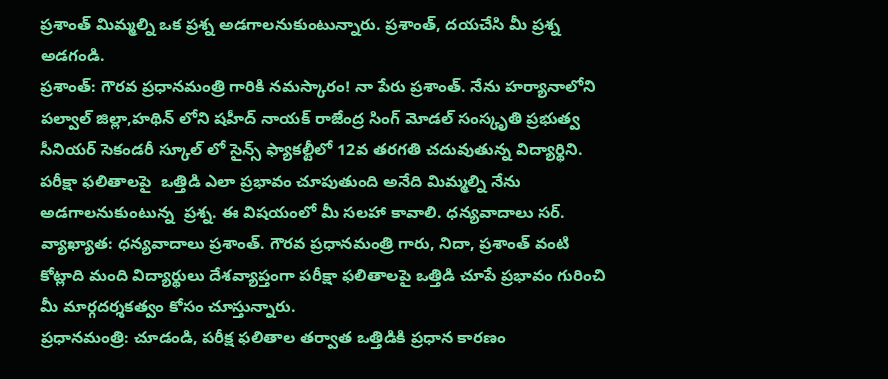ప్రశాంత్ మిమ్మల్ని ఒక ప్రశ్న అడగాలనుకుంటున్నారు. ప్రశాంత్, దయచేసి మీ ప్రశ్న అడగండి.
ప్రశాంత్: గౌరవ ప్రధానమంత్రి గారికి నమస్కారం! నా పేరు ప్రశాంత్. నేను హర్యానాలోని పల్వాల్ జిల్లా,హథిన్ లోని షహీద్ నాయక్ రాజేంద్ర సింగ్ మోడల్ సంస్కృతి ప్రభుత్వ సీనియర్ సెకండరీ స్కూల్ లో సైన్స్ ఫ్యాకల్టీలో 12వ తరగతి చదువుతున్న విద్యార్థిని. పరీక్షా ఫలితాలపై  ఒత్తిడి ఎలా ప్రభావం చూపుతుంది అనేది మిమ్మల్ని నేను అడగాలనుకుంటున్న  ప్రశ్న. ఈ విషయంలో మీ సలహా కావాలి. ధన్యవాదాలు సర్.
వ్యాఖ్యాత: ధన్యవాదాలు ప్రశాంత్. గౌరవ ప్రధానమంత్రి గారు, నిదా, ప్రశాంత్ వంటి కోట్లాది మంది విద్యార్థులు దేశవ్యాప్తంగా పరీక్షా ఫలితాలపై ఒత్తిడి చూపే ప్రభావం గురించి మీ మార్గదర్శకత్వం కోసం చూస్తున్నారు.
ప్రధానమంత్రి: చూడండి, పరీక్ష ఫలితాల తర్వాత ఒత్తిడికి ప్రధాన కారణం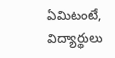ఏమిటంటే, విద్యార్థులు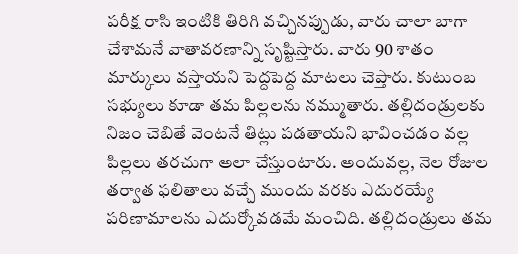పరీక్ష రాసి ఇంటికి తిరిగి వచ్చినప్పుడు, వారు చాలా బాగా చేశామనే వాతావరణాన్ని సృష్టిస్తారు. వారు 90 శాతం మార్కులు వస్తాయని పెద్దపెద్ద మాటలు చెప్తారు. కుటుంబ సభ్యులు కూడా తమ పిల్లలను నమ్ముతారు. తల్లిదండ్రులకు నిజం చెబితే వెంటనే తిట్లు పడతాయని భావించడం వల్ల  పిల్లలు తరచుగా అలా చేస్తుంటారు. అందువల్ల, నెల రోజుల తర్వాత ఫలితాలు వచ్చే ముందు వరకు ఎదురయ్యే పరిణామాలను ఎదుర్కోవడమే మంచిది. తల్లిదండ్రులు తమ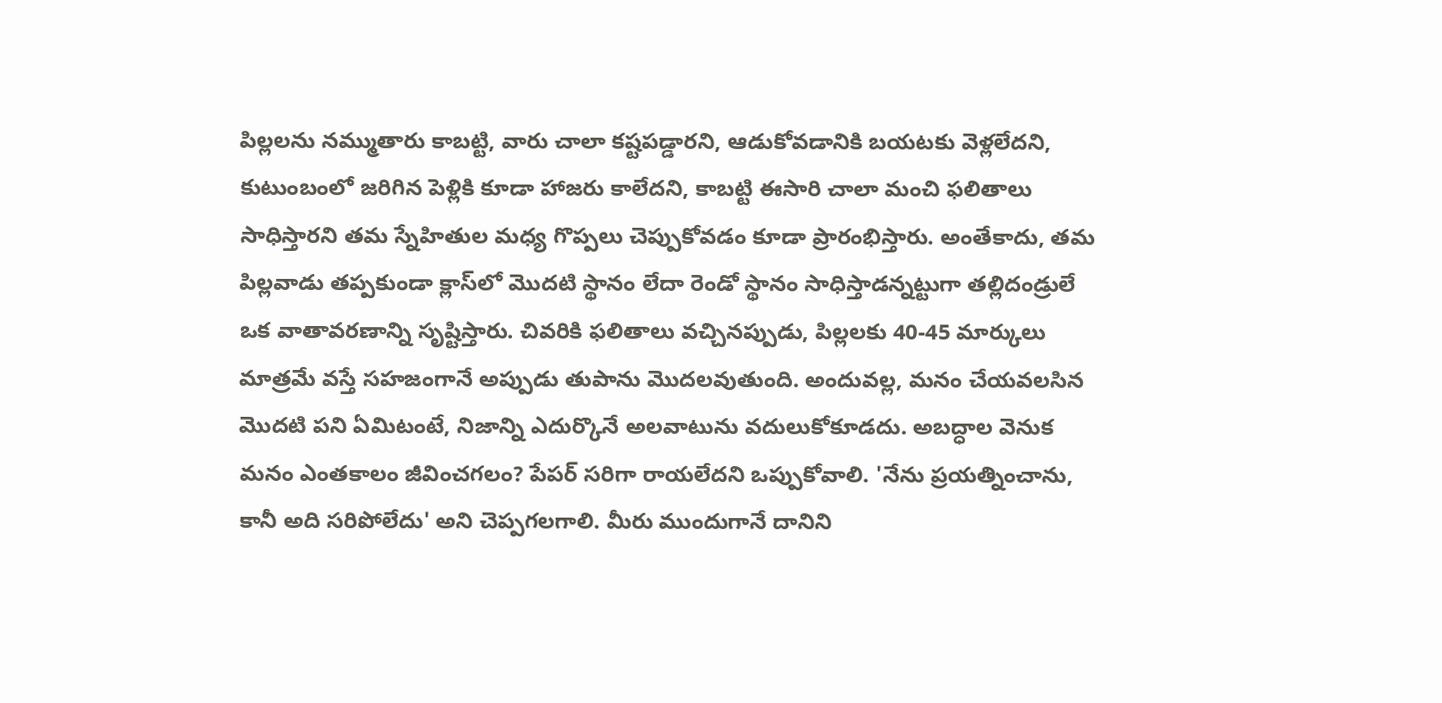పిల్లలను నమ్ముతారు కాబట్టి, వారు చాలా కష్టపడ్డారని, ఆడుకోవడానికి బయటకు వెళ్లలేదని, కుటుంబంలో జరిగిన పెళ్లికి కూడా హాజరు కాలేదని, కాబట్టి ఈసారి చాలా మంచి ఫలితాలు సాధిస్తారని తమ స్నేహితుల మధ్య గొప్పలు చెప్పుకోవడం కూడా ప్రారంభిస్తారు. అంతేకాదు, తమ పిల్లవాడు తప్పకుండా క్లాస్‌లో మొదటి స్థానం లేదా రెండో స్థానం సాధిస్తాడన్నట్టుగా తల్లిదండ్రులే ఒక వాతావరణాన్ని సృష్టిస్తారు. చివరికి ఫలితాలు వచ్చినప్పుడు, పిల్లలకు 40-45 మార్కులు మాత్రమే వస్తే సహజంగానే అప్పుడు తుపాను మొదలవుతుంది. అందువల్ల, మనం చేయవలసిన మొదటి పని ఏమిటంటే, నిజాన్ని ఎదుర్కొనే అలవాటును వదులుకోకూడదు. అబద్ధాల వెనుక మనం ఎంతకాలం జీవించగలం? పేపర్ సరిగా రాయలేదని ఒప్పుకోవాలి. 'నేను ప్రయత్నించాను, కానీ అది సరిపోలేదు' అని చెప్పగలగాలి. మీరు ముందుగానే దానిని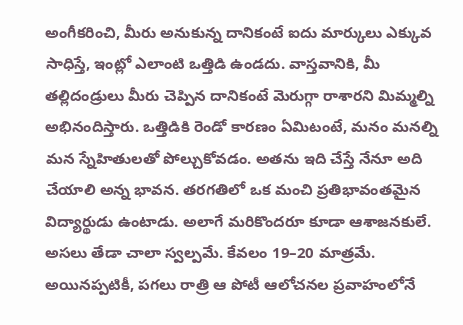అంగీకరించి, మీరు అనుకున్న దానికంటే ఐదు మార్కులు ఎక్కువ సాధిస్తే, ఇంట్లో ఎలాంటి ఒత్తిడి ఉండదు. వాస్తవానికి, మీ తల్లిదండ్రులు మీరు చెప్పిన దానికంటే మెరుగ్గా రాశారని మిమ్మల్ని అభినందిస్తారు. ఒత్తిడికి రెండో కారణం ఏమిటంటే, మనం మనల్ని మన స్నేహితులతో పోల్చుకోవడం. అతను ఇది చేస్తే నేనూ అది చేయాలి అన్న భావన. తరగతిలో ఒక మంచి ప్రతిభావంతమైన విద్యార్థుడు ఉంటాడు. అలాగే మరికొందరూ కూడా ఆశాజనకులే. అసలు తేడా చాలా స్వల్పమే. కేవలం 19–20 మాత్రమే. అయినప్పటికీ, పగలు రాత్రి ఆ పోటీ ఆలోచనల ప్రవాహంలోనే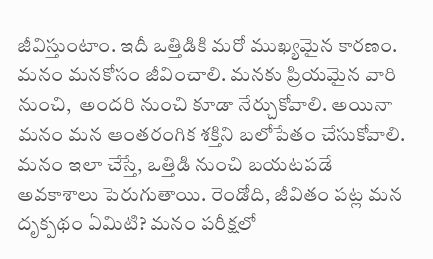జీవిస్తుంటాం. ఇదీ ఒత్తిడికి మరో ముఖ్యమైన కారణం. మనం మనకోసం జీవించాలి. మనకు ప్రియమైన వారి నుంచి,  అందరి నుంచి కూడా నేర్చుకోవాలి. అయినా మనం మన ఆంతరంగిక శక్తిని బలోపేతం చేసుకోవాలి. మనం ఇలా చేస్తే, ఒత్తిడి నుంచి బయటపడే అవకాశాలు పెరుగుతాయి. రెండోది, జీవితం పట్ల మన దృక్పథం ఏమిటి? మనం పరీక్షలో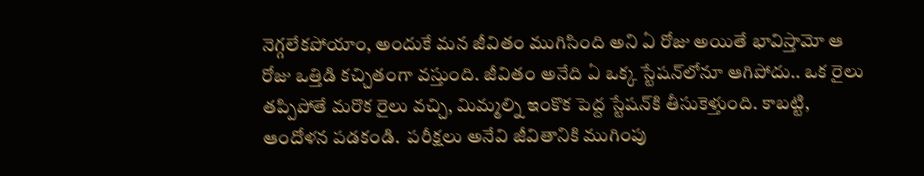నెగ్గలేకపోయాం, అందుకే మన జీవితం ముగిసింది అని ఏ రోజు అయితే భావిస్తామో ఆ రోజు ఒత్తిడి కచ్చితంగా వస్తుంది. జీవితం అనేది ఏ ఒక్క స్టేషన్‌లోనూ ఆగిపోదు.. ఒక రైలు తప్పిపోతే మరొక రైలు వచ్చి, మిమ్మల్ని ఇంకొక పెద్ద స్టేషన్‌కి తీసుకెళ్తుంది. కాబట్టి, ఆందోళన పడకండి.  పరీక్షలు అనేవి జీవితానికి ముగింపు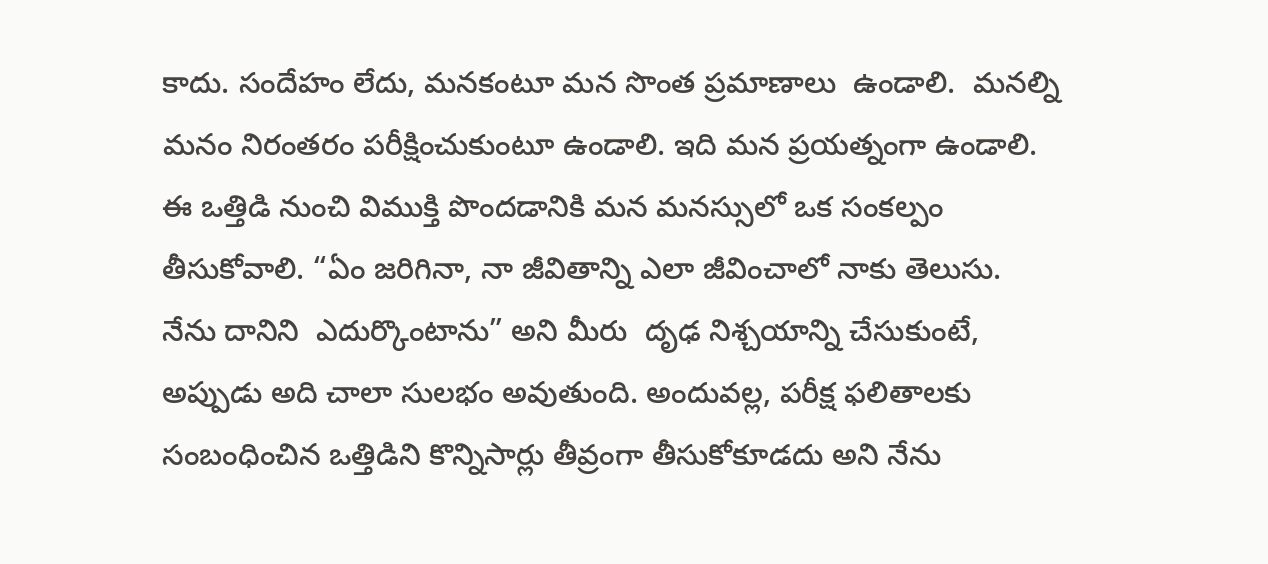కాదు. సందేహం లేదు, మనకంటూ మన సొంత ప్రమాణాలు  ఉండాలి.  మనల్ని మనం నిరంతరం పరీక్షించుకుంటూ ఉండాలి. ఇది మన ప్రయత్నంగా ఉండాలి. ఈ ఒత్తిడి నుంచి విముక్తి పొందడానికి మన మనస్సులో ఒక సంకల్పం తీసుకోవాలి. “ఏం జరిగినా, నా జీవితాన్ని ఎలా జీవించాలో నాకు తెలుసు. నేను దానిని  ఎదుర్కొంటాను” అని మీరు  దృఢ నిశ్చయాన్ని చేసుకుంటే, అప్పుడు అది చాలా సులభం అవుతుంది. అందువల్ల, పరీక్ష ఫలితాలకు సంబంధించిన ఒత్తిడిని కొన్నిసార్లు తీవ్రంగా తీసుకోకూడదు అని నేను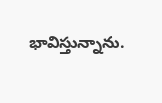భావిస్తున్నాను.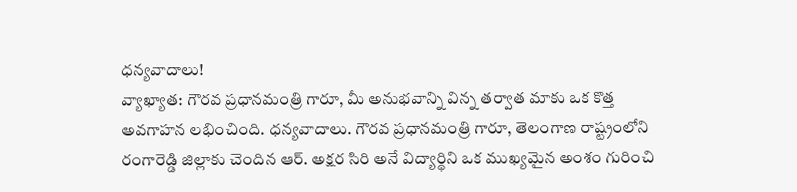ధన్యవాదాలు!
వ్యాఖ్యాత: గౌరవ ప్రధానమంత్రి గారూ, మీ అనుభవాన్ని విన్న తర్వాత మాకు ఒక కొత్త అవగాహన లభించింది. ధన్యవాదాలు. గౌరవ ప్రధానమంత్రి గారూ, తెలంగాణ రాష్ట్రంలోని రంగారెడ్డి జిల్లాకు చెందిన ఆర్. అక్షర సిరి అనే విద్యార్థిని ఒక ముఖ్యమైన అంశం గురించి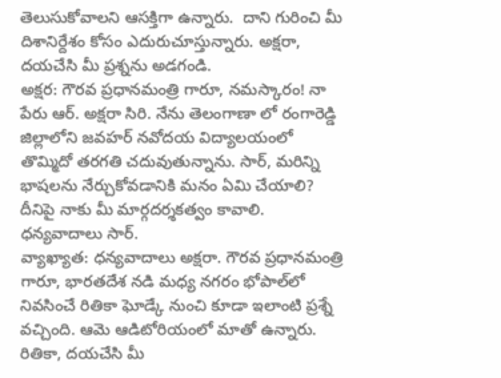తెలుసుకోవాలని ఆసక్తిగా ఉన్నారు.  దాని గురించి మీ దిశానిర్దేశం కోసం ఎదురుచూస్తున్నారు. అక్షరా, దయచేసి మీ ప్రశ్నను అడగండి.
అక్షర: గౌరవ ప్రధానమంత్రి గారూ, నమస్కారం! నా పేరు ఆర్. అక్షరా సిరి. నేను తెలంగాణా లో రంగారెడ్డి జిల్లాలోని జవహర్ నవోదయ విద్యాలయంలో తొమ్మిదో తరగతి చదువుతున్నాను. సార్, మరిన్ని భాషలను నేర్చుకోవడానికి మనం ఏమి చేయాలి? దీనిపై నాకు మీ మార్గదర్శకత్వం కావాలి. ధన్యవాదాలు సార్.
వ్యాఖ్యాత: ధన్యవాదాలు అక్షరా. గౌరవ ప్రధానమంత్రి గారూ, భారతదేశ నడి మధ్య నగరం భోపాల్‌లో నివసించే రితికా ఘోడ్కే నుంచి కూడా ఇలాంటి ప్రశ్నే వచ్చింది. ఆమె ఆడిటోరియంలో మాతో ఉన్నారు. రితికా, దయచేసి మీ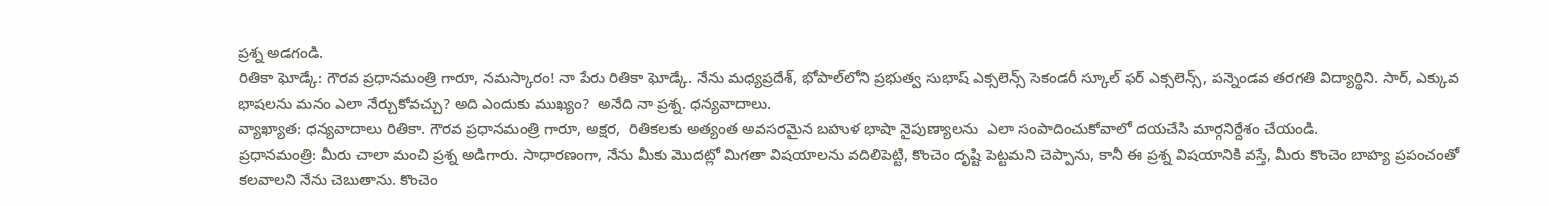ప్రశ్న అడగండి.
రితికా ఘోడ్కే: గౌరవ ప్రధానమంత్రి గారూ, నమస్కారం! నా పేరు రితికా ఘోడ్కే. నేను మధ్యప్రదేశ్, భోపాల్‌లోని ప్రభుత్వ సుభాష్ ఎక్సలెన్స్ సెకండరీ స్కూల్ ఫర్ ఎక్సలెన్స్, పన్నెండవ తరగతి విద్యార్థిని. సార్, ఎక్కువ భాషలను మనం ఎలా నేర్చుకోవచ్చు? అది ఎందుకు ముఖ్యం?  అనేది నా ప్రశ్న. ధన్యవాదాలు.
వ్యాఖ్యాత: ధన్యవాదాలు రితికా. గౌరవ ప్రధానమంత్రి గారూ, అక్షర,  రితికలకు అత్యంత అవసరమైన బహుళ భాషా నైపుణ్యాలను  ఎలా సంపాదించుకోవాలో దయచేసి మార్గనిర్దేశం చేయండి.
ప్రధానమంత్రి: మీరు చాలా మంచి ప్రశ్న అడిగారు. సాధారణంగా, నేను మీకు మొదట్లో మిగతా విషయాలను వదిలిపెట్టి, కొంచెం దృష్టి పెట్టమని చెప్పాను, కానీ ఈ ప్రశ్న విషయానికి వస్తే, మీరు కొంచెం బాహ్య ప్రపంచంతో కలవాలని నేను చెబుతాను. కొంచెం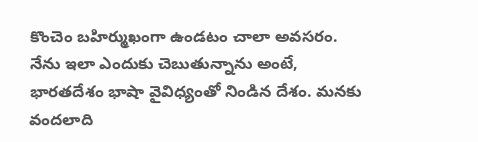కొంచెం బహిర్ముఖంగా ఉండటం చాలా అవసరం. నేను ఇలా ఎందుకు చెబుతున్నాను అంటే, భారతదేశం భాషా వైవిధ్యంతో నిండిన దేశం. మనకు వందలాది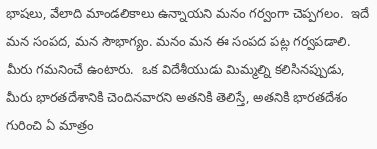భాషలు, వేలాది మాండలికాలు ఉన్నాయని మనం గర్వంగా చెప్పగలం.  ఇదే మన సంపద, మన సౌభాగ్యం. మనం మన ఈ సంపద పట్ల గర్వపడాలి. మీరు గమనించే ఉంటారు.  ఒక విదేశీయుడు మిమ్మల్ని కలిసినప్పుడు, మీరు భారతదేశానికి చెందినవారని అతనికి తెలిస్తే, అతనికి భారతదేశం గురించి ఏ మాత్రం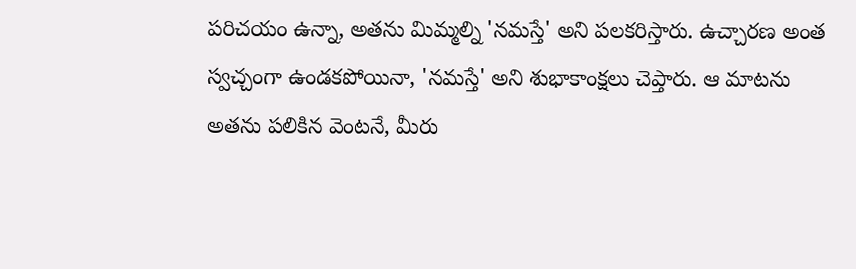పరిచయం ఉన్నా, అతను మిమ్మల్ని 'నమస్తే' అని పలకరిస్తారు. ఉచ్చారణ అంత స్వచ్చంగా ఉండకపోయినా, 'నమస్తే' అని శుభాకాంక్షలు చెప్తారు. ఆ మాటను అతను పలికిన వెంటనే, మీరు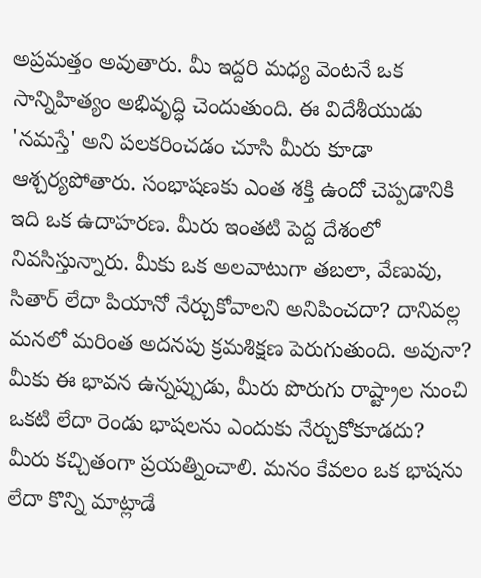అప్రమత్తం అవుతారు. మీ ఇద్దరి మధ్య వెంటనే ఒక సాన్నిహిత్యం అభివృద్ధి చెందుతుంది. ఈ విదేశీయుడు  'నమస్తే' అని పలకరించడం చూసి మీరు కూడా ఆశ్చర్యపోతారు. సంభాషణకు ఎంత శక్తి ఉందో చెప్పడానికి ఇది ఒక ఉదాహరణ. మీరు ఇంతటి పెద్ద దేశంలో నివసిస్తున్నారు. మీకు ఒక అలవాటుగా తబలా, వేణువు, సితార్ లేదా పియానో నేర్చుకోవాలని అనిపించదా? దానివల్ల మనలో మరింత అదనపు క్రమశిక్షణ పెరుగుతుంది. అవునా? మీకు ఈ భావన ఉన్నప్పుడు, మీరు పొరుగు రాష్ట్రాల నుంచి ఒకటి లేదా రెండు భాషలను ఎందుకు నేర్చుకోకూడదు? మీరు కచ్చితంగా ప్రయత్నించాలి. మనం కేవలం ఒక భాషను లేదా కొన్ని మాట్లాడే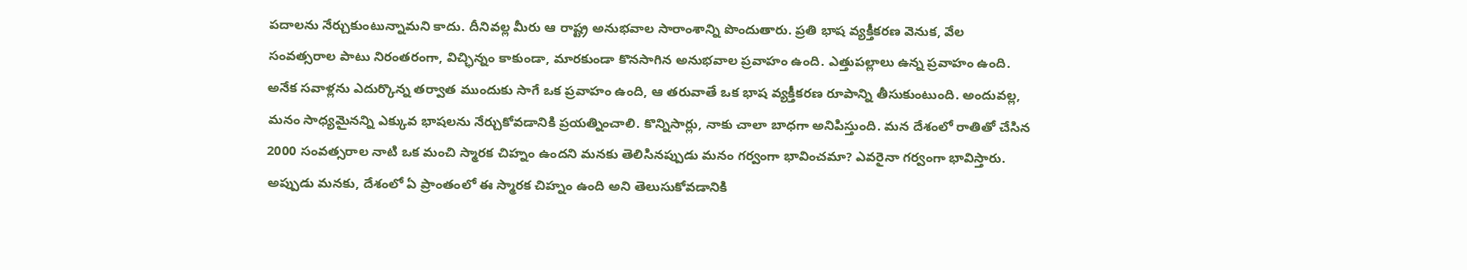పదాలను నేర్చుకుంటున్నామని కాదు. దీనివల్ల మీరు ఆ రాష్ట్ర అనుభవాల సారాంశాన్ని పొందుతారు. ప్రతి భాష వ్యక్తీకరణ వెనుక, వేల సంవత్సరాల పాటు నిరంతరంగా, విచ్ఛిన్నం కాకుండా, మారకుండా కొనసాగిన అనుభవాల ప్రవాహం ఉంది. ఎత్తుపల్లాలు ఉన్న ప్రవాహం ఉంది. అనేక సవాళ్లను ఎదుర్కొన్న తర్వాత ముందుకు సాగే ఒక ప్రవాహం ఉంది, ఆ తరువాతే ఒక భాష వ్యక్తీకరణ రూపాన్ని తీసుకుంటుంది. అందువల్ల, మనం సాధ్యమైనన్ని ఎక్కువ భాషలను నేర్చుకోవడానికి ప్రయత్నించాలి. కొన్నిసార్లు, నాకు చాలా బాధగా అనిపిస్తుంది. మన దేశంలో రాతితో చేసిన 2000 సంవత్సరాల నాటి ఒక మంచి స్మారక చిహ్నం ఉందని మనకు తెలిసినప్పుడు మనం గర్వంగా భావించమా? ఎవరైనా గర్వంగా భావిస్తారు. అప్పుడు మనకు, దేశంలో ఏ ప్రాంతంలో ఈ స్మారక చిహ్నం ఉంది అని తెలుసుకోవడానికి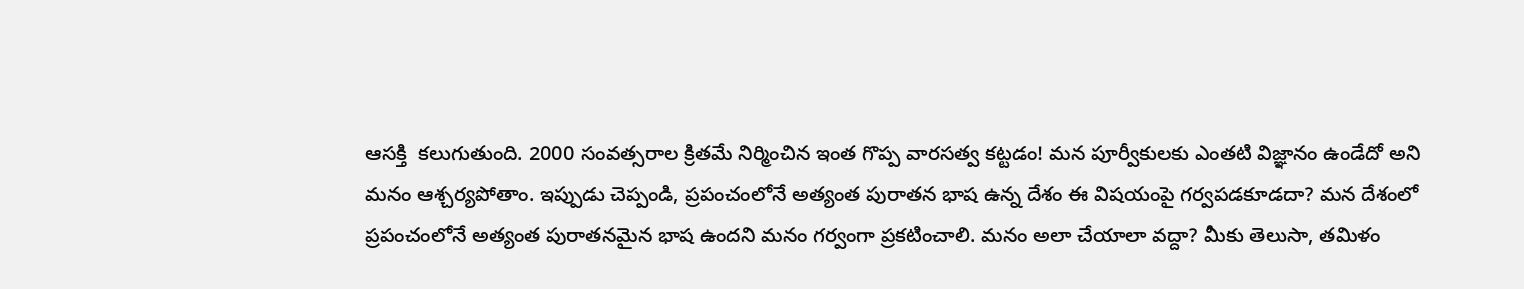ఆసక్తి  కలుగుతుంది. 2000 సంవత్సరాల క్రితమే నిర్మించిన ఇంత గొప్ప వారసత్వ కట్టడం! మన పూర్వీకులకు ఎంతటి విజ్ఞానం ఉండేదో అని మనం ఆశ్చర్యపోతాం. ఇప్పుడు చెప్పండి, ప్రపంచంలోనే అత్యంత పురాతన భాష ఉన్న దేశం ఈ విషయంపై గర్వపడకూడదా? మన దేశంలో ప్రపంచంలోనే అత్యంత పురాతనమైన భాష ఉందని మనం గర్వంగా ప్రకటించాలి. మనం అలా చేయాలా వద్దా? మీకు తెలుసా, తమిళం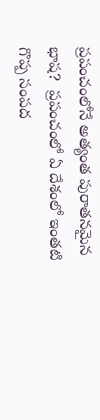ప్రపంచంలోనే అత్యంత పురాతనమైన భాష?  ప్రపంచంలో ఏ దేశంలో ఇంతటి గొప్ప సంపద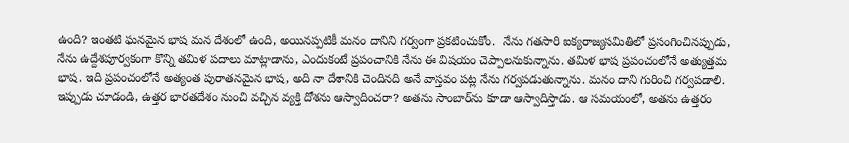ఉంది? ఇంతటి ఘనమైన భాష మన దేశంలో ఉంది, అయినప్పటికీ మనం దానిని గర్వంగా ప్రకటించుకోం.  నేను గతసారి ఐక్యరాజ్యసమితిలో ప్రసంగించినప్పుడు, నేను ఉద్దేశపూర్వకంగా కొన్ని తమిళ పదాలు మాట్లాడాను, ఎందుకంటే ప్రపంచానికి నేను ఈ విషయం చెప్పాలనుకున్నాను. తమిళ భాష ప్రపంచంలోనే అత్యుత్తమ భాష. ఇది ప్రపంచంలోనే అత్యంత పురాతనమైన భాష, అది నా దేశానికి చెందినది అనే వాస్తవం పట్ల నేను గర్వపడుతున్నాను. మనం దాని గురించి గర్వపడాలి. ఇప్పుడు చూడండి, ఉత్తర భారతదేశం నుంచి వచ్చిన వ్యక్తి దోశను ఆస్వాదించరా? అతను సాంబార్‌ను కూడా ఆస్వాదిస్తాడు. ఆ సమయంలో, అతను ఉత్తరం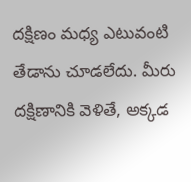దక్షిణం మధ్య ఎటువంటి తేడాను చూడలేదు. మీరు దక్షిణానికి వెళితే, అక్కడ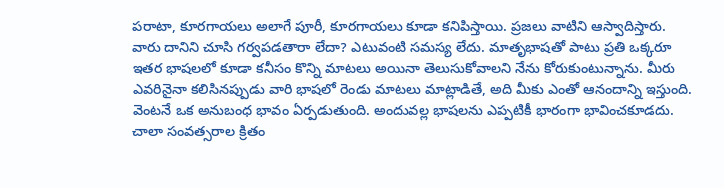పరాటా, కూరగాయలు అలాగే పూరీ, కూరగాయలు కూడా కనిపిస్తాయి. ప్రజలు వాటిని ఆస్వాదిస్తారు. వారు దానిని చూసి గర్వపడతారా లేదా? ఎటువంటి సమస్య లేదు. మాతృభాషతో పాటు ప్రతి ఒక్కరూ ఇతర భాషలలో కూడా కనీసం కొన్ని మాటలు అయినా తెలుసుకోవాలని నేను కోరుకుంటున్నాను. మీరు ఎవరినైనా కలిసినప్పుడు వారి భాషలో రెండు మాటలు మాట్లాడితే, అది మీకు ఎంతో ఆనందాన్ని ఇస్తుంది. వెంటనే ఒక అనుబంధ భావం ఏర్పడుతుంది. అందువల్ల భాషలను ఎప్పటికీ భారంగా భావించకూడదు. చాలా సంవత్సరాల క్రితం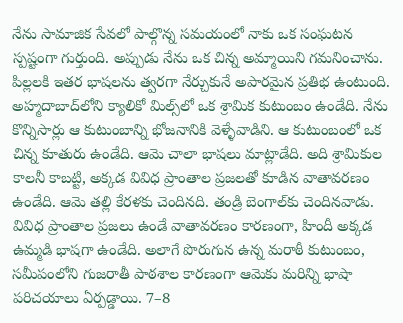నేను సామాజిక సేవలో పాల్గొన్న సమయంలో నాకు ఒక సంఘటన స్పష్టంగా గుర్తుంది. అప్పుడు నేను ఒక చిన్న అమ్మాయిని గమనించాను. పిల్లలకి ఇతర భాషలను త్వరగా నేర్చుకునే అపారమైన ప్రతిభ ఉంటుంది. అహ్మదాబాద్‌లోని క్యాలికో మిల్స్‌లో ఒక శ్రామిక కుటుంబం ఉండేది. నేను కొన్నిసార్లు ఆ కుటుంబాన్ని భోజనానికి వెళ్ళేవాడిని. ఆ కుటుంబంలో ఒక చిన్న కూతురు ఉండేది. ఆమె చాలా భాషలు మాట్లాడేది. అది శ్రామికుల కాలనీ కాబట్టి, అక్కడ వివిధ ప్రాంతాల ప్రజలతో కూడిన వాతావరణం ఉండేది. ఆమె తల్లి కేరళకు చెందినది. తండ్రి బెంగాల్‌కు చెందినవాడు. వివిధ ప్రాంతాల ప్రజలు ఉండే వాతావరణం కారణంగా, హిందీ అక్కడ ఉమ్మడి భాషగా ఉండేది. అలాగే పొరుగున ఉన్న మరాఠీ కుటుంబం, సమీపంలోని గుజరాతీ పాఠశాల కారణంగా ఆమెకు మరిన్ని భాషా పరిచయాలు ఏర్పడ్డాయి. 7–8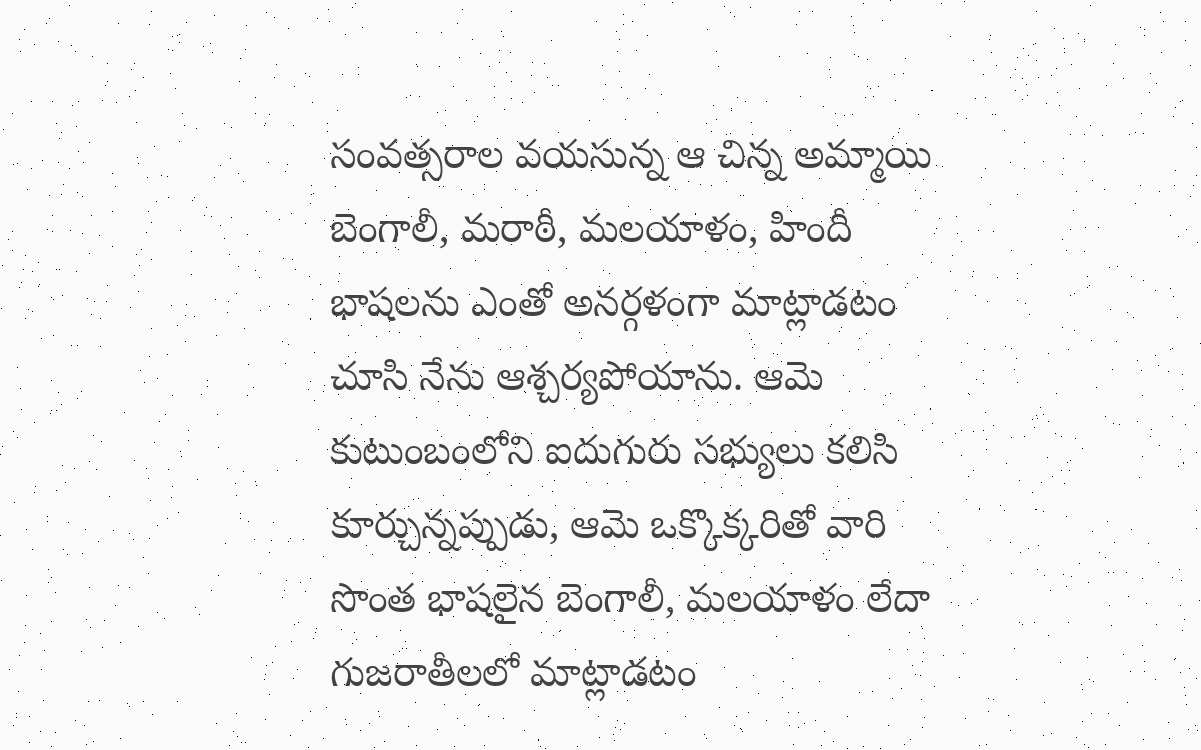సంవత్సరాల వయసున్న ఆ చిన్న అమ్మాయి బెంగాలీ, మరాఠీ, మలయాళం, హిందీ భాషలను ఎంతో అనర్గళంగా మాట్లాడటం చూసి నేను ఆశ్చర్యపోయాను. ఆమె కుటుంబంలోని ఐదుగురు సభ్యులు కలిసి కూర్చున్నప్పుడు, ఆమె ఒక్కొక్కరితో వారి సొంత భాషలైన బెంగాలీ, మలయాళం లేదా గుజరాతీలలో మాట్లాడటం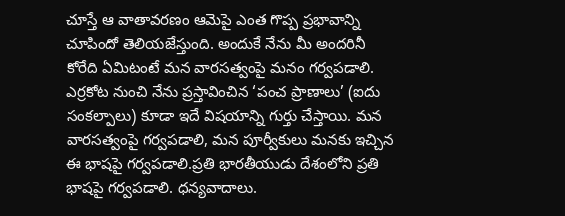చూస్తే ఆ వాతావరణం ఆమెపై ఎంత గొప్ప ప్రభావాన్ని చూపిందో తెలియజేస్తుంది. అందుకే నేను మీ అందరినీ కోరేది ఏమిటంటే మన వారసత్వంపై మనం గర్వపడాలి. ఎర్రకోట నుంచి నేను ప్రస్తావించిన ‘పంచ ప్రాణాలు’ (ఐదు సంకల్పాలు) కూడా ఇదే విషయాన్ని గుర్తు చేస్తాయి. మన వారసత్వంపై గర్వపడాలి, మన పూర్వీకులు మనకు ఇచ్చిన ఈ భాషపై గర్వపడాలి.ప్రతి భారతీయుడు దేశంలోని ప్రతి భాషపై గర్వపడాలి. ధన్యవాదాలు.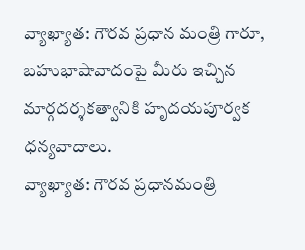వ్యాఖ్యాత: గౌరవ ప్రధాన మంత్రి గారూ, బహుభాషావాదంపై మీరు ఇచ్చిన మార్గదర్శకత్వానికి హృదయపూర్వక ధన్యవాదాలు.
వ్యాఖ్యాత: గౌరవ ప్రధానమంత్రి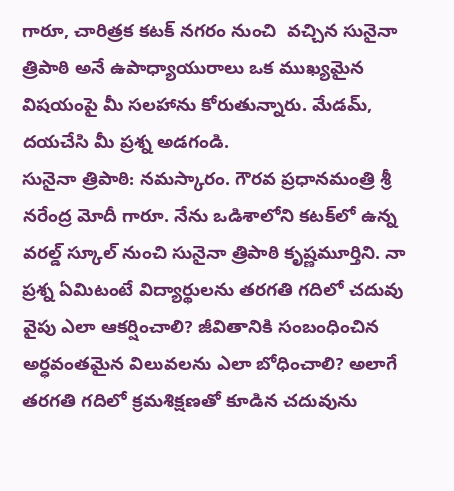గారూ, చారిత్రక కటక్ నగరం నుంచి  వచ్చిన సునైనా త్రిపాఠి అనే ఉపాధ్యాయురాలు ఒక ముఖ్యమైన విషయంపై మీ సలహాను కోరుతున్నారు. మేడమ్, దయచేసి మీ ప్రశ్న అడగండి.
సునైనా త్రిపాఠి: నమస్కారం. గౌరవ ప్రధానమంత్రి శ్రీ నరేంద్ర మోదీ గారూ. నేను ఒడిశాలోని కటక్‌లో ఉన్న వరల్డ్ స్కూల్ నుంచి సునైనా త్రిపాఠి కృష్ణమూర్తిని. నా ప్రశ్న ఏమిటంటే విద్యార్థులను తరగతి గదిలో చదువు వైపు ఎలా ఆకర్షించాలి? జీవితానికి సంబంధించిన అర్ధవంతమైన విలువలను ఎలా బోధించాలి? అలాగే తరగతి గదిలో క్రమశిక్షణతో కూడిన చదువును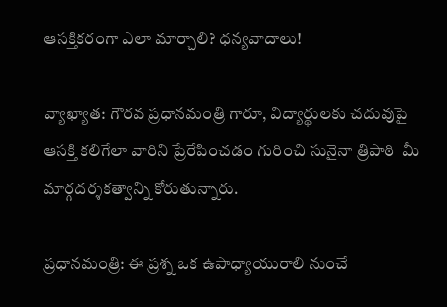ఆసక్తికరంగా ఎలా మార్చాలి? ధన్యవాదాలు!

వ్యాఖ్యాత: గౌరవ ప్రధానమంత్రి గారూ, విద్యార్థులకు చదువుపై ఆసక్తి కలిగేలా వారిని ప్రేరేపించడం గురించి సునైనా త్రిపాఠి  మీ మార్గదర్శకత్వాన్ని కోరుతున్నారు.

ప్రధానమంత్రి: ఈ ప్రశ్న ఒక ఉపాధ్యాయురాలి నుంచే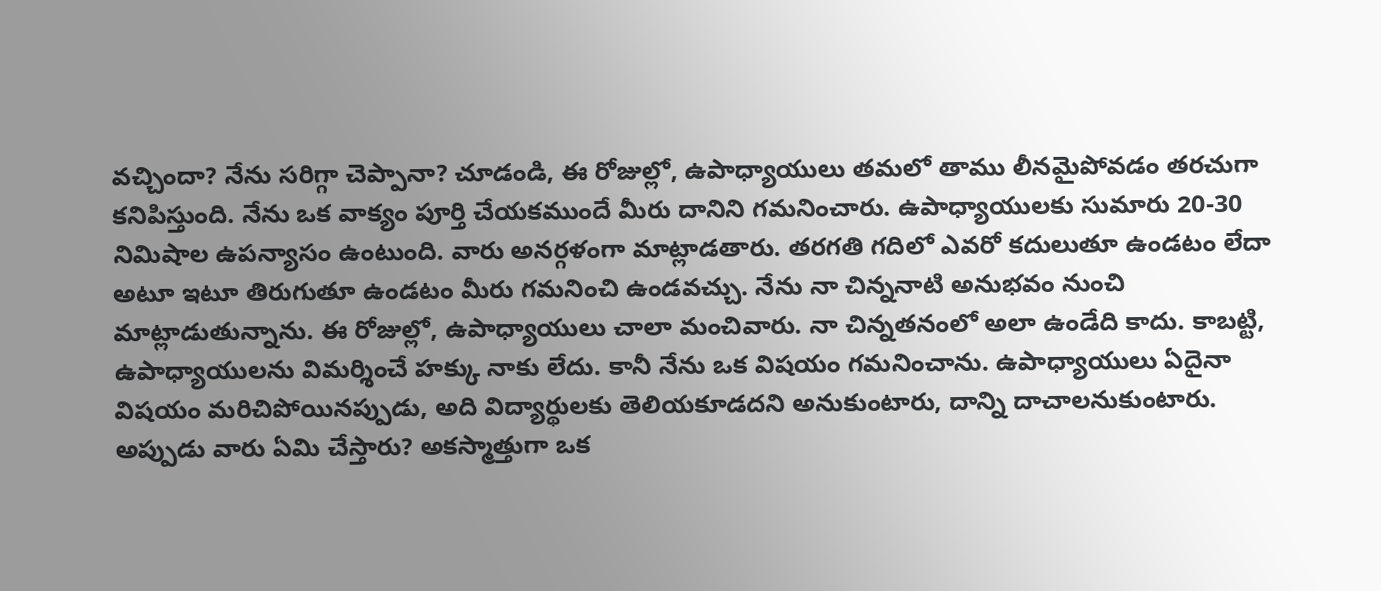వచ్చిందా? నేను సరిగ్గా చెప్పానా? చూడండి, ఈ రోజుల్లో, ఉపాధ్యాయులు తమలో తాము లీనమైపోవడం తరచుగా కనిపిస్తుంది. నేను ఒక వాక్యం పూర్తి చేయకముందే మీరు దానిని గమనించారు. ఉపాధ్యాయులకు సుమారు 20-30 నిమిషాల ఉపన్యాసం ఉంటుంది. వారు అనర్గళంగా మాట్లాడతారు. తరగతి గదిలో ఎవరో కదులుతూ ఉండటం లేదా అటూ ఇటూ తిరుగుతూ ఉండటం మీరు గమనించి ఉండవచ్చు. నేను నా చిన్ననాటి అనుభవం నుంచి మాట్లాడుతున్నాను. ఈ రోజుల్లో, ఉపాధ్యాయులు చాలా మంచివారు. నా చిన్నతనంలో అలా ఉండేది కాదు. కాబట్టి, ఉపాధ్యాయులను విమర్శించే హక్కు నాకు లేదు. కానీ నేను ఒక విషయం గమనించాను. ఉపాధ్యాయులు ఏదైనా విషయం మరిచిపోయినప్పుడు, అది విద్యార్థులకు తెలియకూడదని అనుకుంటారు, దాన్ని దాచాలనుకుంటారు. అప్పుడు వారు ఏమి చేస్తారు? అకస్మాత్తుగా ఒక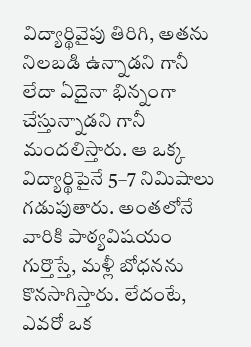విద్యార్థివైపు తిరిగి, అతను నిలబడి ఉన్నాడని గానీ లేదా ఏదైనా భిన్నంగా చేస్తున్నాడని గానీ మందలిస్తారు. ఆ ఒక్క విద్యార్థిపైనే 5–7 నిమిషాలు గడుపుతారు. అంతలోనే వారికి పాఠ్యవిషయం గుర్తొస్తే, మళ్లీ బోధనను కొనసాగిస్తారు. లేదంటే, ఎవరో ఒక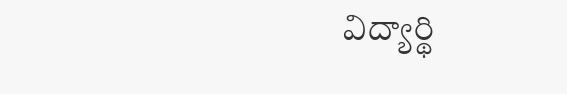విద్యార్థి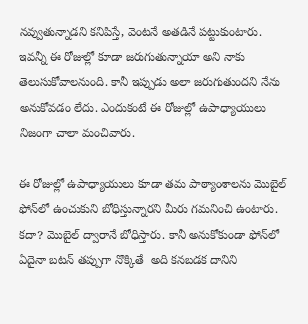నవ్వుతున్నాడని కనిపిస్తే, వెంటనే అతడినే పట్టుకుంటారు. ఇవన్నీ ఈ రోజుల్లో కూడా జరుగుతున్నాయా అని నాకు తెలుసుకోవాలనుంది. కానీ ఇప్పుడు అలా జరుగుతుందని నేను అనుకోవడం లేదు. ఎందుకంటే ఈ రోజుల్లో ఉపాధ్యాయులు నిజంగా చాలా మంచివారు.

ఈ రోజుల్లో ఉపాధ్యాయులు కూడా తమ పాఠ్యాంశాలను మొబైల్ ఫోన్‌లో ఉంచుకుని బోధిస్తున్నారని మీరు గమనించి ఉంటారు. కదా? మొబైల్ ద్వారానే బోధిస్తారు. కానీ అనుకోకుండా ఫోన్‌లో ఏదైనా బటన్ తప్పుగా నొక్కితే  అది కనబడక దానిని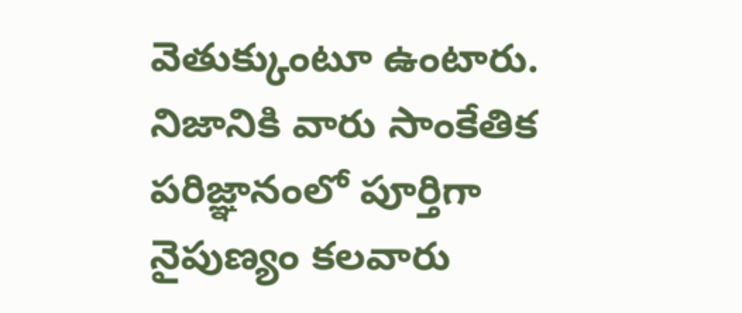వెతుక్కుంటూ ఉంటారు. నిజానికి వారు సాంకేతిక పరిజ్ఞానంలో పూర్తిగా నైపుణ్యం కలవారు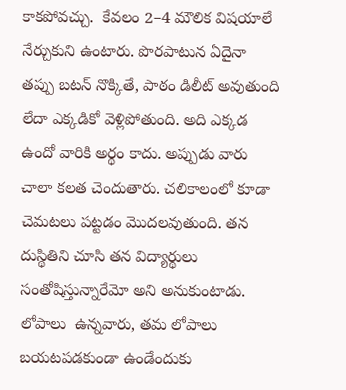కాకపోవచ్చు.  కేవలం 2–4 మౌలిక విషయాలే నేర్చుకుని ఉంటారు. పొరపాటున ఏదైనా తప్పు బటన్ నొక్కితే, పాఠం డిలీట్ అవుతుంది లేదా ఎక్కడికో వెళ్లిపోతుంది. అది ఎక్కడ ఉందో వారికి అర్థం కాదు. అప్పుడు వారు చాలా కలత చెందుతారు. చలికాలంలో కూడా చెమటలు పట్టడం మొదలవుతుంది. తన దుస్థితిని చూసి తన విద్యార్థులు సంతోషిస్తున్నారేమో అని అనుకుంటాడు. లోపాలు  ఉన్నవారు, తమ లోపాలు బయటపడకుండా ఉండేందుకు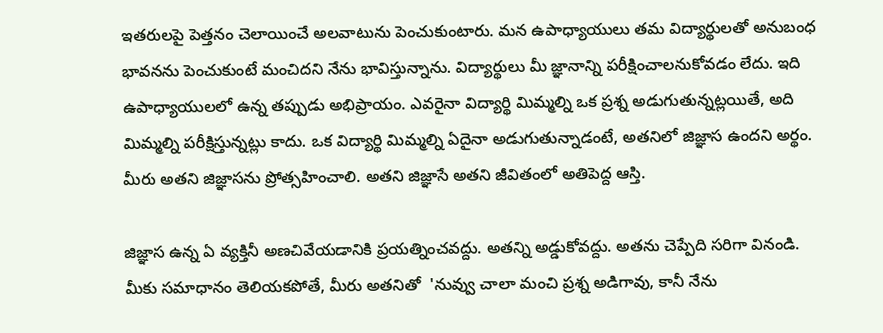ఇతరులపై పెత్తనం చెలాయించే అలవాటును పెంచుకుంటారు. మన ఉపాధ్యాయులు తమ విద్యార్థులతో అనుబంధ భావనను పెంచుకుంటే మంచిదని నేను భావిస్తున్నాను. విద్యార్థులు మీ జ్ఞానాన్ని పరీక్షించాలనుకోవడం లేదు. ఇది ఉపాధ్యాయులలో ఉన్న తప్పుడు అభిప్రాయం. ఎవరైనా విద్యార్థి మిమ్మల్ని ఒక ప్రశ్న అడుగుతున్నట్లయితే, అది మిమ్మల్ని పరీక్షిస్తున్నట్లు కాదు. ఒక విద్యార్థి మిమ్మల్ని ఏదైనా అడుగుతున్నాడంటే, అతనిలో జిజ్ఞాస ఉందని అర్థం. మీరు అతని జిజ్ఞాసను ప్రోత్సహించాలి. అతని జిజ్ఞాసే అతని జీవితంలో అతిపెద్ద ఆస్తి.

జిజ్ఞాస ఉన్న ఏ వ్యక్తినీ అణచివేయడానికి ప్రయత్నించవద్దు. అతన్ని అడ్డుకోవద్దు. అతను చెప్పేది సరిగా వినండి. మీకు సమాధానం తెలియకపోతే, మీరు అతనితో  'నువ్వు చాలా మంచి ప్రశ్న అడిగావు, కానీ నేను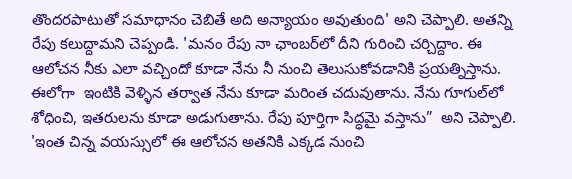తొందరపాటుతో సమాధానం చెబితే అది అన్యాయం అవుతుంది' అని చెప్పాలి. అతన్ని రేపు కలుద్దామని చెప్పండి. 'మనం రేపు నా ఛాంబర్‌లో దీని గురించి చర్చిద్దాం. ఈ ఆలోచన నీకు ఎలా వచ్చిందో కూడా నేను నీ నుంచి తెలుసుకోవడానికి ప్రయత్నిస్తాను. ఈలోగా  ఇంటికి వెళ్ళిన తర్వాత నేను కూడా మరింత చదువుతాను. నేను గూగుల్‌లో శోధించి, ఇతరులను కూడా అడుగుతాను. రేపు పూర్తిగా సిద్ధమై వస్తాను”  అని చెప్పాలి. 'ఇంత చిన్న వయస్సులో ఈ ఆలోచన అతనికి ఎక్కడ నుంచి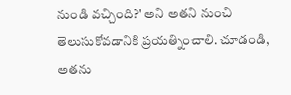నుండి వచ్చింది?' అని అతని నుంచి తెలుసుకోవడానికి ప్రయత్నించాలి. చూడండి, అతను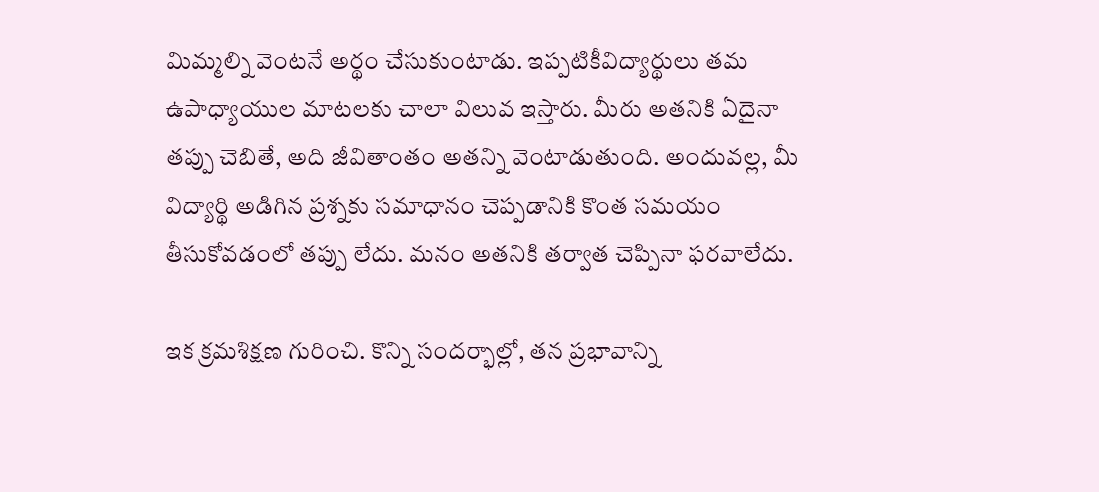మిమ్మల్ని వెంటనే అర్థం చేసుకుంటాడు. ఇప్పటికీవిద్యార్థులు తమ ఉపాధ్యాయుల మాటలకు చాలా విలువ ఇస్తారు. మీరు అతనికి ఏదైనా తప్పు చెబితే, అది జీవితాంతం అతన్ని వెంటాడుతుంది. అందువల్ల, మీ విద్యార్థి అడిగిన ప్రశ్నకు సమాధానం చెప్పడానికి కొంత సమయం తీసుకోవడంలో తప్పు లేదు. మనం అతనికి తర్వాత చెప్పినా ఫరవాలేదు.

ఇక క్రమశిక్షణ గురించి. కొన్ని సందర్భాల్లో, తన ప్రభావాన్ని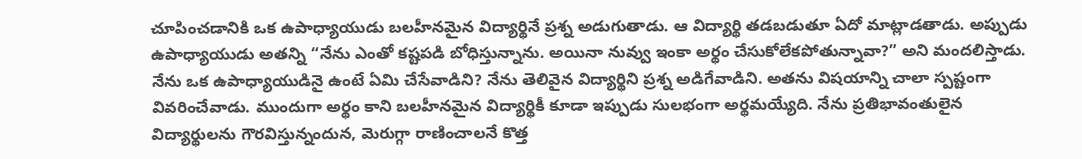చూపించడానికి ఒక ఉపాధ్యాయుడు బలహీనమైన విద్యార్థినే ప్రశ్న అడుగుతాడు. ఆ విద్యార్థి తడబడుతూ ఏదో మాట్లాడతాడు. అప్పుడు ఉపాధ్యాయుడు అతన్ని “నేను ఎంతో కష్టపడి బోధిస్తున్నాను. అయినా నువ్వు ఇంకా అర్థం చేసుకోలేకపోతున్నావా?” అని మందలిస్తాడు.  నేను ఒక ఉపాధ్యాయుడినై ఉంటే ఏమి చేసేవాడిని? నేను తెలివైన విద్యార్థిని ప్రశ్న అడిగేవాడిని. అతను విషయాన్ని చాలా స్పష్టంగా వివరించేవాడు. ముందుగా అర్థం కాని బలహీనమైన విద్యార్థికీ కూడా ఇప్పుడు సులభంగా అర్థమయ్యేది. నేను ప్రతిభావంతులైన విద్యార్థులను గౌరవిస్తున్నందున, మెరుగ్గా రాణించాలనే కొత్త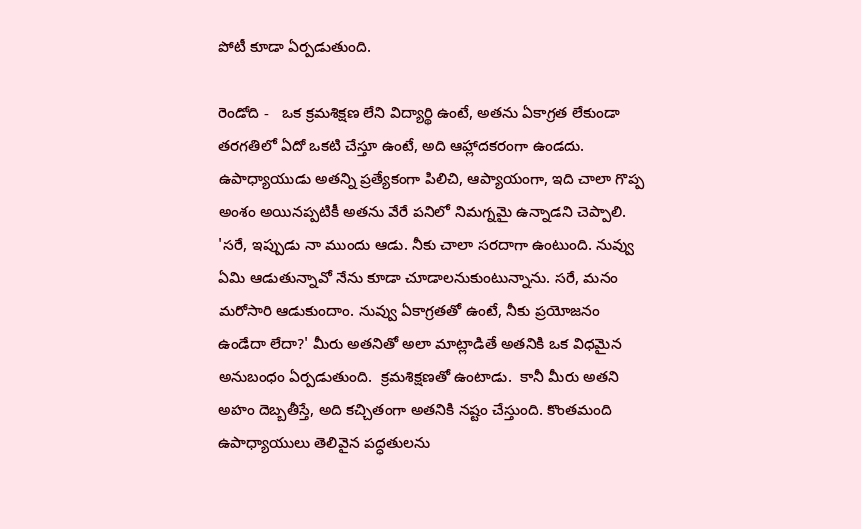పోటీ కూడా ఏర్పడుతుంది.

రెండోది -   ఒక క్రమశిక్షణ లేని విద్యార్థి ఉంటే, అతను ఏకాగ్రత లేకుండా తరగతిలో ఏదో ఒకటి చేస్తూ ఉంటే, అది ఆహ్లాదకరంగా ఉండదు. ఉపాధ్యాయుడు అతన్ని ప్రత్యేకంగా పిలిచి, ఆప్యాయంగా, ఇది చాలా గొప్ప అంశం అయినప్పటికీ అతను వేరే పనిలో నిమగ్నమై ఉన్నాడని చెప్పాలి. 'సరే, ఇప్పుడు నా ముందు ఆడు. నీకు చాలా సరదాగా ఉంటుంది. నువ్వు ఏమి ఆడుతున్నావో నేను కూడా చూడాలనుకుంటున్నాను. సరే, మనం మరోసారి ఆడుకుందాం. నువ్వు ఏకాగ్రతతో ఉంటే, నీకు ప్రయోజనం ఉండేదా లేదా?' మీరు అతనితో అలా మాట్లాడితే అతనికి ఒక విధమైన అనుబంధం ఏర్పడుతుంది.  క్రమశిక్షణతో ఉంటాడు.  కానీ మీరు అతని అహం దెబ్బతీస్తే, అది కచ్చితంగా అతనికి నష్టం చేస్తుంది. కొంతమంది ఉపాధ్యాయులు తెలివైన పద్ధతులను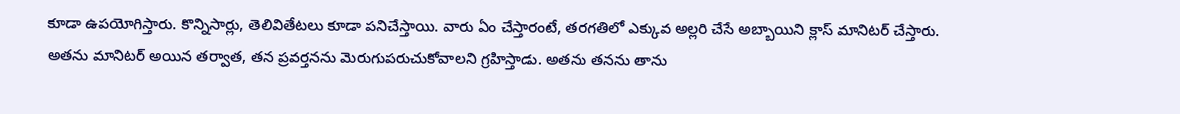కూడా ఉపయోగిస్తారు. కొన్నిసార్లు, తెలివితేటలు కూడా పనిచేస్తాయి. వారు ఏం చేస్తారంటే, తరగతిలో ఎక్కువ అల్లరి చేసే అబ్బాయిని క్లాస్ మానిటర్‌ చేస్తారు. అతను మానిటర్‌ అయిన తర్వాత, తన ప్రవర్తనను మెరుగుపరుచుకోవాలని గ్రహిస్తాడు. అతను తనను తాను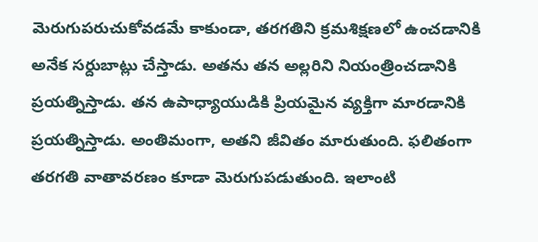మెరుగుపరుచుకోవడమే కాకుండా, తరగతిని క్రమశిక్షణలో ఉంచడానికి అనేక సర్దుబాట్లు చేస్తాడు. అతను తన అల్లరిని నియంత్రించడానికి ప్రయత్నిస్తాడు. తన ఉపాధ్యాయుడికి ప్రియమైన వ్యక్తిగా మారడానికి ప్రయత్నిస్తాడు. అంతిమంగా, అతని జీవితం మారుతుంది. ఫలితంగా తరగతి వాతావరణం కూడా మెరుగుపడుతుంది. ఇలాంటి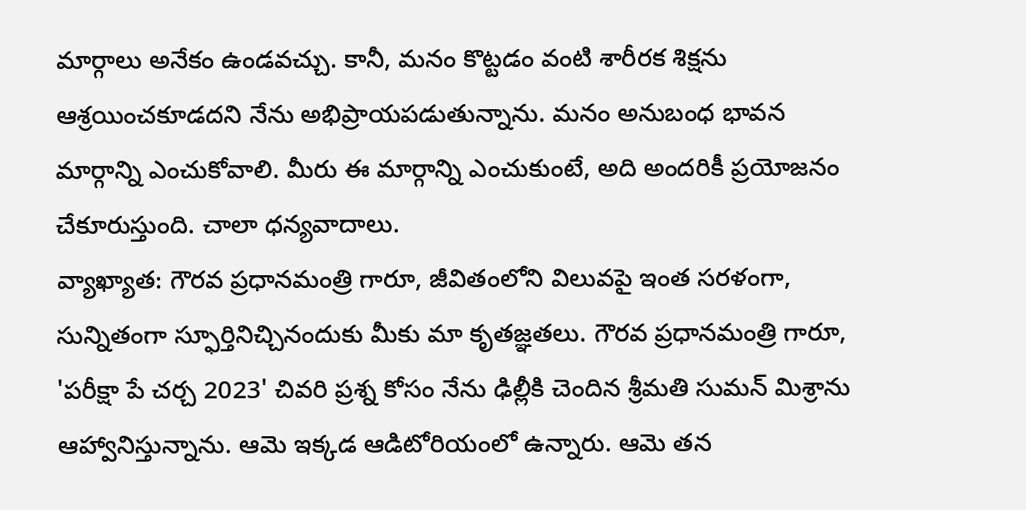మార్గాలు అనేకం ఉండవచ్చు. కానీ, మనం కొట్టడం వంటి శారీరక శిక్షను  ఆశ్రయించకూడదని నేను అభిప్రాయపడుతున్నాను. మనం అనుబంధ భావన మార్గాన్ని ఎంచుకోవాలి. మీరు ఈ మార్గాన్ని ఎంచుకుంటే, అది అందరికీ ప్రయోజనం చేకూరుస్తుంది. చాలా ధన్యవాదాలు.
వ్యాఖ్యాత: గౌరవ ప్రధానమంత్రి గారూ, జీవితంలోని విలువపై ఇంత సరళంగా,  సున్నితంగా స్ఫూర్తినిచ్చినందుకు మీకు మా కృతజ్ఞతలు. గౌరవ ప్రధానమంత్రి గారూ, 'పరీక్షా పే చర్చ 2023' చివరి ప్రశ్న కోసం నేను ఢిల్లీకి చెందిన శ్రీమతి సుమన్ మిశ్రాను ఆహ్వానిస్తున్నాను. ఆమె ఇక్కడ ఆడిటోరియంలో ఉన్నారు. ఆమె తన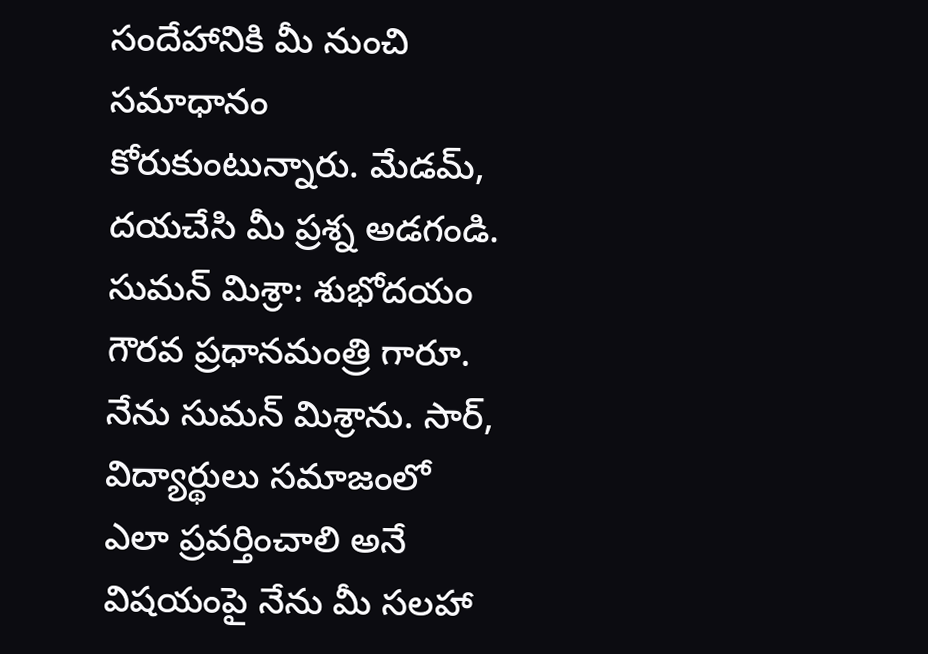సందేహానికి మీ నుంచి  సమాధానం కోరుకుంటున్నారు. మేడమ్, దయచేసి మీ ప్రశ్న అడగండి.
సుమన్ మిశ్రా: శుభోదయం గౌరవ ప్రధానమంత్రి గారూ. నేను సుమన్ మిశ్రాను. సార్, విద్యార్థులు సమాజంలో ఎలా ప్రవర్తించాలి అనే విషయంపై నేను మీ సలహా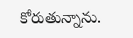కోరుతున్నాను.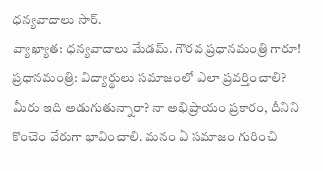ధన్యవాదాలు సార్.
వ్యాఖ్యాత: ధన్యవాదాలు మేడమ్. గౌరవ ప్రధానమంత్రి గారూ!
ప్రధానమంత్రి: విద్యార్థులు సమాజంలో ఎలా ప్రవర్తించాలి? మీరు ఇది అడుగుతున్నారా? నా అభిప్రాయం ప్రకారం, దీనిని కొంచెం వేరుగా భావించాలి. మనం ఏ సమాజం గురించి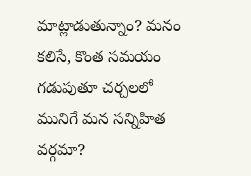మాట్లాడుతున్నాం? మనం కలిసే, కొంత సమయం గడుపుతూ చర్చలలో మునిగే మన సన్నిహిత వర్గమా?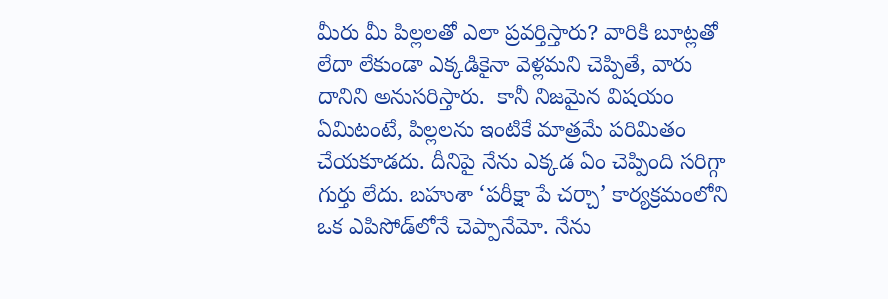మీరు మీ పిల్లలతో ఎలా ప్రవర్తిస్తారు? వారికి బూట్లతో లేదా లేకుండా ఎక్కడికైనా వెళ్లమని చెప్పితే, వారు దానిని అనుసరిస్తారు.  కానీ నిజమైన విషయం ఏమిటంటే, పిల్లలను ఇంటికే మాత్రమే పరిమితం చేయకూడదు. దీనిపై నేను ఎక్కడ ఏం చెప్పింది సరిగ్గా గుర్తు లేదు. బహుశా ‘పరీక్షా పే చర్చా’ కార్యక్రమంలోని ఒక ఎపిసోడ్‌లోనే చెప్పానేమో. నేను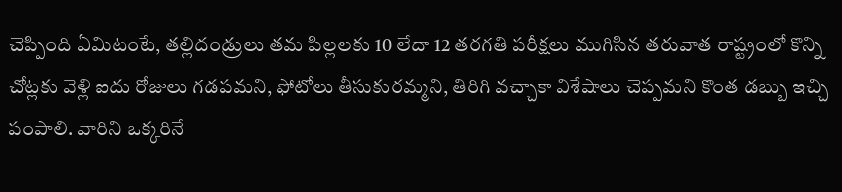చెప్పింది ఏమిటంటే, తల్లిదండ్రులు తమ పిల్లలకు 10 లేదా 12 తరగతి పరీక్షలు ముగిసిన తరువాత రాష్ట్రంలో కొన్ని చోట్లకు వెళ్లి ఐదు రోజులు గడపమని, ఫోటోలు తీసుకురమ్మని, తిరిగి వచ్చాకా విశేషాలు చెప్పమని కొంత డబ్బు ఇచ్చి పంపాలి. వారిని ఒక్కరినే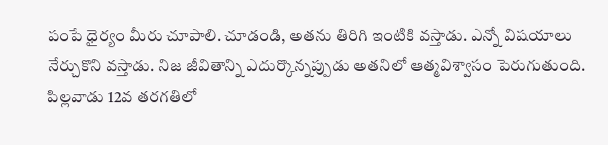పంపే ధైర్యం మీరు చూపాలి. చూడండి, అతను తిరిగి ఇంటికి వస్తాడు. ఎన్నో విషయాలు నేర్చుకొని వస్తాడు. నిజ జీవితాన్ని ఎదుర్కొన్నప్పుడు అతనిలో ఆత్మవిశ్వాసం పెరుగుతుంది. పిల్లవాడు 12వ తరగతిలో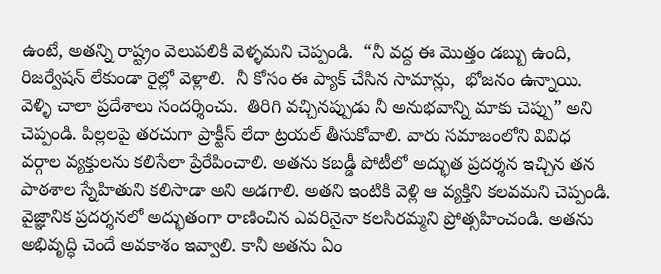ఉంటే, అతన్ని రాష్ట్రం వెలుపలికి వెళ్ళమని చెప్పండి.  “నీ వద్ద ఈ మొత్తం డబ్బు ఉంది, రిజర్వేషన్ లేకుండా రైల్లో వెళ్లాలి.  నీ కోసం ఈ ప్యాక్ చేసిన సామాన్లు,  భోజనం ఉన్నాయి. వెళ్ళి చాలా ప్రదేశాలు సందర్శించు.  తిరిగి వచ్చినప్పుడు నీ అనుభవాన్ని మాకు చెప్పు” అని చెప్పండి. పిల్లలపై తరచుగా ప్రాక్టీస్ లేదా ట్రయల్ తీసుకోవాలి. వారు సమాజంలోని వివిధ వర్గాల వ్యక్తులను కలిసేలా ప్రేరేపించాలి. అతను కబడ్డీ పోటీలో అద్భుత ప్రదర్శన ఇచ్చిన తన పాఠశాల స్నేహితుని కలిసాడా అని అడగాలి. అతని ఇంటికి వెళ్లి ఆ వ్యక్తిని కలవమని చెప్పండి. వైజ్ఞానిక ప్రదర్శనలో అద్భుతంగా రాణించిన ఎవరినైనా కలసిరమ్మని ప్రోత్సహించండి. అతను అభివృద్ధి చెందే అవకాశం ఇవ్వాలి. కానీ అతను ఏం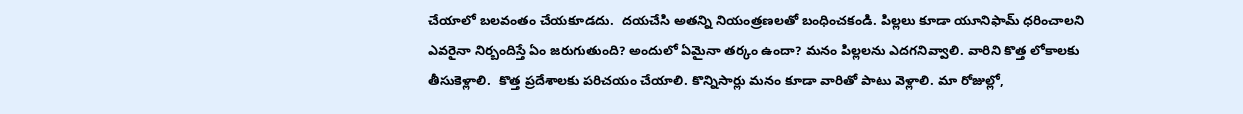చేయాలో బలవంతం చేయకూడదు.  దయచేసి అతన్ని నియంత్రణలతో బంధించకండి. పిల్లలు కూడా యూనిఫామ్ ధరించాలని ఎవరైనా నిర్బందిస్తే ఏం జరుగుతుంది? అందులో ఏమైనా తర్కం ఉందా? మనం పిల్లలను ఎదగనివ్వాలి. వారిని కొత్త లోకాలకు తీసుకెళ్లాలి.  కొత్త ప్రదేశాలకు పరిచయం చేయాలి. కొన్నిసార్లు మనం కూడా వారితో పాటు వెళ్లాలి. మా రోజుల్లో,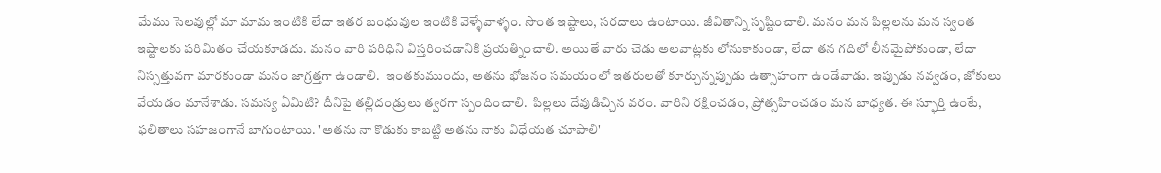మేము సెలవుల్లో మా మామ ఇంటికి లేదా ఇతర బంధువుల ఇంటికి వెళ్ళేవాళ్ళం. సొంత ఇష్టాలు, సరదాలు ఉంటాయి. జీవితాన్ని సృష్టించాలి. మనం మన పిల్లలను మన స్వంత ఇష్టాలకు పరిమితం చేయకూడదు. మనం వారి పరిధిని విస్తరించడానికి ప్రయత్నించాలి. అయితే వారు చెడు అలవాట్లకు లోనుకాకుండా, లేదా తన గదిలో లీనమైపోకుండా, లేదా నిస్సత్తువగా మారకుండా మనం జాగ్రత్తగా ఉండాలి.  ఇంతకుముందు, అతను భోజనం సమయంలో ఇతరులతో కూర్చున్నప్పుడు ఉత్సాహంగా ఉండేవాడు. ఇప్పుడు నవ్వడం, జోకులు వేయడం మానేశాడు. సమస్య ఏమిటి? దీనిపై తల్లిదండ్రులు త్వరగా స్పందించాలి.  పిల్లలు దేవుడిచ్చిన వరం. వారిని రక్షించడం, ప్రోత్సహించడం మన బాధ్యత. ఈ స్ఫూర్తి ఉంటే, ఫలితాలు సహజంగానే బాగుంటాయి. 'అతను నా కొడుకు కాబట్టి అతను నాకు విధేయత చూపాలి'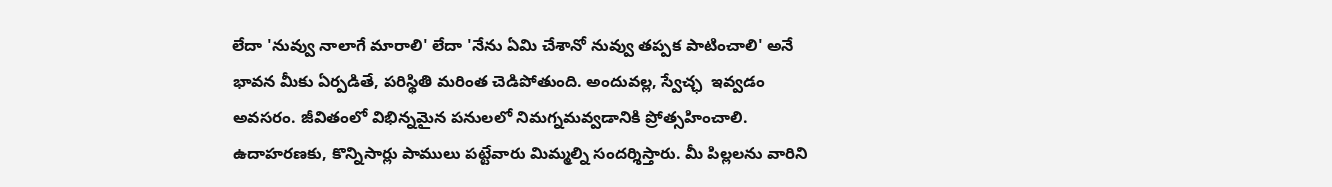లేదా 'నువ్వు నాలాగే మారాలి' లేదా 'నేను ఏమి చేశానో నువ్వు తప్పక పాటించాలి' అనే భావన మీకు ఏర్పడితే, పరిస్థితి మరింత చెడిపోతుంది. అందువల్ల, స్వేచ్ఛ  ఇవ్వడం అవసరం. జీవితంలో విభిన్నమైన పనులలో నిమగ్నమవ్వడానికి ప్రోత్సహించాలి.
ఉదాహరణకు, కొన్నిసార్లు పాములు పట్టేవారు మిమ్మల్ని సందర్శిస్తారు. మీ పిల్లలను వారిని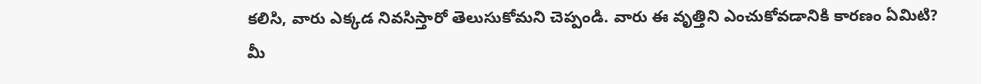కలిసి, వారు ఎక్కడ నివసిస్తారో తెలుసుకోమని చెప్పండి. వారు ఈ వృత్తిని ఎంచుకోవడానికి కారణం ఏమిటి? మీ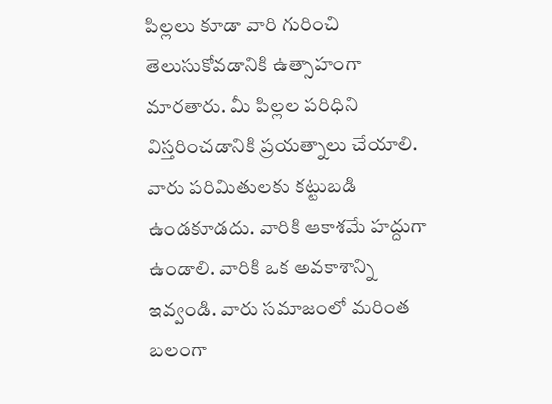పిల్లలు కూడా వారి గురించి తెలుసుకోవడానికి ఉత్సాహంగా మారతారు. మీ పిల్లల పరిధిని విస్తరించడానికి ప్రయత్నాలు చేయాలి. వారు పరిమితులకు కట్టుబడి ఉండకూడదు. వారికి ఆకాశమే హద్దుగా ఉండాలి. వారికి ఒక అవకాశాన్ని ఇవ్వండి. వారు సమాజంలో మరింత బలంగా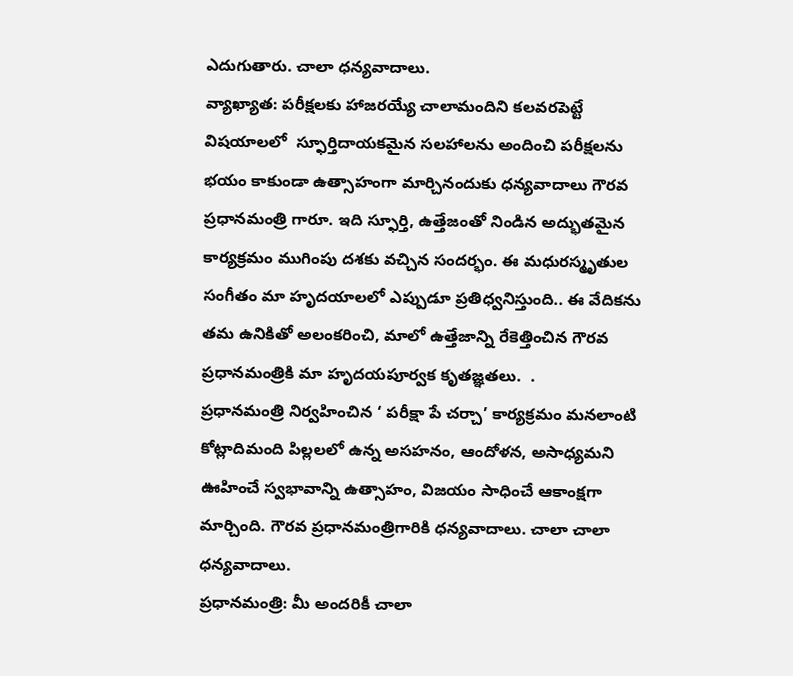ఎదుగుతారు. చాలా ధన్యవాదాలు.
వ్యాఖ్యాత: పరీక్షలకు హాజరయ్యే చాలామందిని కలవరపెట్టే విషయాలలో  స్ఫూర్తిదాయకమైన సలహాలను అందించి పరీక్షలను భయం కాకుండా ఉత్సాహంగా మార్చినందుకు ధన్యవాదాలు గౌరవ ప్రధానమంత్రి గారూ. ఇది స్ఫూర్తి, ఉత్తేజంతో నిండిన అద్భుతమైన కార్యక్రమం ముగింపు దశకు వచ్చిన సందర్భం. ఈ మధురస్మృతుల సంగీతం మా హృదయాలలో ఎప్పుడూ ప్రతిధ్వనిస్తుంది.. ఈ వేదికను తమ ఉనికితో అలంకరించి, మాలో ఉత్తేజాన్ని రేకెత్తించిన గౌరవ ప్రధానమంత్రికి మా హృదయపూర్వక కృతజ్ఞతలు.  .
ప్రధానమంత్రి నిర్వహించిన ‘ పరీక్షా పే చర్చా’ కార్యక్రమం మనలాంటి కోట్లాదిమంది పిల్లలలో ఉన్న అసహనం, ఆందోళన, అసాధ్యమని ఊహించే స్వభావాన్ని ఉత్సాహం, విజయం సాధించే ఆకాంక్షగా మార్చింది. గౌరవ ప్రధానమంత్రిగారికి ధన్యవాదాలు. చాలా చాలా ధన్యవాదాలు.
ప్రధానమంత్రి: మీ అందరికీ చాలా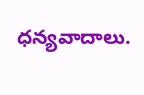ధన్యవాదాలు.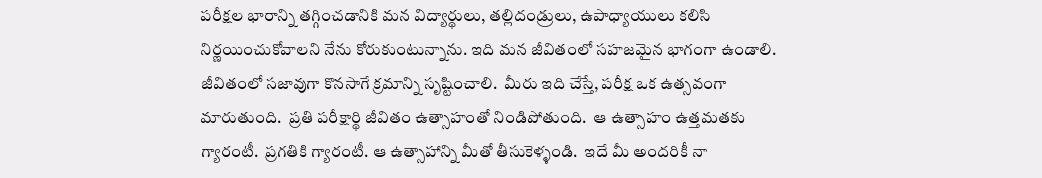పరీక్షల భారాన్ని తగ్గించడానికి మన విద్యార్థులు, తల్లిదండ్రులు, ఉపాధ్యాయులు కలిసి నిర్ణయించుకోవాలని నేను కోరుకుంటున్నాను. ఇది మన జీవితంలో సహజమైన భాగంగా ఉండాలి.  జీవితంలో సజావుగా కొనసాగే క్రమాన్ని సృష్టించాలి.  మీరు ఇది చేస్తే, పరీక్ష ఒక ఉత్సవంగా మారుతుంది.  ప్రతి పరీక్షార్థి జీవితం ఉత్సాహంతో నిండిపోతుంది.  ఆ ఉత్సాహం ఉత్తమతకు గ్యారంటీ.  ప్రగతికి గ్యారంటీ. ఆ ఉత్సాహాన్ని మీతో తీసుకెళ్ళండి.  ఇదే మీ అందరికీ నా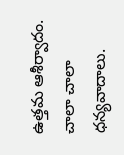ఉత్తమ ఆశీర్వాదం.  చాలా చాలా ధన్యవాదాలు.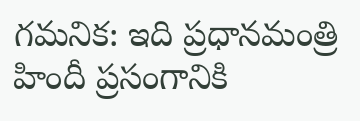గమనిక: ఇది ప్రధానమంత్రి హిందీ ప్రసంగానికి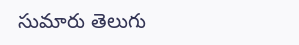సుమారు తెలుగు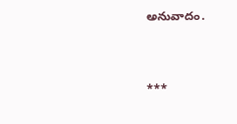అనువాదం.



***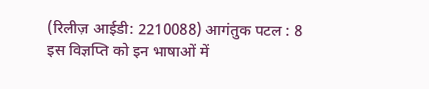(रिलीज़ आईडी: 2210088) आगंतुक पटल : 8
इस विज्ञप्ति को इन भाषाओं में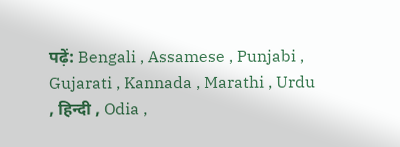पढ़ें: Bengali , Assamese , Punjabi , Gujarati , Kannada , Marathi , Urdu , हिन्दी , Odia ,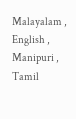Malayalam , English , Manipuri , Tamil